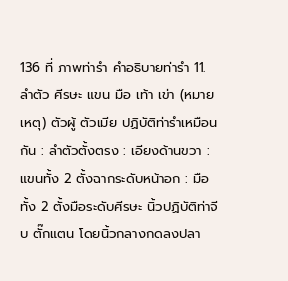136 ที่ ภาพท่ารำ คำอธิบายท่ารำ 11. ลำตัว ศีรษะ แขน มือ เท้า เข่า (หมายเหตุ) ตัวผู้ ตัวเมีย ปฏิบัติท่ารำเหมือนกัน : ลำตัวตั้งตรง : เอียงด้านขวา : แขนทั้ง 2 ตั้งฉากระดับหน้าอก : มือทั้ง 2 ตั้งมือระดับศีรษะ นิ้วปฏิบัติท่าจีบ ตั๊กแตน โดยนิ้วกลางกดลงปลา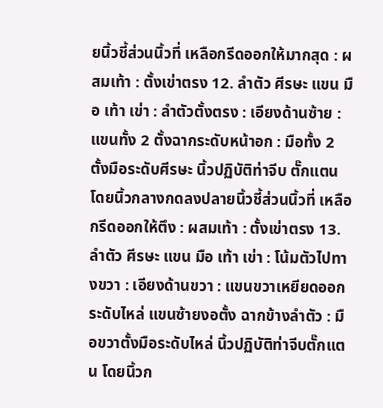ยนิ้วชี้ส่วนนิ้วที่ เหลือกรีดออกให้มากสุด : ผสมเท้า : ตั้งเข่าตรง 12. ลำตัว ศีรษะ แขน มือ เท้า เข่า : ลำตัวตั้งตรง : เอียงด้านซ้าย : แขนทั้ง 2 ตั้งฉากระดับหน้าอก : มือทั้ง 2 ตั้งมือระดับศีรษะ นิ้วปฏิบัติท่าจีบ ตั๊กแตน โดยนิ้วกลางกดลงปลายนิ้วชี้ส่วนนิ้วที่ เหลือกรีดออกให้ตึง : ผสมเท้า : ตั้งเข่าตรง 13. ลำตัว ศีรษะ แขน มือ เท้า เข่า : โน้มตัวไปทางขวา : เอียงด้านขวา : แขนขวาเหยียดออกระดับไหล่ แขนซ้ายงอตั้ง ฉากข้างลำตัว : มือขวาตั้งมือระดับไหล่ นิ้วปฏิบัติท่าจีบตั๊กแตน โดยนิ้วก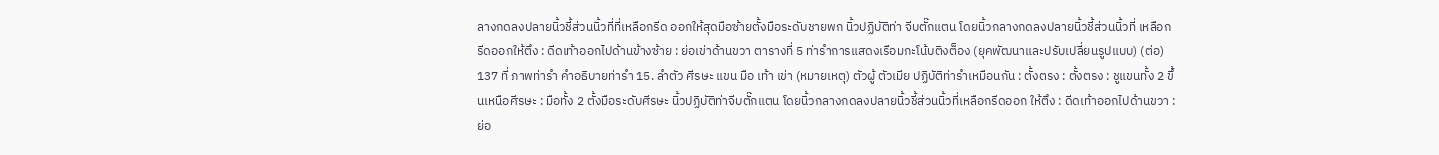ลางกดลงปลายนิ้วชี้ส่วนนิ้วที่ที่เหลือกรีด ออกให้สุดมือซ้ายตั้งมือระดับชายพก นิ้วปฏิบัติท่า จีบตั๊กแตน โดยนิ้วกลางกดลงปลายนิ้วชี้ส่วนนิ้วที่ เหลือกรีดออกให้ตึง : ดีดเท้าออกไปด้านข้างซ้าย : ย่อเข่าด้านขวา ตารางที่ 5 ท่ารำการแสดงเรือมกะโน้บติงต็อง (ยุคพัฒนาและปรับเปลี่ยนรูปแบบ) (ต่อ)
137 ที่ ภาพท่ารำ คำอธิบายท่ารำ 15. ลำตัว ศีรษะ แขน มือ เท้า เข่า (หมายเหตุ) ตัวผู้ ตัวเมีย ปฏิบัติท่ารำเหมือนกัน : ตั้งตรง : ตั้งตรง : ชูแขนทั้ง 2 ขึ้นเหนือศีรษะ : มือทั้ง 2 ตั้งมือระดับศีรษะ นิ้วปฏิบัติท่าจีบตั๊กแตน โดยนิ้วกลางกดลงปลายนิ้วชี้ส่วนนิ้วที่เหลือกรีดออก ให้ตึง : ดีดเท้าออกไปด้านขวา : ย่อ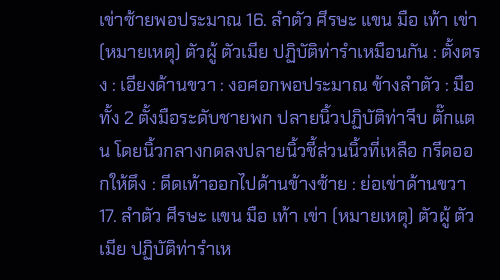เข่าซ้ายพอประมาณ 16. ลำตัว ศีรษะ แขน มือ เท้า เข่า (หมายเหตุ) ตัวผู้ ตัวเมีย ปฏิบัติท่ารำเหมือนกัน : ตั้งตรง : เอียงด้านขวา : งอศอกพอประมาณ ข้างลำตัว : มือทั้ง 2 ตั้งมือระดับชายพก ปลายนิ้วปฏิบัติท่าจีบ ตั๊กแตน โดยนิ้วกลางกดลงปลายนิ้วชี้ส่วนนิ้วที่เหลือ กรีดออกให้ตึง : ดีดเท้าออกไปด้านข้างซ้าย : ย่อเข่าด้านขวา 17. ลำตัว ศีรษะ แขน มือ เท้า เข่า (หมายเหตุ) ตัวผู้ ตัวเมีย ปฏิบัติท่ารำเห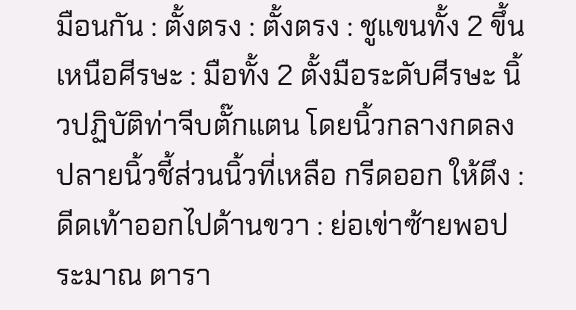มือนกัน : ตั้งตรง : ตั้งตรง : ชูแขนทั้ง 2 ขึ้นเหนือศีรษะ : มือทั้ง 2 ตั้งมือระดับศีรษะ นิ้วปฏิบัติท่าจีบตั๊กแตน โดยนิ้วกลางกดลงปลายนิ้วชี้ส่วนนิ้วที่เหลือ กรีดออก ให้ตึง : ดีดเท้าออกไปด้านขวา : ย่อเข่าซ้ายพอประมาณ ตารา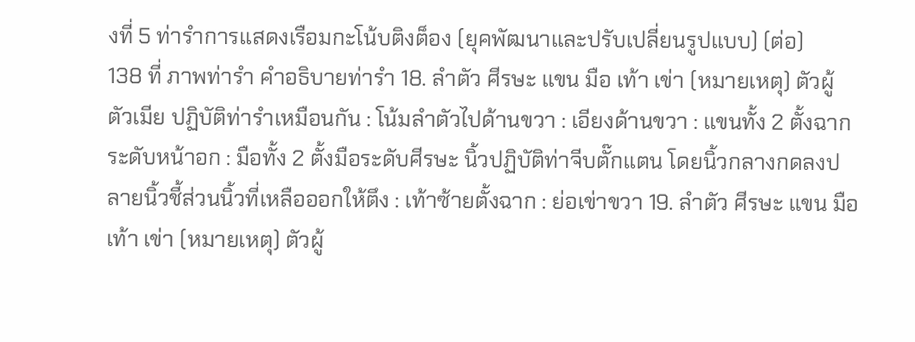งที่ 5 ท่ารำการแสดงเรือมกะโน้บติงต็อง (ยุคพัฒนาและปรับเปลี่ยนรูปแบบ) (ต่อ)
138 ที่ ภาพท่ารำ คำอธิบายท่ารำ 18. ลำตัว ศีรษะ แขน มือ เท้า เข่า (หมายเหตุ) ตัวผู้ ตัวเมีย ปฏิบัติท่ารำเหมือนกัน : โน้มลำตัวไปด้านขวา : เอียงด้านขวา : แขนทั้ง 2 ตั้งฉากระดับหน้าอก : มือทั้ง 2 ตั้งมือระดับศีรษะ นิ้วปฏิบัติท่าจีบตั๊กแตน โดยนิ้วกลางกดลงปลายนิ้วชี้ส่วนนิ้วที่เหลือออกให้ตึง : เท้าซ้ายตั้งฉาก : ย่อเข่าขวา 19. ลำตัว ศีรษะ แขน มือ เท้า เข่า (หมายเหตุ) ตัวผู้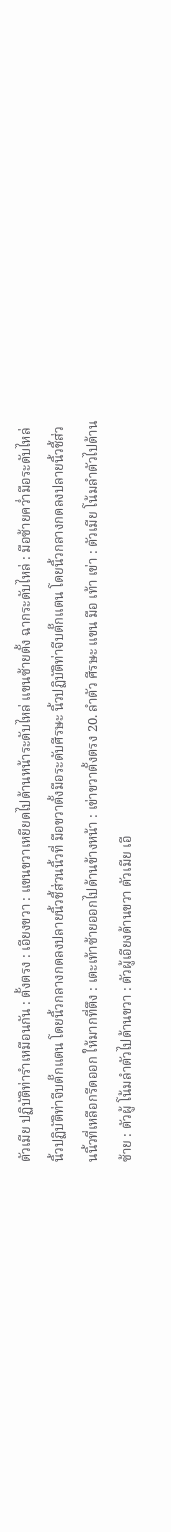ตัวเมีย ปฏิบัติท่ารำเหมือนกัน : ตั้งตรง : เอียงขวา : แขนขวาเหยียดไปด้านหน้าระดับไหล่ แขนซ้ายตั้ง ฉากระดับไหล่ : มือซ้ายคว่ำมือระดับไหล่ นิ้วปฏิบัติท่าจีบตั๊กแตน โดยนิ้วกลางกดลงปลายนิ้วชี้ส่วนนิ้วที่ มือขวาตั้งมือระดับศีรษะ นิ้วปฏิบัติท่าจีบตั๊กแตน โดยนิ้วกลางกดลงปลายนิ้วชี้ส่วนนิ้วที่เหลือกรีดออก ให้มากที่ตึง : เตะเท้าซ้ายออกไปด้านข้างหน้า : เข่าขวาตั้งตรง 20. ลำตัว ศีรษะ แขน มือ เท้า เข่า : ตัวเมีย โน้มลำตัวไปด้านซ้าย : ตัวผู้ โน้มลำตัวไปด้านขวา : ตัวผู้เอียงด้านขวา ตัวเมีย เอี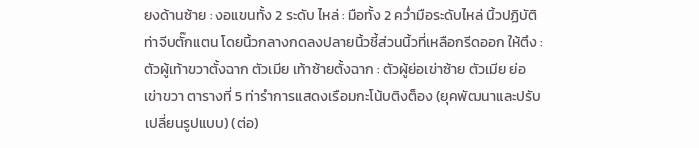ยงด้านซ้าย : งอแขนทั้ง 2 ระดับ ไหล่ : มือทั้ง 2 คว่ำมือระดับไหล่ นิ้วปฏิบัติท่าจีบตั๊กแตน โดยนิ้วกลางกดลงปลายนิ้วชี้ส่วนนิ้วที่เหลือกรีดออก ให้ตึง : ตัวผู้เท้าขวาตั้งฉาก ตัวเมีย เท้าซ้ายตั้งฉาก : ตัวผู้ย่อเข่าซ้าย ตัวเมีย ย่อเข่าขวา ตารางที่ 5 ท่ารำการแสดงเรือมกะโน้บติงต็อง (ยุคพัฒนาและปรับเปลี่ยนรูปแบบ) (ต่อ)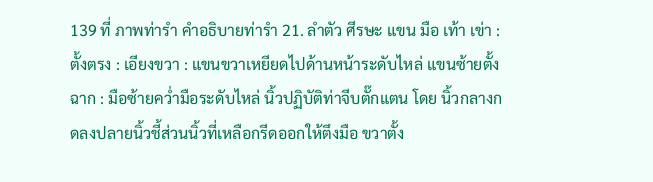139 ที่ ภาพท่ารำ คำอธิบายท่ารำ 21. ลำตัว ศีรษะ แขน มือ เท้า เข่า : ตั้งตรง : เอียงขวา : แขนขวาเหยียดไปด้านหน้าระดับไหล่ แขนซ้ายตั้งฉาก : มือซ้ายคว่ำมือระดับไหล่ นิ้วปฏิบัติท่าจีบตั๊กแตน โดย นิ้วกลางกดลงปลายนิ้วชี้ส่วนนิ้วที่เหลือกรีดออกให้ตึงมือ ขวาตั้ง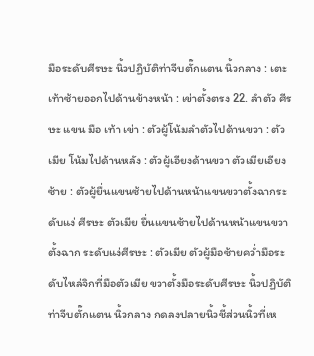มือระดับศีรษะ นิ้วปฏิบัติท่าจีบตั๊กแตน นิ้วกลาง : เตะเท้าซ้ายออกไปด้านข้างหน้า : เข่าตั้งตรง 22. ลำตัว ศีรษะ แขน มือ เท้า เข่า : ตัวผู้โน้มลำตัวไปด้านขวา : ตัวเมีย โน้มไปด้านหลัง : ตัวผู้เอียงด้านขวา ตัวเมียเอียงซ้าย : ตัวผู้ยื่นแขนซ้ายไปด้านหน้าแขนขวาตั้งฉากระดับแง่ ศีรษะ ตัวเมีย ยื่นแขนซ้ายไปด้านหน้าแขนขวาตั้งฉาก ระดับแง่ศีรษะ : ตัวเมีย ตัวผู้มือซ้ายคว่ำมือระดับไหล่จิกที่มือตัวเมีย ขวาตั้งมือระดับศีรษะ นิ้วปฏิบัติท่าจีบตั๊กแตน นิ้วกลาง กดลงปลายนิ้วชี้ส่วนนิ้วที่เห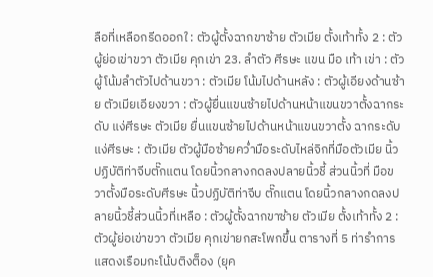ลือที่เหลือกรีดออกใ : ตัวผู้ตั้งฉากขาซ้าย ตัวเมีย ตั้งเท้าทั้ง 2 : ตัวผู้ย่อเข่าขวา ตัวเมีย คุกเข่า 23. ลำตัว ศีรษะ แขน มือ เท้า เข่า : ตัวผู้โน้มลำตัวไปด้านขวา : ตัวเมีย โน้มไปด้านหลัง : ตัวผู้เอียงด้านซ้าย ตัวเมียเอียงขวา : ตัวผู้ยื่นแขนซ้ายไปด้านหน้าแขนขวาตั้งฉากระดับ แง่ศีรษะ ตัวเมีย ยื่นแขนซ้ายไปด้านหน้าแขนขวาตั้ง ฉากระดับแง่ศีรษะ : ตัวเมีย ตัวผู้มือซ้ายคว่ำมือระดับไหล่จิกที่มือตัวเมีย นิ้วปฏิบัติท่าจีบตั๊กแตน โดยนิ้วกลางกดลงปลายนิ้วชี้ ส่วนนิ้วที่ มือขวาตั้งมือระดับศีรษะ นิ้วปฏิบัติท่าจีบ ตั๊กแตน โดยนิ้วกลางกดลงปลายนิ้วชี้ส่วนนิ้วที่เหลือ : ตัวผู้ตั้งฉากขาซ้าย ตัวเมีย ตั้งเท้าทั้ง 2 : ตัวผู้ย่อเข่าขวา ตัวเมีย คุกเข่ายกสะโพกขึ้น ตารางที่ 5 ท่ารำการแสดงเรือมกะโน้บติงต็อง (ยุค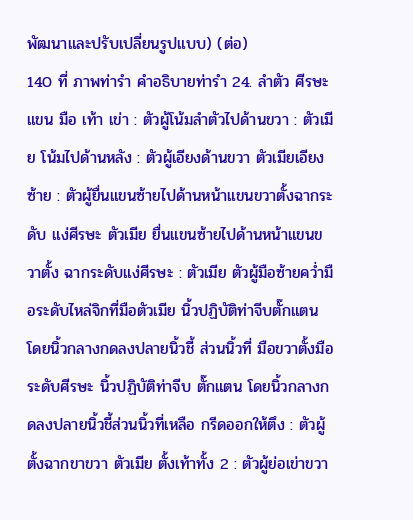พัฒนาและปรับเปลี่ยนรูปแบบ) (ต่อ)
140 ที่ ภาพท่ารำ คำอธิบายท่ารำ 24. ลำตัว ศีรษะ แขน มือ เท้า เข่า : ตัวผู้โน้มลำตัวไปด้านขวา : ตัวเมีย โน้มไปด้านหลัง : ตัวผู้เอียงด้านขวา ตัวเมียเอียงซ้าย : ตัวผู้ยื่นแขนซ้ายไปด้านหน้าแขนขวาตั้งฉากระดับ แง่ศีรษะ ตัวเมีย ยื่นแขนซ้ายไปด้านหน้าแขนขวาตั้ง ฉากระดับแง่ศีรษะ : ตัวเมีย ตัวผู้มือซ้ายคว่ำมือระดับไหล่จิกที่มือตัวเมีย นิ้วปฏิบัติท่าจีบตั๊กแตน โดยนิ้วกลางกดลงปลายนิ้วชี้ ส่วนนิ้วที่ มือขวาตั้งมือระดับศีรษะ นิ้วปฏิบัติท่าจีบ ตั๊กแตน โดยนิ้วกลางกดลงปลายนิ้วชี้ส่วนนิ้วที่เหลือ กรีดออกให้ตึง : ตัวผู้ตั้งฉากขาขวา ตัวเมีย ตั้งเท้าทั้ง 2 : ตัวผู้ย่อเข่าขวา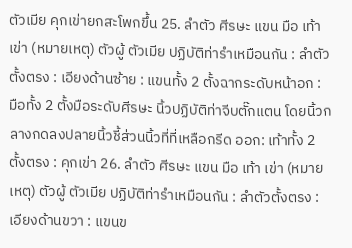ตัวเมีย คุกเข่ายกสะโพกขึ้น 25. ลำตัว ศีรษะ แขน มือ เท้า เข่า (หมายเหตุ) ตัวผู้ ตัวเมีย ปฏิบัติท่ารำเหมือนกัน : ลำตัวตั้งตรง : เอียงด้านซ้าย : แขนทั้ง 2 ตั้งฉากระดับหน้าอก : มือทั้ง 2 ตั้งมือระดับศีรษะ นิ้วปฏิบัติท่าจีบตั๊กแตน โดยนิ้วกลางกดลงปลายนิ้วชี้ส่วนนิ้วที่ที่เหลือกรีด ออก: เท้าทั้ง 2 ตั้งตรง : คุกเข่า 26. ลำตัว ศีรษะ แขน มือ เท้า เข่า (หมายเหตุ) ตัวผู้ ตัวเมีย ปฏิบัติท่ารำเหมือนกัน : ลำตัวตั้งตรง : เอียงด้านขวา : แขนข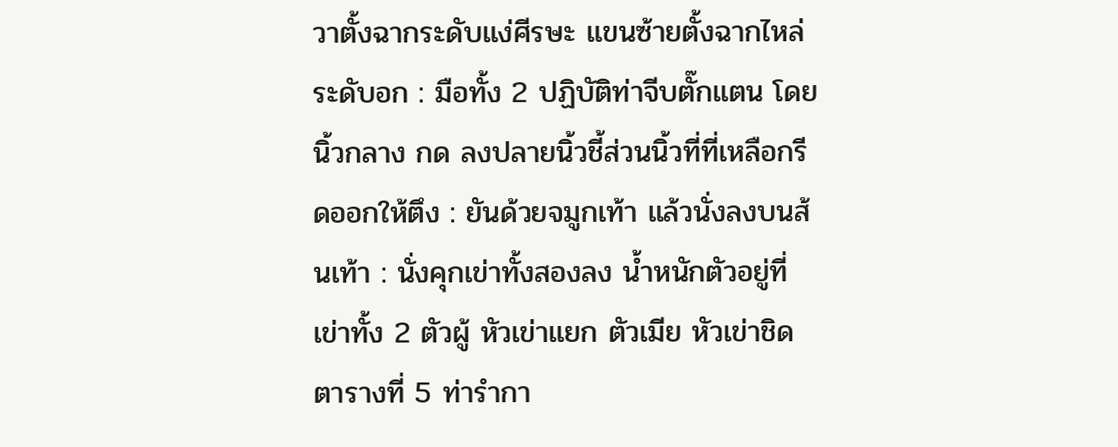วาตั้งฉากระดับแง่ศีรษะ แขนซ้ายตั้งฉากไหล่ ระดับอก : มือทั้ง 2 ปฏิบัติท่าจีบตั๊กแตน โดยนิ้วกลาง กด ลงปลายนิ้วชี้ส่วนนิ้วที่ที่เหลือกรีดออกให้ตึง : ยันด้วยจมูกเท้า แล้วนั่งลงบนส้นเท้า : นั่งคุกเข่าทั้งสองลง น้ำหนักตัวอยู่ที่เข่าทั้ง 2 ตัวผู้ หัวเข่าแยก ตัวเมีย หัวเข่าชิด ตารางที่ 5 ท่ารำกา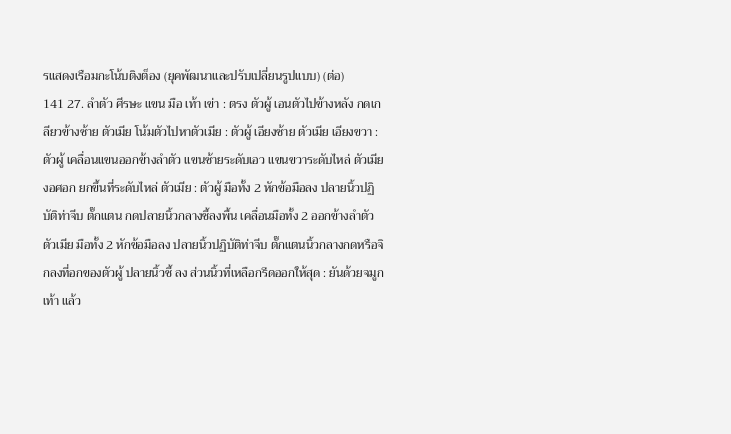รแสดงเรือมกะโน้บติงต็อง (ยุคพัฒนาและปรับเปลี่ยนรูปแบบ) (ต่อ)
141 27. ลำตัว ศีรษะ แขน มือ เท้า เข่า : ตรง ตัวผู้ เอนตัวไปข้างหลัง กดเกลียวข้างซ้าย ตัวเมีย โน้มตัวไปหาตัวเมีย : ตัวผู้ เอียงซ้าย ตัวเมีย เอียงขวา : ตัวผู้ เคลื่อนแขนออกข้างลำตัว แขนซ้ายระดับเอว แขนขวาระดับไหล่ ตัวเมีย งอศอก ยกขึ้นที่ระดับไหล่ ตัวเมีย : ตัวผู้ มือทั้ง 2 หักข้อมือลง ปลายนิ้วปฏิบัติท่าจีบ ตั๊กแตน กดปลายนิ้วกลางชี้ลงพื้น เคลื่อนมือทั้ง 2 ออกข้างลำตัว ตัวเมีย มือทั้ง 2 หักข้อมือลง ปลายนิ้วปฏิบัติท่าจีบ ตั๊กแตนนิ้วกลางกดหรือจิกลงที่อกของตัวผู้ ปลายนิ้วชี้ ลง ส่วนนิ้วที่เหลือกรีดออกให้สุด : ยันด้วยจมูกเท้า แล้ว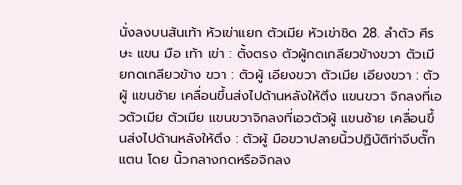นั่งลงบนส้นเท้า หัวเข่าแยก ตัวเมีย หัวเข่าชิด 28. ลำตัว ศีรษะ แขน มือ เท้า เข่า : ตั้งตรง ตัวผู้กดเกลียวข้างขวา ตัวเมียกดเกลียวข้าง ขวา : ตัวผู้ เอียงขวา ตัวเมีย เอียงขวา : ตัวผู้ แขนซ้าย เคลื่อนขึ้นส่งไปด้านหลังให้ตึง แขนขวา จิกลงที่เอวตัวเมีย ตัวเมีย แขนขวาจิกลงที่เอวตัวผู้ แขนซ้าย เคลื่อนขึ้นส่งไปด้านหลังให้ตึง : ตัวผู้ มือขวาปลายนิ้วปฏิบัติท่าจีบตั๊กแตน โดย นิ้วกลางกดหรือจิกลง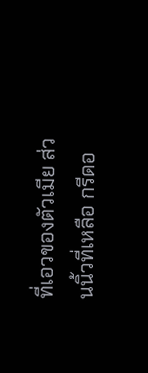ที่เอวของตัวเมีย ส่วนนิ้วที่เหลือ กรีดอ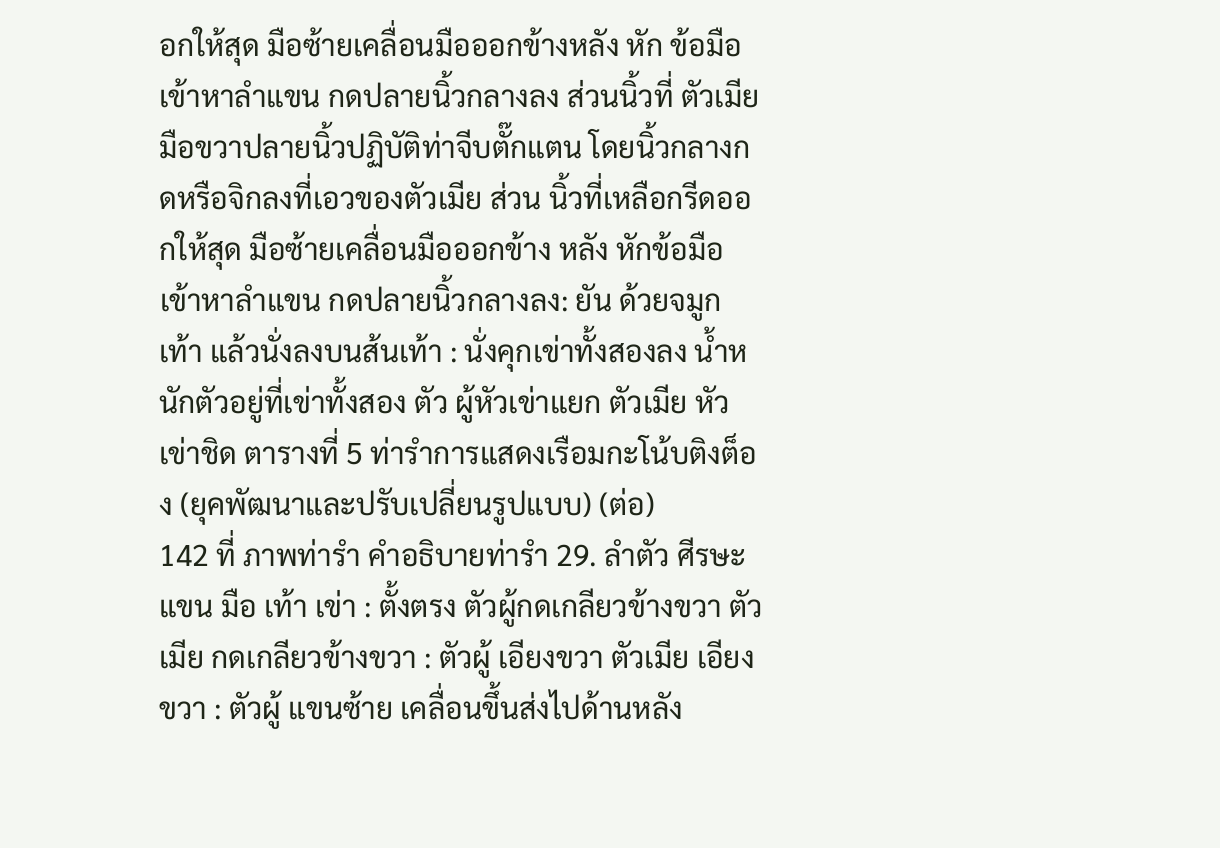อกให้สุด มือซ้ายเคลื่อนมือออกข้างหลัง หัก ข้อมือเข้าหาลำแขน กดปลายนิ้วกลางลง ส่วนนิ้วที่ ตัวเมีย มือขวาปลายนิ้วปฏิบัติท่าจีบตั๊กแตน โดยนิ้วกลางกดหรือจิกลงที่เอวของตัวเมีย ส่วน นิ้วที่เหลือกรีดออกให้สุด มือซ้ายเคลื่อนมือออกข้าง หลัง หักข้อมือเข้าหาลำแขน กดปลายนิ้วกลางลง: ยัน ด้วยจมูกเท้า แล้วนั่งลงบนส้นเท้า : นั่งคุกเข่าทั้งสองลง น้ำหนักตัวอยู่ที่เข่าทั้งสอง ตัว ผู้หัวเข่าแยก ตัวเมีย หัวเข่าชิด ตารางที่ 5 ท่ารำการแสดงเรือมกะโน้บติงต็อง (ยุคพัฒนาและปรับเปลี่ยนรูปแบบ) (ต่อ)
142 ที่ ภาพท่ารำ คำอธิบายท่ารำ 29. ลำตัว ศีรษะ แขน มือ เท้า เข่า : ตั้งตรง ตัวผู้กดเกลียวข้างขวา ตัวเมีย กดเกลียวข้างขวา : ตัวผู้ เอียงขวา ตัวเมีย เอียงขวา : ตัวผู้ แขนซ้าย เคลื่อนขึ้นส่งไปด้านหลัง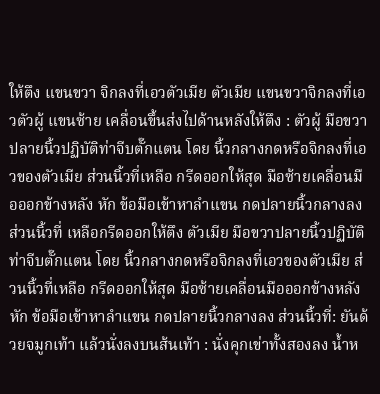ให้ตึง แขนขวา จิกลงที่เอวตัวเมีย ตัวเมีย แขนขวาจิกลงที่เอวตัวผู้ แขนซ้าย เคลื่อนขึ้นส่งไปด้านหลังให้ตึง : ตัวผู้ มือขวาปลายนิ้วปฏิบัติท่าจีบตั๊กแตน โดย นิ้วกลางกดหรือจิกลงที่เอวของตัวเมีย ส่วนนิ้วที่เหลือ กรีดออกให้สุด มือซ้ายเคลื่อนมือออกข้างหลัง หัก ข้อมือเข้าหาลำแขน กดปลายนิ้วกลางลง ส่วนนิ้วที่ เหลือกรีดออกให้ตึง ตัวเมีย มือขวาปลายนิ้วปฏิบัติท่าจีบตั๊กแตน โดย นิ้วกลางกดหรือจิกลงที่เอวของตัวเมีย ส่วนนิ้วที่เหลือ กรีดออกให้สุด มือซ้ายเคลื่อนมือออกข้างหลัง หัก ข้อมือเข้าหาลำแขน กดปลายนิ้วกลางลง ส่วนนิ้วที่: ยันด้วยจมูกเท้า แล้วนั่งลงบนส้นเท้า : นั่งคุกเข่าทั้งสองลง น้ำห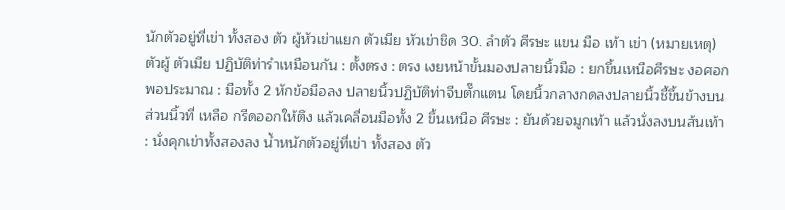นักตัวอยู่ที่เข่า ทั้งสอง ตัว ผู้หัวเข่าแยก ตัวเมีย หัวเข่าชิด 30. ลำตัว ศีรษะ แขน มือ เท้า เข่า (หมายเหตุ) ตัวผู้ ตัวเมีย ปฏิบัติท่ารำเหมือนกัน : ตั้งตรง : ตรง เงยหน้าขั้นมองปลายนิ้วมือ : ยกขึ้นเหนือศีรษะ งอศอกพอประมาณ : มือทั้ง 2 หักข้อมือลง ปลายนิ้วปฏิบัติท่าจีบตั๊กแตน โดยนิ้วกลางกดลงปลายนิ้วชี้ขึ้นข้างบน ส่วนนิ้วที่ เหลือ กรีดออกให้ตึง แล้วเคลื่อนมือทั้ง 2 ขึ้นเหนือ ศีรษะ : ยันด้วยจมูกเท้า แล้วนั่งลงบนส้นเท้า : นั่งคุกเข่าทั้งสองลง น้ำหนักตัวอยู่ที่เข่า ทั้งสอง ตัว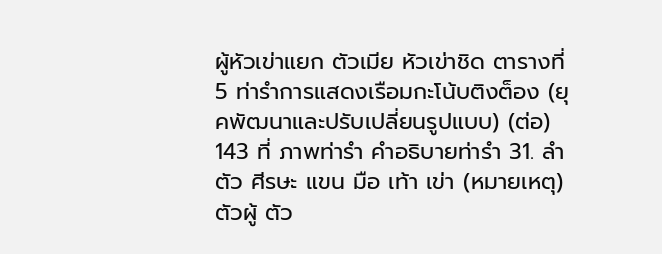ผู้หัวเข่าแยก ตัวเมีย หัวเข่าชิด ตารางที่ 5 ท่ารำการแสดงเรือมกะโน้บติงต็อง (ยุคพัฒนาและปรับเปลี่ยนรูปแบบ) (ต่อ)
143 ที่ ภาพท่ารำ คำอธิบายท่ารำ 31. ลำตัว ศีรษะ แขน มือ เท้า เข่า (หมายเหตุ) ตัวผู้ ตัว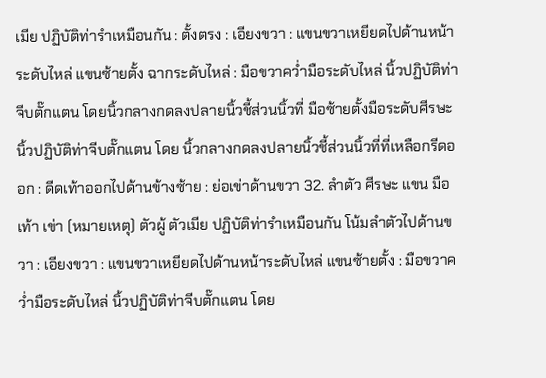เมีย ปฏิบัติท่ารำเหมือนกัน : ตั้งตรง : เอียงขวา : แขนขวาเหยียดไปด้านหน้าระดับไหล่ แขนซ้ายตั้ง ฉากระดับไหล่ : มือขวาคว่ำมือระดับไหล่ นิ้วปฏิบัติท่าจีบตั๊กแตน โดยนิ้วกลางกดลงปลายนิ้วชี้ส่วนนิ้วที่ มือซ้ายตั้งมือระดับศีรษะ นิ้วปฏิบัติท่าจีบตั๊กแตน โดย นิ้วกลางกดลงปลายนิ้วชี้ส่วนนิ้วที่ที่เหลือกรีดออก : ดีดเท้าออกไปด้านข้างซ้าย : ย่อเข่าด้านขวา 32. ลำตัว ศีรษะ แขน มือ เท้า เข่า (หมายเหตุ) ตัวผู้ ตัวเมีย ปฏิบัติท่ารำเหมือนกัน โน้มลำตัวไปด้านขวา : เอียงขวา : แขนขวาเหยียดไปด้านหน้าระดับไหล่ แขนซ้ายตั้ง : มือขวาคว่ำมือระดับไหล่ นิ้วปฏิบัติท่าจีบตั๊กแตน โดย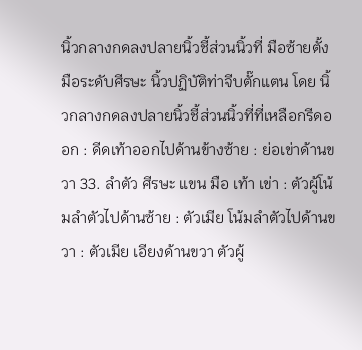นิ้วกลางกดลงปลายนิ้วชี้ส่วนนิ้วที่ มือซ้ายตั้งมือระดับศีรษะ นิ้วปฏิบัติท่าจีบตั๊กแตน โดย นิ้วกลางกดลงปลายนิ้วชี้ส่วนนิ้วที่ที่เหลือกรีดออก : ดีดเท้าออกไปด้านข้างซ้าย : ย่อเข่าด้านขวา 33. ลำตัว ศีรษะ แขน มือ เท้า เข่า : ตัวผู้โน้มลำตัวไปด้านซ้าย : ตัวเมีย โน้มลำตัวไปด้านขวา : ตัวเมีย เอียงด้านขวา ตัวผู้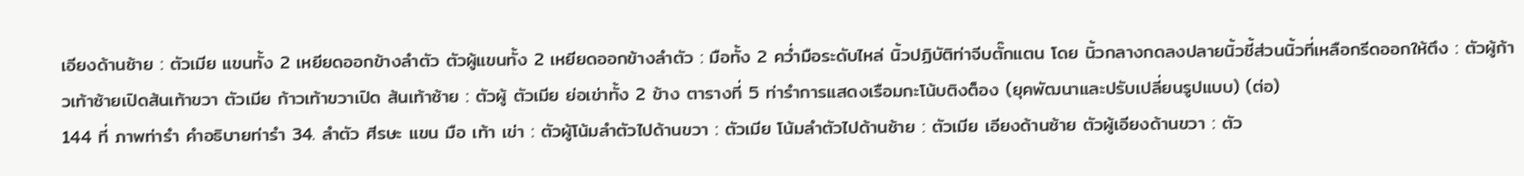เอียงด้านซ้าย : ตัวเมีย แขนทั้ง 2 เหยียดออกข้างลำตัว ตัวผู้แขนทั้ง 2 เหยียดออกข้างลำตัว : มือทั้ง 2 คว่ำมือระดับไหล่ นิ้วปฏิบัติท่าจีบตั๊กแตน โดย นิ้วกลางกดลงปลายนิ้วชี้ส่วนนิ้วที่เหลือกรีดออกให้ตึง : ตัวผู้ก้าวเท้าซ้ายเปิดส้นเท้าขวา ตัวเมีย ก้าวเท้าขวาเปิด ส้นเท้าซ้าย : ตัวผู้ ตัวเมีย ย่อเข่าทั้ง 2 ข้าง ตารางที่ 5 ท่ารำการแสดงเรือมกะโน้บติงต็อง (ยุคพัฒนาและปรับเปลี่ยนรูปแบบ) (ต่อ)
144 ที่ ภาพท่ารำ คำอธิบายท่ารำ 34. ลำตัว ศีรษะ แขน มือ เท้า เข่า : ตัวผู้โน้มลำตัวไปด้านขวา : ตัวเมีย โน้มลำตัวไปด้านซ้าย : ตัวเมีย เอียงด้านซ้าย ตัวผู้เอียงด้านขวา : ตัว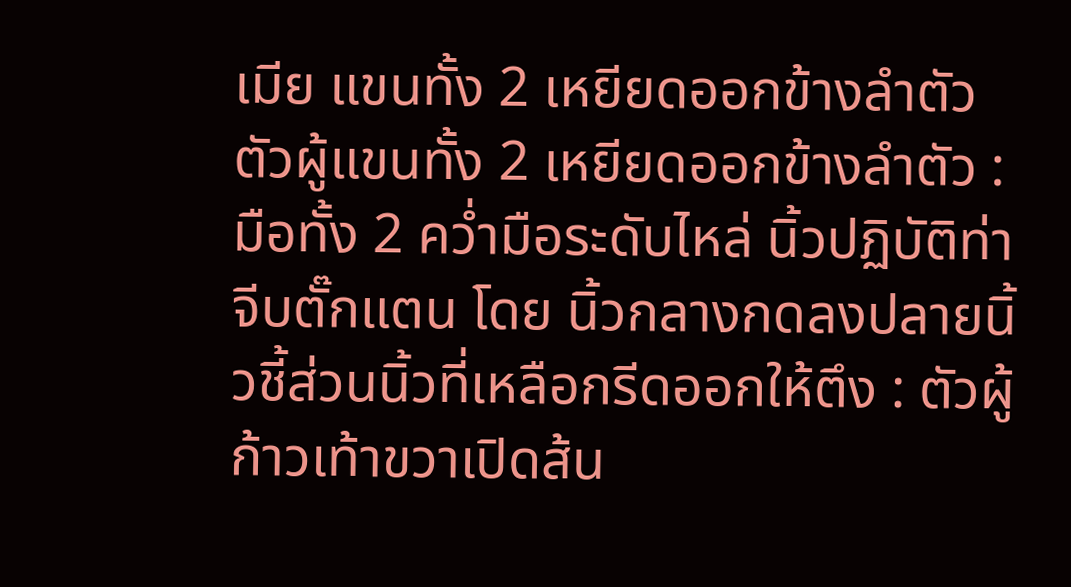เมีย แขนทั้ง 2 เหยียดออกข้างลำตัว ตัวผู้แขนทั้ง 2 เหยียดออกข้างลำตัว : มือทั้ง 2 คว่ำมือระดับไหล่ นิ้วปฏิบัติท่าจีบตั๊กแตน โดย นิ้วกลางกดลงปลายนิ้วชี้ส่วนนิ้วที่เหลือกรีดออกให้ตึง : ตัวผู้ก้าวเท้าขวาเปิดส้น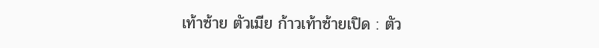เท้าซ้าย ตัวเมีย ก้าวเท้าซ้ายเปิด : ตัว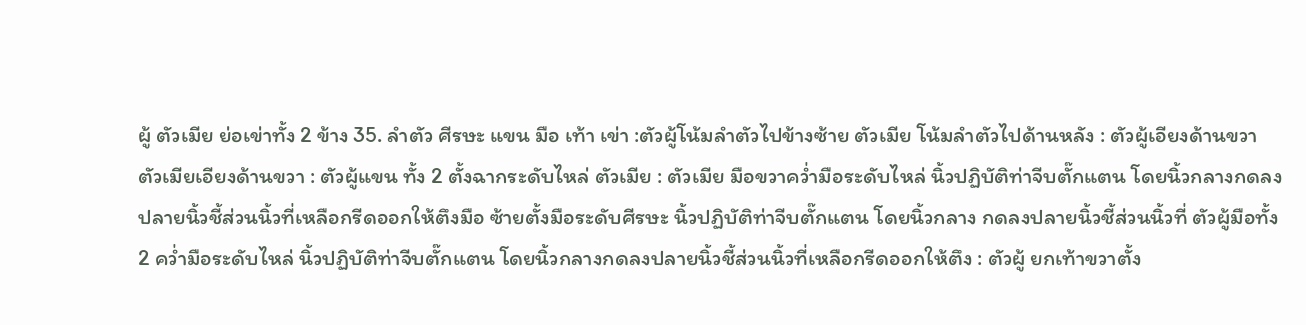ผู้ ตัวเมีย ย่อเข่าทั้ง 2 ข้าง 35. ลำตัว ศีรษะ แขน มือ เท้า เข่า :ตัวผู้โน้มลำตัวไปข้างซ้าย ตัวเมีย โน้มลำตัวไปด้านหลัง : ตัวผู้เอียงด้านขวา ตัวเมียเอียงด้านขวา : ตัวผู้แขน ทั้ง 2 ตั้งฉากระดับไหล่ ตัวเมีย : ตัวเมีย มือขวาคว่ำมือระดับไหล่ นิ้วปฏิบัติท่าจีบตั๊กแตน โดยนิ้วกลางกดลงปลายนิ้วชี้ส่วนนิ้วที่เหลือกรีดออกให้ตึงมือ ซ้ายตั้งมือระดับศีรษะ นิ้วปฏิบัติท่าจีบตั๊กแตน โดยนิ้วกลาง กดลงปลายนิ้วชี้ส่วนนิ้วที่ ตัวผู้มือทั้ง 2 คว่ำมือระดับไหล่ นิ้วปฏิบัติท่าจีบตั๊กแตน โดยนิ้วกลางกดลงปลายนิ้วชี้ส่วนนิ้วที่เหลือกรีดออกให้ตึง : ตัวผู้ ยกเท้าขวาตั้ง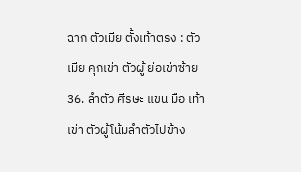ฉาก ตัวเมีย ตั้งเท้าตรง : ตัวเมีย คุกเข่า ตัวผู้ ย่อเข่าซ้าย 36. ลำตัว ศีรษะ แขน มือ เท้า เข่า ตัวผู้โน้มลำตัวไปข้าง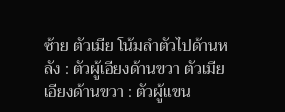ซ้าย ตัวเมีย โน้มลำตัวไปด้านหลัง : ตัวผู้เอียงด้านขวา ตัวเมียเอียงด้านขวา : ตัวผู้แขน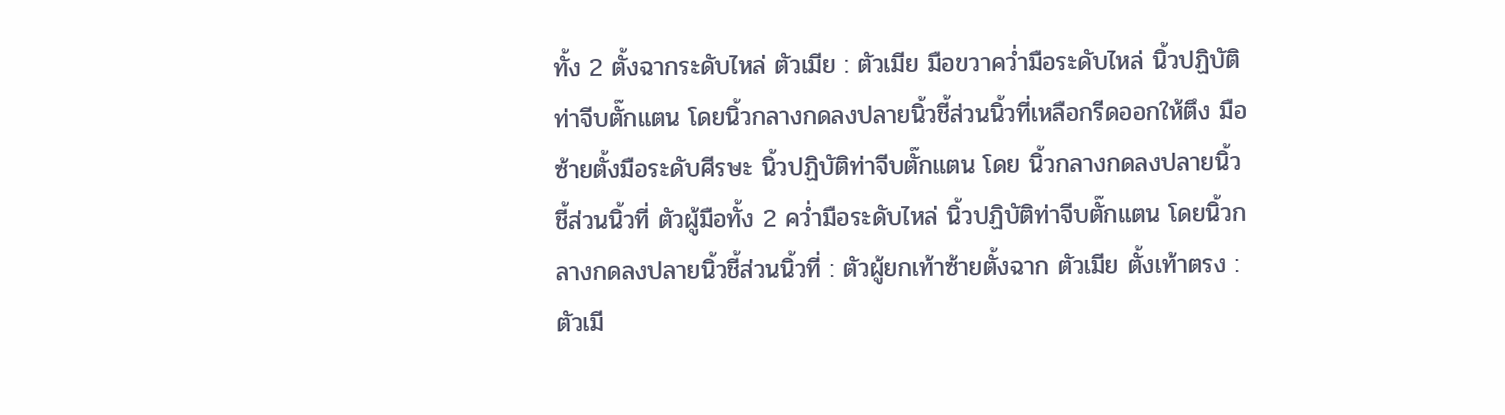ทั้ง 2 ตั้งฉากระดับไหล่ ตัวเมีย : ตัวเมีย มือขวาคว่ำมือระดับไหล่ นิ้วปฏิบัติท่าจีบตั๊กแตน โดยนิ้วกลางกดลงปลายนิ้วชี้ส่วนนิ้วที่เหลือกรีดออกให้ตึง มือซ้ายตั้งมือระดับศีรษะ นิ้วปฏิบัติท่าจีบตั๊กแตน โดย นิ้วกลางกดลงปลายนิ้วชี้ส่วนนิ้วที่ ตัวผู้มือทั้ง 2 คว่ำมือระดับไหล่ นิ้วปฏิบัติท่าจีบตั๊กแตน โดยนิ้วกลางกดลงปลายนิ้วชี้ส่วนนิ้วที่ : ตัวผู้ยกเท้าซ้ายตั้งฉาก ตัวเมีย ตั้งเท้าตรง : ตัวเมี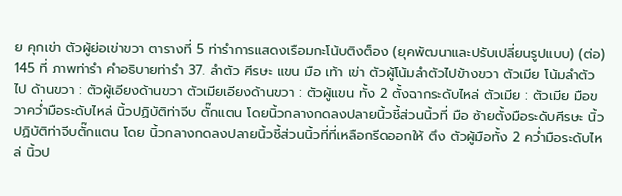ย คุกเข่า ตัวผู้ย่อเข่าขวา ตารางที่ 5 ท่ารำการแสดงเรือมกะโน้บติงต็อง (ยุคพัฒนาและปรับเปลี่ยนรูปแบบ) (ต่อ)
145 ที่ ภาพท่ารำ คำอธิบายท่ารำ 37. ลำตัว ศีรษะ แขน มือ เท้า เข่า ตัวผู้โน้มลำตัวไปข้างขวา ตัวเมีย โน้มลำตัวไป ด้านขวา : ตัวผู้เอียงด้านขวา ตัวเมียเอียงด้านขวา : ตัวผู้แขน ทั้ง 2 ตั้งฉากระดับไหล่ ตัวเมีย : ตัวเมีย มือขวาคว่ำมือระดับไหล่ นิ้วปฏิบัติท่าจีบ ตั๊กแตน โดยนิ้วกลางกดลงปลายนิ้วชี้ส่วนนิ้วที่ มือ ซ้ายตั้งมือระดับศีรษะ นิ้วปฏิบัติท่าจีบตั๊กแตน โดย นิ้วกลางกดลงปลายนิ้วชี้ส่วนนิ้วที่ที่เหลือกรีดออกให้ ตึง ตัวผู้มือทั้ง 2 คว่ำมือระดับไหล่ นิ้วป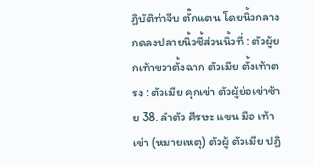ฏิบัติท่าจีบ ตั๊กแตน โดยนิ้วกลางกดลงปลายนิ้วชี้ส่วนนิ้วที่ : ตัวผู้ยกเท้าขวาตั้งฉาก ตัวเมีย ตั้งเท้าตรง : ตัวเมีย คุกเข่า ตัวผู้ย่อเข่าซ้าย 38. ลำตัว ศีรษะ แขน มือ เท้า เข่า (หมายเหตุ) ตัวผู้ ตัวเมีย ปฏิ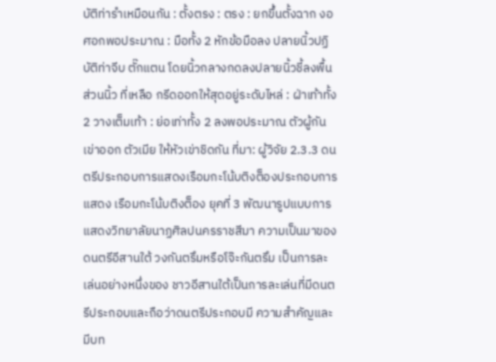บัติท่ารำเหมือนกัน : ตั้งตรง : ตรง : ยกขึ้นตั้งฉาก งอศอกพอประมาณ : มือทั้ง 2 หักข้อมือลง ปลายนิ้วปฏิบัติท่าจีบ ตั๊กแตน โดยนิ้วกลางกดลงปลายนิ้วชี้ลงพื้น ส่วนนิ้ว ที่เหลือ กรีดออกให้สุดอยู่ระดับไหล่ : ฝ่าเท้าทั้ง 2 วางเต็มเท้า : ย่อเท่าทั้ง 2 ลงพอประมาณ ตัวผู้กันเข่าออก ตัวเมีย ให้หัวเข่าชิดกัน ที่มา: ผู้วิจัย 2.3.3 ดนตรีประกอบการแสดงเรือมกะโน้บติงต็องประกอบการแสดง เรือมกะโน้บติงต็อง ยุคที่ 3 พัฒนารูปแบบการแสดงวิทยาลัยนาฏศิลปนครราชสีมา ความเป็นมาของดนตรีอีสานใต้ วงกันตรึมหรือโจ๊ะกันตรึม เป็นการละเล่นอย่างหนึ่งของ ชาวอีสานใต้เป็นการละเล่นที่มีดนตรีประกอบและถือว่าดนตรีประกอบมี ความสำคัญและมีบท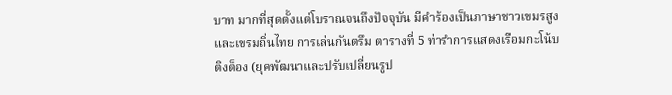บาท มากที่สุดตั้งแต่โบราณจนถึงปัจจุบัน มีคำร้องเป็นภาษาชาวเขมรสูงและเขรมถิ่นไทย การเล่นกันตรึม ตารางที่ 5 ท่ารำการแสดงเรือมกะโน้บติงต็อง (ยุคพัฒนาและปรับเปลี่ยนรูป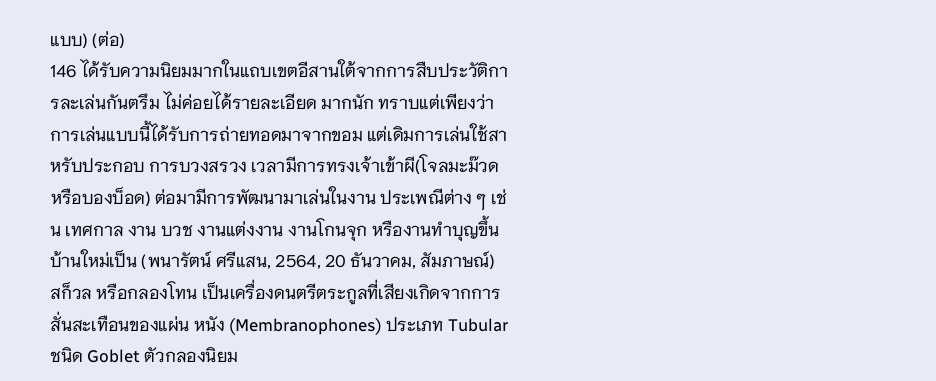แบบ) (ต่อ)
146 ได้รับความนิยมมากในแถบเขตอีสานใต้จากการสืบประวัติการละเล่นกันตรึม ไม่ค่อยได้รายละเอียด มากนัก ทราบแต่เพียงว่าการเล่นแบบนี้ได้รับการถ่ายทอดมาจากขอม แต่เดิมการเล่นใช้สาหรับประกอบ การบวงสรวง เวลามีการทรงเจ้าเข้าผี(โจลมะม๊วดหรือบองบ็อด) ต่อมามีการพัฒนามาเล่นในงาน ประเพณีต่าง ๆ เช่น เทศกาล งาน บวช งานแต่งงาน งานโกนจุก หรืองานทำบุญขึ้นบ้านใหม่เป็น (พนารัตน์ ศรีแสน, 2564, 20 ธันวาคม, สัมภาษณ์) สก็วล หรือกลองโทน เป็นเครื่องดนตรีตระกูลที่เสียงเกิดจากการ สั่นสะเทือนของแผ่น หนัง (Membranophones) ประเภท Tubular ชนิด Goblet ตัวกลองนิยม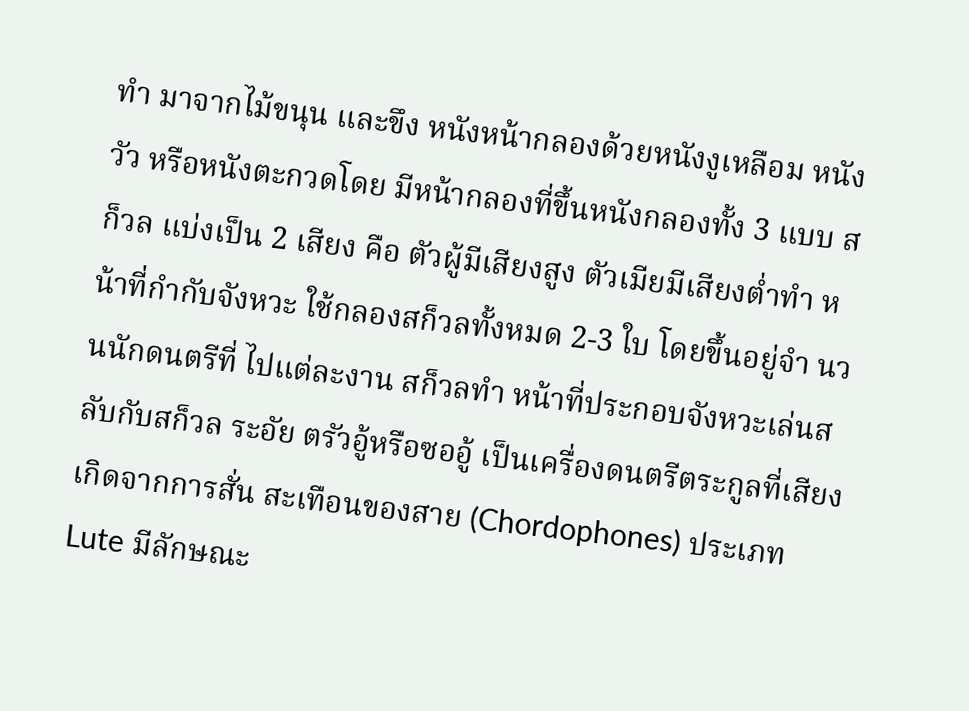ทำ มาจากไม้ขนุน และขึง หนังหน้ากลองด้วยหนังงูเหลือม หนังวัว หรือหนังตะกวดโดย มีหน้ากลองที่ขึ้นหนังกลองทั้ง 3 แบบ สก็วล แบ่งเป็น 2 เสียง คือ ตัวผู้มีเสียงสูง ตัวเมียมีเสียงตํ่าทำ หน้าที่กำกับจังหวะ ใช้กลองสก็วลทั้งหมด 2-3 ใบ โดยขึ้นอยู่จำ นวนนักดนตรีที่ ไปแต่ละงาน สก็วลทำ หน้าที่ประกอบจังหวะเล่นสลับกับสก็วล ระอัย ตรัวอู้หรือซออู้ เป็นเครื่องดนตรีตระกูลที่เสียงเกิดจากการสั่น สะเทือนของสาย (Chordophones) ประเภท Lute มีลักษณะ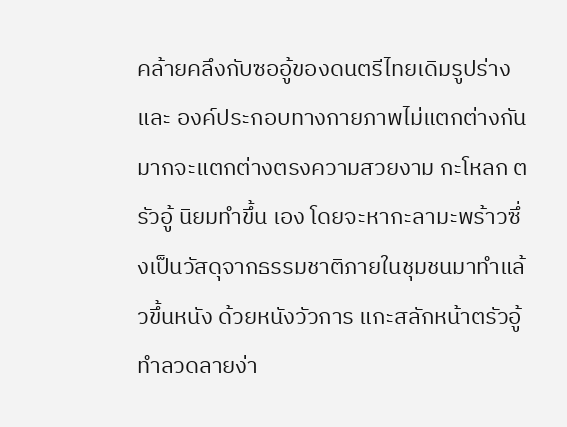คล้ายคลึงกับซออู้ของดนตรีไทยเดิมรูปร่างและ องค์ประกอบทางกายภาพไม่แตกต่างกันมากจะแตกต่างตรงความสวยงาม กะโหลก ตรัวอู้ นิยมทำขึ้น เอง โดยจะหากะลามะพร้าวซึ่งเป็นวัสดุจากธรรมชาติภายในชุมชนมาทำแล้วขึ้นหนัง ด้วยหนังวัวการ แกะสลักหน้าตรัวอู้ทำลวดลายง่า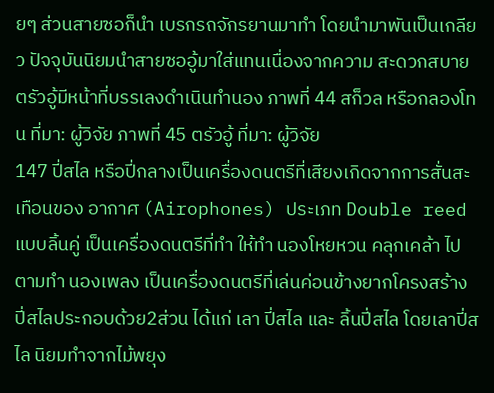ยๆ ส่วนสายซอก็นำ เบรกรถจักรยานมาทำ โดยนำมาพันเป็นเกลียว ปัจจุบันนิยมนำสายซออู้มาใส่แทนเนื่องจากความ สะดวกสบาย ตรัวอู้มีหน้าที่บรรเลงดำเนินทำนอง ภาพที่ 44 สก็วล หรือกลองโทน ที่มา: ผู้วิจัย ภาพที่ 45 ตรัวอู้ ที่มา: ผู้วิจัย
147 ปี่สไล หรือปี่กลางเป็นเครื่องดนตรีที่เสียงเกิดจากการสั่นสะเทือนของ อากาศ (Airophones) ประเภท Double reed แบบลิ้นคู่ เป็นเครื่องดนตรีที่ทำ ให้ทำ นองโหยหวน คลุกเคล้า ไปตามทำ นองเพลง เป็นเครื่องดนตรีที่เล่นค่อนข้างยากโครงสร้างปี่สไลประกอบด้วย2ส่วน ได้แก่ เลา ปี่สไล และ ลิ้นปี่สไล โดยเลาปี่สไล นิยมทำจากไม้พยุง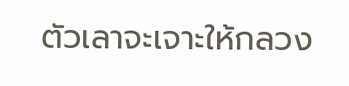ตัวเลาจะเจาะให้กลวง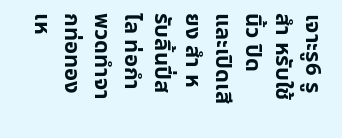เจาะรู6 รูสำ หรับใช้นิ้ว ปิดและเปิดเสียง สำ หรับลิ้นปี่สไล ท่อกำพวดทำจากท่อทองเห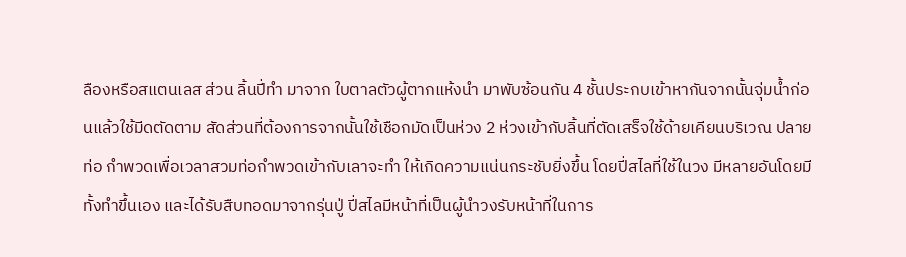ลืองหรือสแตนเลส ส่วน ลิ้นปี่ทำ มาจาก ใบตาลตัวผู้ตากแห้งนำ มาพับซ้อนกัน 4 ชั้นประกบเข้าหากันจากนั้นจุ่มนํ้าก่อนแล้วใช้มีดตัดตาม สัดส่วนที่ต้องการจากนั้นใช้เชือกมัดเป็นห่วง 2 ห่วงเข้ากับลิ้นที่ตัดเสร็จใช้ด้ายเคียนบริเวณ ปลายท่อ กำพวดเพื่อเวลาสวมท่อกำพวดเข้ากับเลาจะทำ ให้เกิดความแน่นกระชับยิ่งขึ้น โดยปี่สไลที่ใช้ในวง มีหลายอันโดยมีทั้งทำขึ้นเอง และได้รับสืบทอดมาจากรุ่นปู่ ปี่สไลมีหน้าที่เป็นผู้นำวงรับหน้าที่ในการ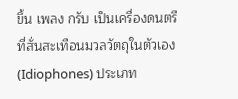ขึ้น เพลง กรับ เป็นเครื่องดนตรีที่สั่นสะเทือนมวลวัตถุในตัวเอง (Idiophones) ประเภท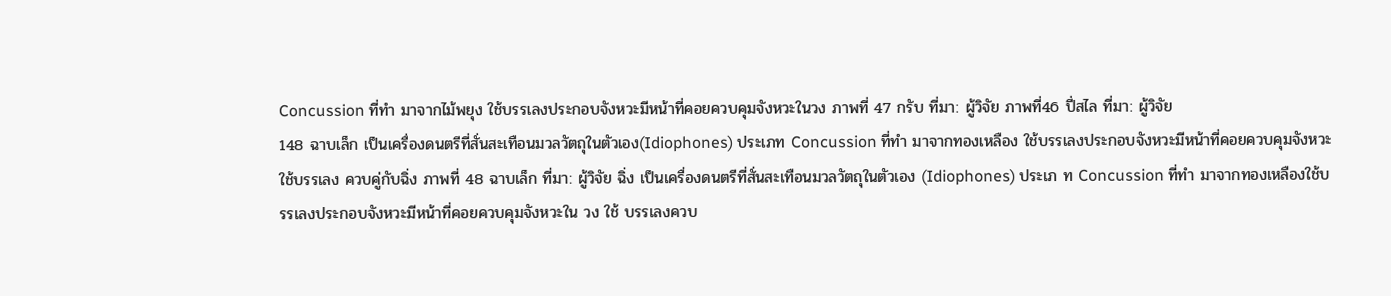Concussion ที่ทำ มาจากไม้พยุง ใช้บรรเลงประกอบจังหวะมีหน้าที่คอยควบคุมจังหวะในวง ภาพที่ 47 กรับ ที่มา: ผู้วิจัย ภาพที่46 ปี่สไล ที่มา: ผู้วิจัย
148 ฉาบเล็ก เป็นเครื่องดนตรีที่สั่นสะเทือนมวลวัตถุในตัวเอง(Idiophones) ประเภท Concussion ที่ทำ มาจากทองเหลือง ใช้บรรเลงประกอบจังหวะมีหน้าที่คอยควบคุมจังหวะ ใช้บรรเลง ควบคู่กับฉิ่ง ภาพที่ 48 ฉาบเล็ก ที่มา: ผู้วิจัย ฉิ่ง เป็นเครื่องดนตรีที่สั่นสะเทือนมวลวัตถุในตัวเอง (Idiophones) ประเภ ท Concussion ที่ทำ มาจากทองเหลืองใช้บรรเลงประกอบจังหวะมีหน้าที่คอยควบคุมจังหวะใน วง ใช้ บรรเลงควบ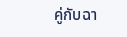คู่กับฉา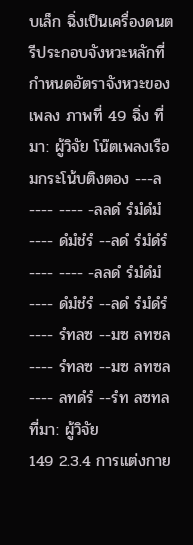บเล็ก ฉิ่งเป็นเครื่องดนตรีประกอบจังหวะหลักที่กำหนดอัตราจังหวะของเพลง ภาพที่ 49 ฉิ่ง ที่มา: ผู้วิจัย โน๊ตเพลงเรือมกระโน้บติงตอง ---ล ---- ---- -ลลดํ รํมํดํมํ ---- ดํมํชํรํ --ลดํ รํมํดํรํ ---- ---- -ลลดํ รํมํดํมํ ---- ดํมํชํรํ --ลดํ รํมํดํรํ ---- รํทลซ --มซ ลทซล ---- รํทลซ --มซ ลทซล ---- ลทดํรํ --รํท ลซทล ที่มา: ผู้วิจัย
149 2.3.4 การแต่งกาย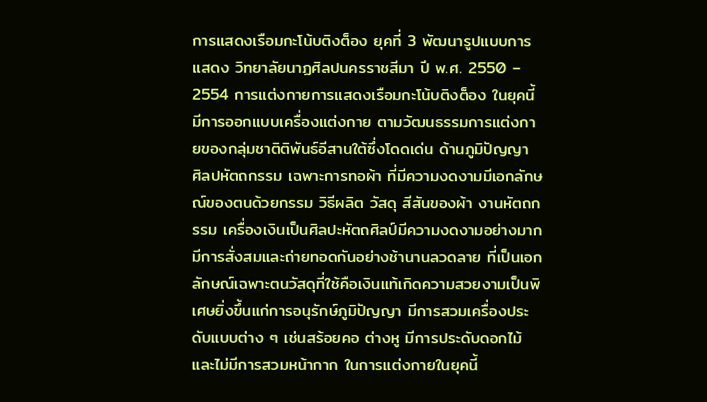การแสดงเรือมกะโน้บติงต็อง ยุคที่ 3 พัฒนารูปแบบการแสดง วิทยาลัยนาฏศิลปนครราชสีมา ปี พ.ศ. 2550 – 2554 การแต่งกายการแสดงเรือมกะโน้บติงต็อง ในยุคนี้มีการออกแบบเครื่องแต่งกาย ตามวัฒนธรรมการแต่งกายของกลุ่มชาติติพันธ์อีสานใต้ซึ่งโดดเด่น ด้านภูมิปัญญา ศิลปหัตถกรรม เฉพาะการทอผ้า ที่มีความงดงามมีเอกลักษณ์ของตนด้วยกรรม วิธีผลิต วัสดุ สีสันของผ้า งานหัตถกรรม เครื่องเงินเป็นศิลปะหัตถศิลป์มีความงดงามอย่างมาก มีการสั่งสมและถ่ายทอดกันอย่างช้านานลวดลาย ที่เป็นเอกลักษณ์เฉพาะตนวัสดุที่ใช้คือเงินแท้เกิดความสวยงามเป็นพิเศษยิ่งขึ้นแก่การอนุรักษ์ภูมิปัญญา มีการสวมเครื่องประดับแบบต่าง ๆ เช่นสร้อยคอ ต่างหู มีการประดับดอกไม้ และไม่มีการสวมหน้ากาก ในการแต่งกายในยุคนี้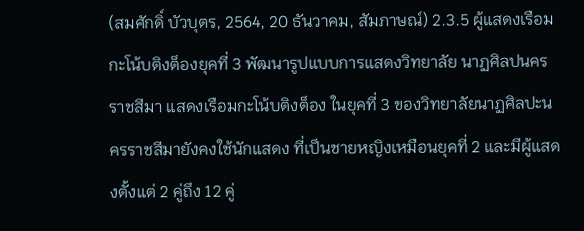(สมศักดิ์ บัวบุตร, 2564, 20 ธันวาคม, สัมภาษณ์) 2.3.5 ผู้แสดงเรือมกะโน้บติงต็องยุคที่ 3 พัฒนารูปแบบการแสดงวิทยาลัย นาฏศิลปนครราชสีมา แสดงเรือมกะโน้บติงต็อง ในยุคที่ 3 ของวิทยาลัยนาฏศิลปะนครราชสีมายังคงใช้นักแสดง ที่เป็นชายหญิงเหมือนยุคที่ 2 และมีผู้แสดงตั้งแต่ 2 คู่ถึง 12 คู่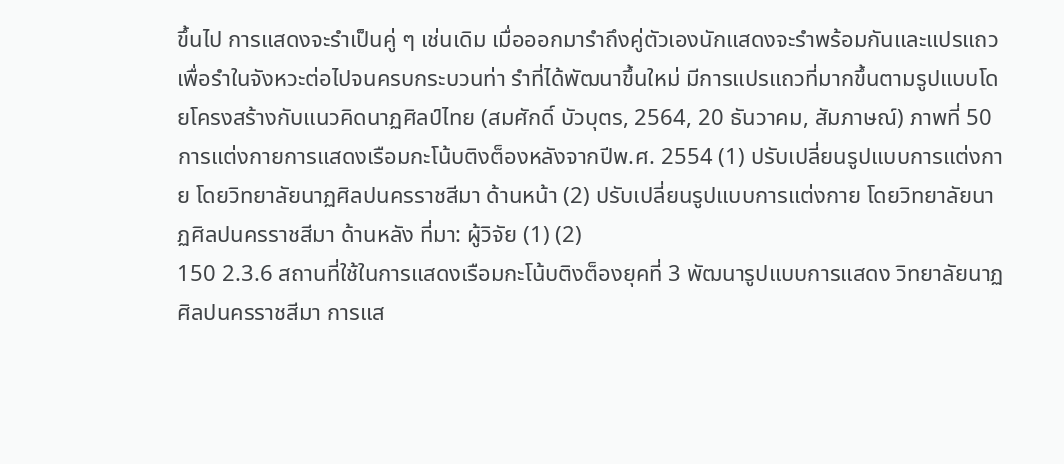ขึ้นไป การแสดงจะรำเป็นคู่ ๆ เช่นเดิม เมื่อออกมารำถึงคู่ตัวเองนักแสดงจะรำพร้อมกันและแปรแถวเพื่อรำในจังหวะต่อไปจนครบกระบวนท่า รำที่ได้พัฒนาขึ้นใหม่ มีการแปรแถวที่มากขึ้นตามรูปแบบโดยโครงสร้างกับแนวคิดนาฏศิลป์ไทย (สมศักดิ์ บัวบุตร, 2564, 20 ธันวาคม, สัมภาษณ์) ภาพที่ 50 การแต่งกายการแสดงเรือมกะโน้บติงต็องหลังจากปีพ.ศ. 2554 (1) ปรับเปลี่ยนรูปแบบการแต่งกาย โดยวิทยาลัยนาฏศิลปนครราชสีมา ด้านหน้า (2) ปรับเปลี่ยนรูปแบบการแต่งกาย โดยวิทยาลัยนาฏศิลปนครราชสีมา ด้านหลัง ที่มา: ผู้วิจัย (1) (2)
150 2.3.6 สถานที่ใช้ในการแสดงเรือมกะโน้บติงต็องยุคที่ 3 พัฒนารูปแบบการแสดง วิทยาลัยนาฏศิลปนครราชสีมา การแส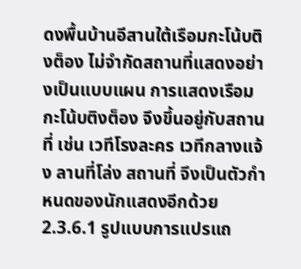ดงพื้นบ้านอีสานใต้เรือมกะโน้บติงต็อง ไม่จำกัดสถานที่แสดงอย่างเป็นแบบแผน การแสดงเรือมกะโน้บติงต็อง จึงขึ้นอยู่กับสถานที่ เช่น เวทีโรงละคร เวทีกลางแจ้ง ลานที่โล่ง สถานที่ จึงเป็นตัวกำหนดของนักแสดงอีกด้วย 2.3.6.1 รูปแบบการแปรแถ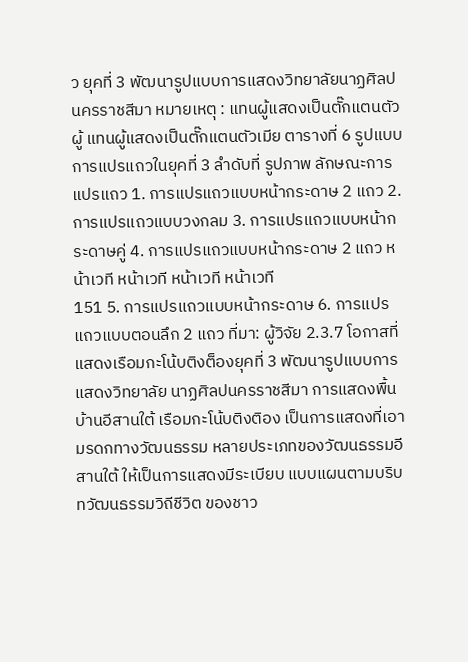ว ยุคที่ 3 พัฒนารูปแบบการแสดงวิทยาลัยนาฏศิลป นครราชสีมา หมายเหตุ : แทนผู้แสดงเป็นตั๊กแตนตัวผู้ แทนผู้แสดงเป็นตั๊กแตนตัวเมีย ตารางที่ 6 รูปแบบการแปรแถวในยุคที่ 3 ลำดับที่ รูปภาพ ลักษณะการแปรแถว 1. การแปรแถวแบบหน้ากระดาษ 2 แถว 2. การแปรแถวแบบวงกลม 3. การแปรแถวแบบหน้ากระดาษคู่ 4. การแปรแถวแบบหน้ากระดาษ 2 แถว หน้าเวที หน้าเวที หน้าเวที หน้าเวที
151 5. การแปรแถวแบบหน้ากระดาษ 6. การแปรแถวแบบตอนลึก 2 แถว ที่มา: ผู้วิจัย 2.3.7 โอกาสที่แสดงเรือมกะโน้บติงต็องยุคที่ 3 พัฒนารูปแบบการแสดงวิทยาลัย นาฏศิลปนครราชสีมา การแสดงพื้นบ้านอีสานใต้ เรือมกะโน้บติงติอง เป็นการแสดงที่เอามรดกทางวัฒนธรรม หลายประเภทของวัฒนธรรมอีสานใต้ ให้เป็นการแสดงมีระเบียบ แบบแผนตามบริบทวัฒนธรรมวิถีชีวิต ของชาว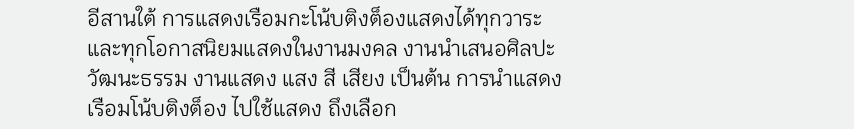อีสานใต้ การแสดงเรือมกะโน้บติงต็องแสดงได้ทุกวาระและทุกโอกาสนิยมแสดงในงานมงคล งานนำเสนอศิลปะวัฒนะธรรม งานแสดง แสง สี เสียง เป็นต้น การนำแสดงเรือมโน้บติงต็อง ไปใช้แสดง ถึงเลือก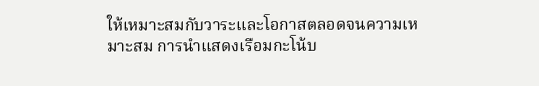ให้เหมาะสมกับวาระและโอกาสตลอดจนความเหมาะสม การนำแสดงเรือมกะโน้บ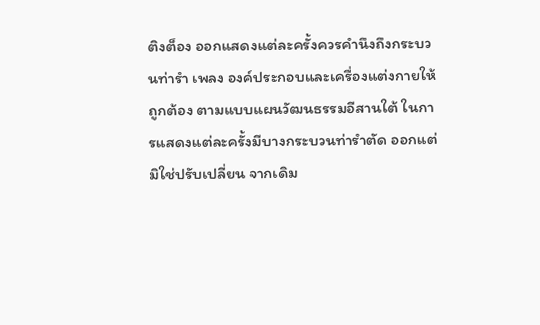ติงต็อง ออกแสดงแต่ละครั้งควรคำนึงถึงกระบวนท่ารำ เพลง องค์ประกอบและเครื่องแต่งกายให้ถูกต้อง ตามแบบแผนวัฒนธรรมอีสานใต้ ในการแสดงแต่ละครั้งมีบางกระบวนท่ารำตัด ออกแต่มิใช่ปรับเปลี่ยน จากเดิม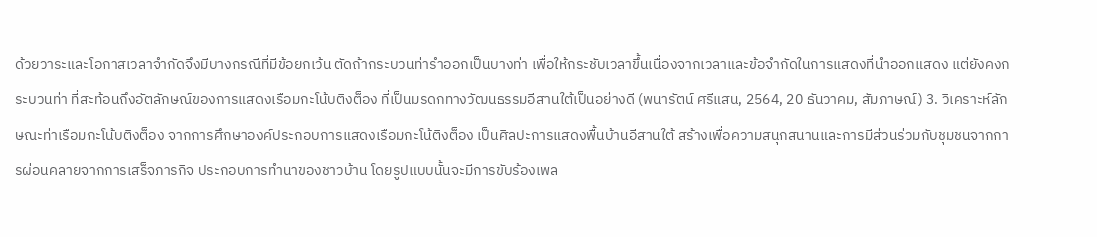ด้วยวาระและโอกาสเวลาจำกัดจึงมีบางกรณีที่มีข้อยกเว้น ตัดถ้ากระบวนท่ารำออกเป็นบางท่า เพื่อให้กระชับเวลาขึ้นเนื่องจากเวลาและข้อจำกัดในการแสดงที่นำออกแสดง แต่ยังคงกระบวนท่า ที่สะท้อนถึงอัตลักษณ์ของการแสดงเรือมกะโน้บติงต็อง ที่เป็นมรดกทางวัฒนธรรมอีสานใต้เป็นอย่างดี (พนารัตน์ ศรีแสน, 2564, 20 ธันวาคม, สัมภาษณ์) 3. วิเคราะห์ลักษณะท่าเรือมกะโน้บติงต็อง จากการศึกษาองค์ประกอบการแสดงเรือมกะโน้ติงต็อง เป็นศิลปะการแสดงพื้นบ้านอีสานใต้ สร้างเพื่อความสนุกสนานและการมีส่วนร่วมกับชุมชนจากการผ่อนคลายจากการเสร็จภารกิจ ประกอบการทำนาของชาวบ้าน โดยรูปแบบนั้นจะมีการขับร้องเพล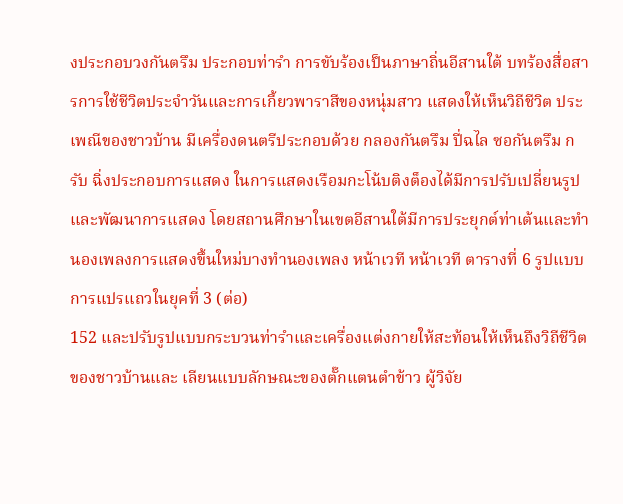งประกอบวงกันตรึม ประกอบท่ารำ การขับร้องเป็นภาษาถิ่นอีสานใต้ บทร้องสื่อสารการใช้ชีวิตประจำวันและการเกี้ยวพาราสีของหนุ่มสาว แสดงให้เห็นวิถีชีวิต ประเพณีของชาวบ้าน มีเครื่องดนตรีประกอบด้วย กลองกันตรึม ปี่ฉไล ซอกันตรึม กรับ ฉิ่งประกอบการแสดง ในการแสดงเรือมกะโน้บติงต็องได้มีการปรับเปลี่ยนรูปและพัฒนาการแสดง โดยสถานศึกษาในเขตอีสานใต้มีการประยุกต์ท่าเต้นและทำนองเพลงการแสดงขึ้นใหม่บางทำนองเพลง หน้าเวที หน้าเวที ตารางที่ 6 รูปแบบการแปรแถวในยุคที่ 3 (ต่อ)
152 และปรับรูปแบบกระบวนท่ารำและเครื่องแต่งกายให้สะท้อนให้เห็นถึงวิถีชีวิตของชาวบ้านและ เลียนแบบลักษณะของตั๊กแตนตำข้าว ผู้วิจัย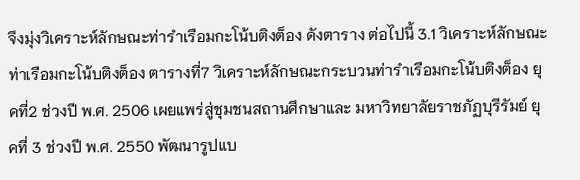จึงมุ่งวิเคราะห์ลักษณะท่ารำเรือมกะโน้บติงต็อง ดังตาราง ต่อไปนี้ 3.1 วิเคราะห์ลักษณะท่าเรือมกะโน้บติงต็อง ตารางที่7 วิเคราะห์ลักษณะกระบวนท่ารำเรือมกะโน้บติงต็อง ยุคที่2 ช่วงปี พ.ศ. 2506 เผยแพร่สู่ชุมชนสถานศึกษาและ มหาวิทยาลัยราชภัฏบุรีรัมย์ ยุคที่ 3 ช่วงปี พ.ศ. 2550 พัฒนารูปแบ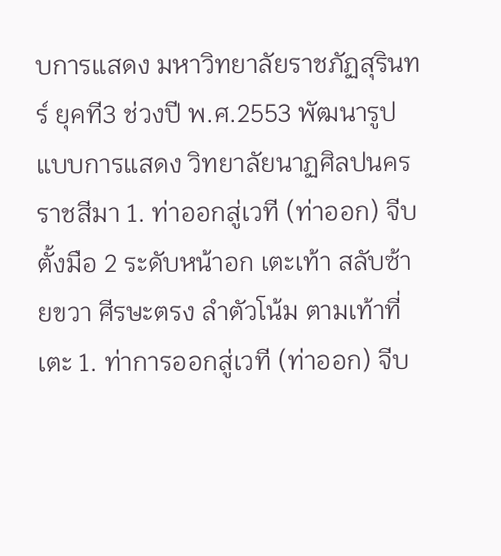บการแสดง มหาวิทยาลัยราชภัฏสุรินทร์ ยุคที3 ช่วงปี พ.ศ.2553 พัฒนารูปแบบการแสดง วิทยาลัยนาฏศิลปนครราชสีมา 1. ท่าออกสู่เวที (ท่าออก) จีบตั้งมือ 2 ระดับหน้าอก เตะเท้า สลับซ้ายขวา ศีรษะตรง ลำตัวโน้ม ตามเท้าที่เตะ 1. ท่าการออกสู่เวที (ท่าออก) จีบ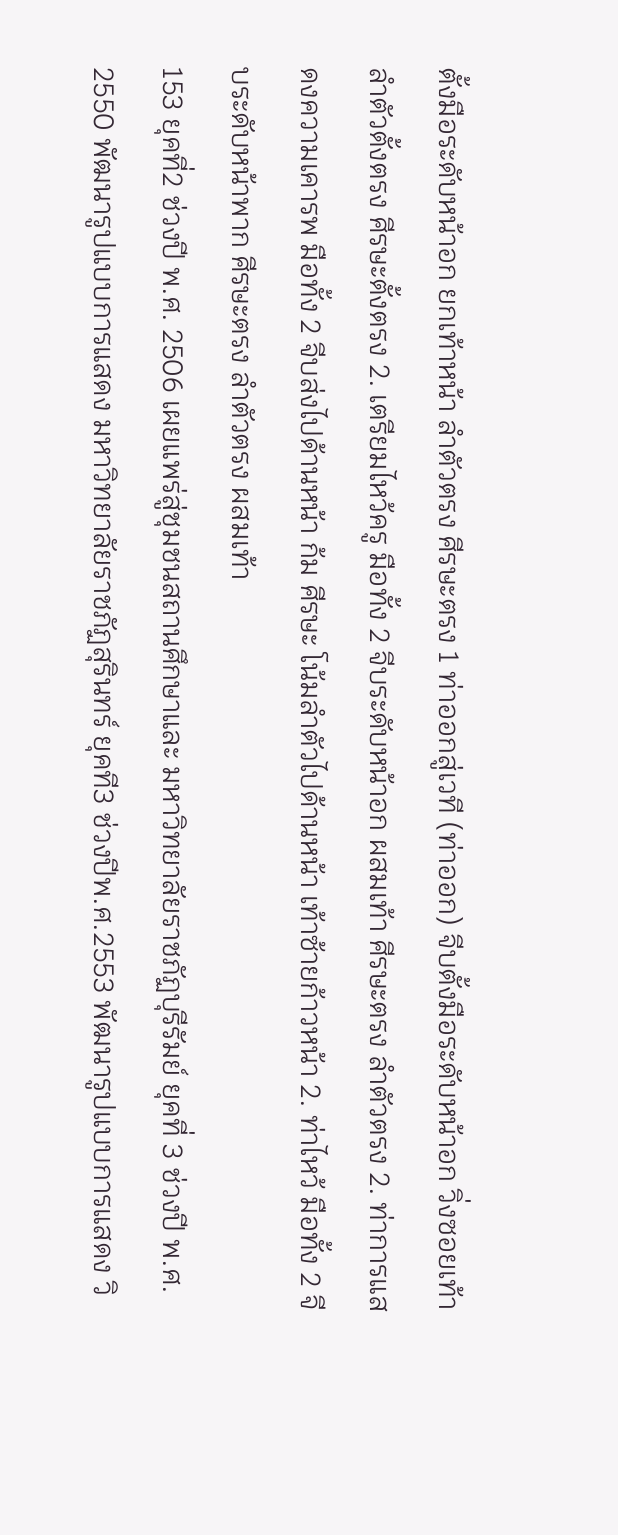ตั้งมือระดับหน้าอก ยกเท้าหน้า ลำตัวตรง ศีรษะตรง 1 ท่าออกสู่เวที (ท่าออก) จีบตั้งมือระดับหน้าอก วิ่งซอยเท้า ลำตัวตั้งตรง ศีรษะตั้งตรง 2. เตรียมไหว้ครู มือทั้ง 2 จีบระดับหน้าอก ผสมเท้า ศีรษะตรง ลำตัวตรง 2. ท่าการแสดงความเคารพ มือทั้ง 2 จีบส่งไปด้านหน้า ก้ม ศีรษะ โน้มลำตัวไปด้านหน้า เท้าซ้ายก้าวหน้า 2. ท่าไหว้ มือทั้ง 2 จีบระดับหน้าพาก ศีรษะตรง ลำตัวตรง ผสมเท้า
153 ยุคที่2 ช่วงปี พ.ศ. 2506 เผยแพร่สู่ชุมชนสถานศึกษาและ มหาวิทยาลัยราชภัฏบุรีรัมย์ ยุคที่ 3 ช่วงปี พ.ศ. 2550 พัฒนารูปแบบการแสดง มหาวิทยาลัยราชภัฏสุรินทร์ ยุคที3 ช่วงปีพ.ศ.2553 พัฒนารูปแบบการแสดง วิ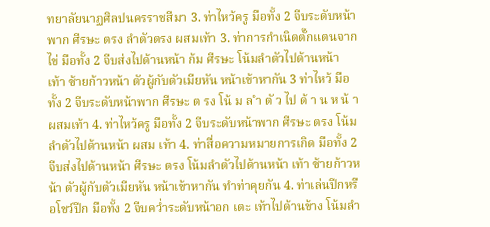ทยาลัยนาฏศิลปนครราชสีมา 3. ท่าไหว้ครู มือทั้ง 2 จีบระดับหน้าพาก ศีรษะ ตรง ลำตัวตรง ผสมเท้า 3. ท่าการกำเนิดตั๊กแตนจากไข่ มือทั้ง 2 จีบส่งไปด้านหน้า ก้ม ศีรษะ โน้มลำตัวไปด้านหน้า เท้า ซ้ายก้าวหน้า ตัวผู้กับตัวเมียหัน หน้าเข้าหากัน 3 ท่าไหว้ มือทั้ง 2 จีบระดับหน้าพาก ศีรษะ ต รง โน้ ม ล ำ ตั ว ไป ด้ า น ห น้ า ผสมเท้า 4. ท่าไหว้ครู มือทั้ง 2 จีบระดับหน้าพาก ศีรษะ ตรง โน้มลำตัวไปด้านหน้า ผสม เท้า 4. ท่าสื่อความหมายการเกิด มือทั้ง 2 จีบส่งไปด้านหน้า ศีรษะ ตรง โน้มลำตัวไปด้านหน้า เท้า ซ้ายก้าวหน้า ตัวผู้กับตัวเมียหัน หน้าเข้าหากัน ทำท่าคุยกัน 4. ท่าเล่นปีกหรือโชว์ปีก มือทั้ง 2 จีบคว่ำระดับหน้าอก เตะ เท้าไปด้านข้าง โน้มลำ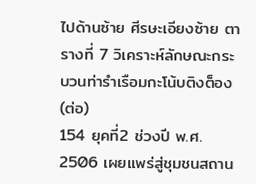ไปด้านซ้าย ศีรษะเอียงซ้าย ตารางที่ 7 วิเคราะห์ลักษณะกระบวนท่ารำเรือมกะโน้บติงต็อง (ต่อ)
154 ยุคที่2 ช่วงปี พ.ศ. 2506 เผยแพร่สู่ชุมชนสถาน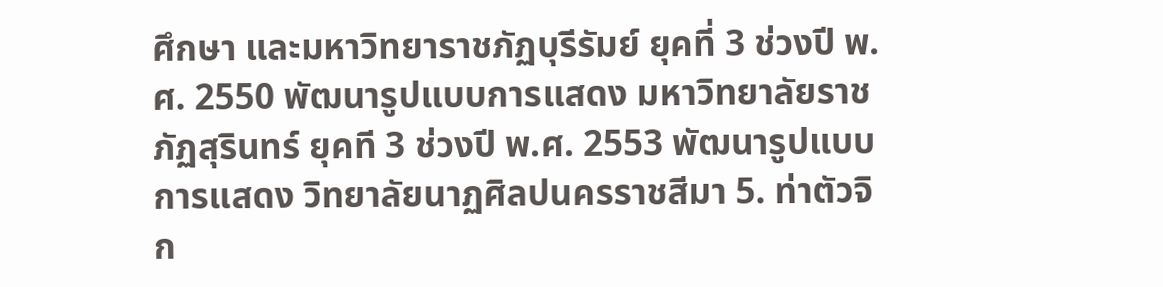ศึกษา และมหาวิทยาราชภัฏบุรีรัมย์ ยุคที่ 3 ช่วงปี พ.ศ. 2550 พัฒนารูปแบบการแสดง มหาวิทยาลัยราชภัฏสุรินทร์ ยุคที 3 ช่วงปี พ.ศ. 2553 พัฒนารูปแบบการแสดง วิทยาลัยนาฏศิลปนครราชสีมา 5. ท่าตัวจิก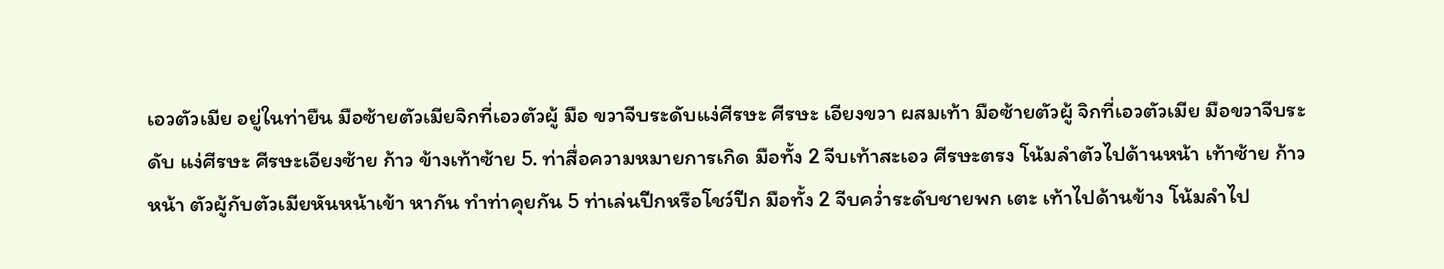เอวตัวเมีย อยู่ในท่ายืน มือซ้ายตัวเมียจิกที่เอวตัวผู้ มือ ขวาจีบระดับแง่ศีรษะ ศีรษะ เอียงขวา ผสมเท้า มือซ้ายตัวผู้ จิกที่เอวตัวเมีย มือขวาจีบระดับ แง่ศีรษะ ศีรษะเอียงซ้าย ก้าว ข้างเท้าซ้าย 5. ท่าสื่อความหมายการเกิด มือทั้ง 2 จีบเท้าสะเอว ศีรษะตรง โน้มลำตัวไปด้านหน้า เท้าซ้าย ก้าวหน้า ตัวผู้กับตัวเมียหันหน้าเข้า หากัน ทำท่าคุยกัน 5 ท่าเล่นปีกหรือโชว์ปีก มือทั้ง 2 จีบคว่ำระดับชายพก เตะ เท้าไปด้านข้าง โน้มลำไป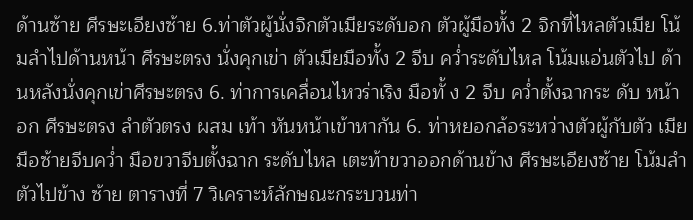ด้านซ้าย ศีรษะเอียงซ้าย 6.ท่าตัวผู้นั่งจิกตัวเมียระดับอก ตัวผู้มือทั้ง 2 จิกที่ไหลตัวเมีย โน้มลำไปด้านหน้า ศีรษะตรง นั่งคุกเข่า ตัวเมียมือทั้ง 2 จีบ คว่ำระดับไหล โน้มแอ่นตัวไป ด้านหลังนั่งคุกเข่าศีรษะตรง 6. ท่าการเคลื่อนไหวร่าเริง มือทั้ ง 2 จีบ คว่ำตั้งฉากระ ดับ หน้าอก ศีรษะตรง ลำตัวตรง ผสม เท้า หันหน้าเข้าหากัน 6. ท่าหยอกล้อระหว่างตัวผู้กับตัว เมีย มือซ้ายจีบคว่ำ มือขวาจีบตั้งฉาก ระดับไหล เตะท้าขวาออกด้านข้าง ศีรษะเอียงซ้าย โน้มลำตัวไปข้าง ซ้าย ตารางที่ 7 วิเคราะห์ลักษณะกระบวนท่า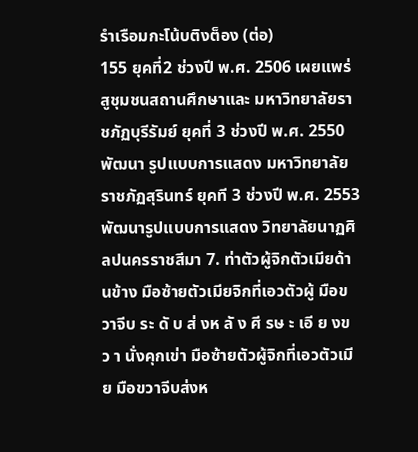รำเรือมกะโน้บติงต็อง (ต่อ)
155 ยุคที่2 ช่วงปี พ.ศ. 2506 เผยแพร่สูชุมชนสถานศึกษาและ มหาวิทยาลัยราชภัฏบุรีรัมย์ ยุคที่ 3 ช่วงปี พ.ศ. 2550พัฒนา รูปแบบการแสดง มหาวิทยาลัยราชภัฏสุรินทร์ ยุคที 3 ช่วงปี พ.ศ. 2553 พัฒนารูปแบบการแสดง วิทยาลัยนาฏศิลปนครราชสีมา 7. ท่าตัวผู้จิกตัวเมียด้านข้าง มือซ้ายตัวเมียจิกที่เอวตัวผู้ มือขวาจีบ ระ ดั บ ส่ งห ลั ง ศี รษ ะ เอี ย งข ว า นั่งคุกเข่า มือซ้ายตัวผู้จิกที่เอวตัวเมีย มือขวาจีบส่งห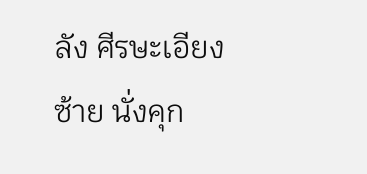ลัง ศีรษะเอียงซ้าย นั่งคุก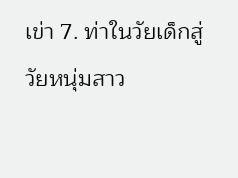เข่า 7. ท่าในวัยเด็กสู่วัยหนุ่มสาว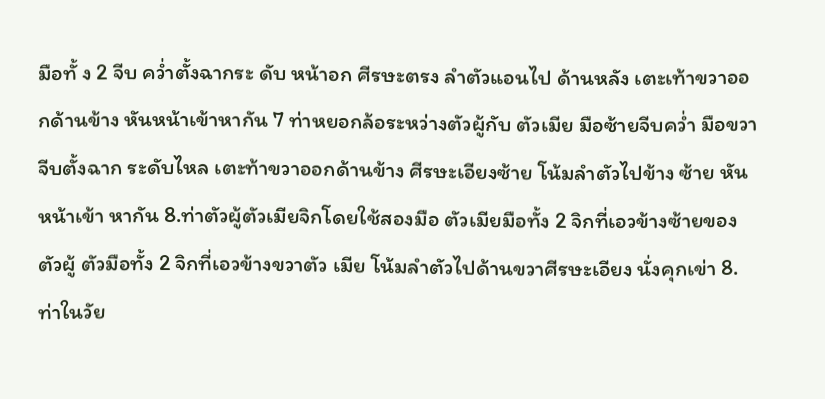มือทั้ ง 2 จีบ คว่ำตั้งฉากระ ดับ หน้าอก ศีรษะตรง ลำตัวแอนไป ด้านหลัง เตะเท้าขวาออกด้านข้าง หันหน้าเข้าหากัน 7 ท่าหยอกล้อระหว่างตัวผู้กับ ตัวเมีย มือซ้ายจีบคว่ำ มือขวาจีบตั้งฉาก ระดับไหล เตะท้าขวาออกด้านข้าง ศีรษะเอียงซ้าย โน้มลำตัวไปข้าง ซ้าย หันหน้าเข้า หากัน 8.ท่าตัวผู้ตัวเมียจิกโดยใช้สองมือ ตัวเมียมือทั้ง 2 จิกที่เอวข้างซ้ายของ ตัวผู้ ตัวมือทั้ง 2 จิกที่เอวข้างขวาตัว เมีย โน้มลำตัวไปด้านขวาศีรษะเอียง นั่งคุกเข่า 8. ท่าในวัย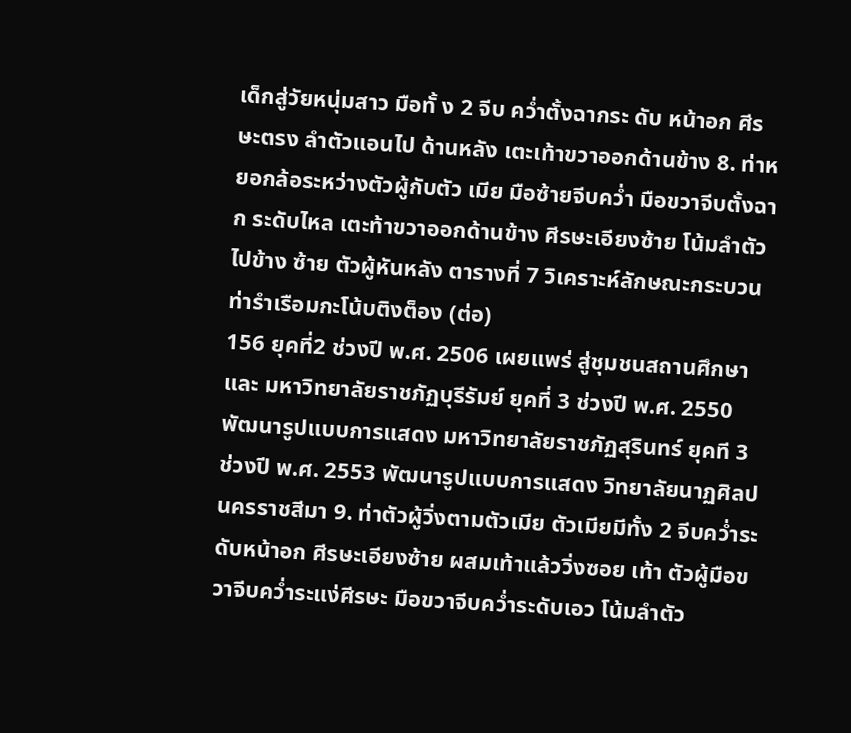เด็กสู่วัยหนุ่มสาว มือทั้ ง 2 จีบ คว่ำตั้งฉากระ ดับ หน้าอก ศีรษะตรง ลำตัวแอนไป ด้านหลัง เตะเท้าขวาออกด้านข้าง 8. ท่าหยอกล้อระหว่างตัวผู้กับตัว เมีย มือซ้ายจีบคว่ำ มือขวาจีบตั้งฉาก ระดับไหล เตะท้าขวาออกด้านข้าง ศีรษะเอียงซ้าย โน้มลำตัวไปข้าง ซ้าย ตัวผู้หันหลัง ตารางที่ 7 วิเคราะห์ลักษณะกระบวนท่ารำเรือมกะโน้บติงต็อง (ต่อ)
156 ยุคที่2 ช่วงปี พ.ศ. 2506 เผยแพร่ สู่ชุมชนสถานศึกษาและ มหาวิทยาลัยราชภัฏบุรีรัมย์ ยุคที่ 3 ช่วงปี พ.ศ. 2550 พัฒนารูปแบบการแสดง มหาวิทยาลัยราชภัฏสุรินทร์ ยุคที 3 ช่วงปี พ.ศ. 2553 พัฒนารูปแบบการแสดง วิทยาลัยนาฏศิลปนครราชสีมา 9. ท่าตัวผู้วิ่งตามตัวเมีย ตัวเมียมีทั้ง 2 จีบคว่ำระดับหน้าอก ศีรษะเอียงซ้าย ผสมเท้าแล้ววิ่งซอย เท้า ตัวผู้มือขวาจีบคว่ำระแง่ศีรษะ มือขวาจีบคว่ำระดับเอว โน้มลำตัว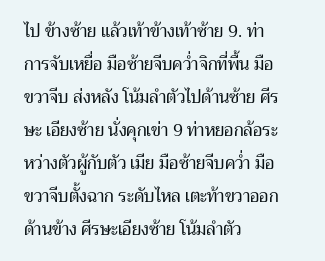ไป ข้างซ้าย แล้วเท้าข้างเท้าซ้าย 9. ท่าการจับเหยื่อ มือซ้ายจีบคว่ำจิกที่พื้น มือขวาจีบ ส่งหลัง โน้มลำตัวไปด้านซ้าย ศีรษะ เอียงซ้าย นั่งคุกเข่า 9 ท่าหยอกล้อระหว่างตัวผู้กับตัว เมีย มือซ้ายจีบคว่ำ มือขวาจีบตั้งฉาก ระดับไหล เตะท้าขวาออกด้านข้าง ศีรษะเอียงซ้าย โน้มลำตัว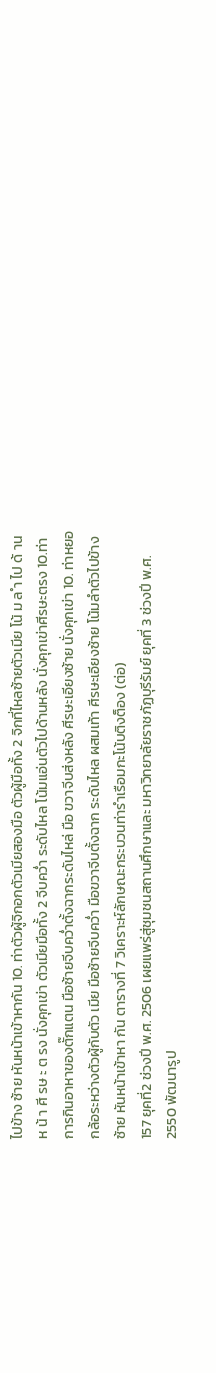ไปข้าง ซ้าย หันหน้าเข้าหากัน 10. ท่าตัวผู้จิกอกตัวเมียสองมือ ตัวผู้มือทั้ง 2 จิกที่ไหลซ้ายตัวเมีย โน้ ม ล ำ ไป ด้ าน ห น้ า ศี รษ ะ ต รง นั่งคุกเข่า ตัวเมียมือทั้ง 2 จีบคว่ำ ระดับไหล โน้มแอ่นตัวไปด้านหลัง นั่งคุกเข่าศีรษะตรง 10.ท่าการกินอาหาของตั๊กแตน มือซ้ายจีบคว่ำตั้งฉากระดับไหล่ มือ ขวาจีบส่งหลัง ศีรษะเอียงซ้าย นั่งคุกเข่า 10. ท่าหยอกล้อระหว่างตัวผู้กับตัว เมีย มือซ้ายจีบคว่ำ มือขวาจีบตั้งฉาก ระดับไหล ผสมเท้า ศีรษะเอียงซ้าย โน้มลำตัวไปข้างซ้าย หันหน้าเข้าหา กัน ตารางที่ 7 วิเคราะห์ลักษณะกระบวนท่ารำเรือมกะโน้บติงต็อง (ต่อ)
157 ยุคที่2 ช่วงปี พ.ศ. 2506 เผยแพร่สู่ชุมชนสถานศึกษาและ มหาวิทยาลัยราชภัฏบุรีรัมย์ ยุคที่ 3 ช่วงปี พ.ศ. 2550 พัฒนารูป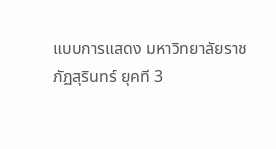แบบการแสดง มหาวิทยาลัยราชภัฏสุรินทร์ ยุคที 3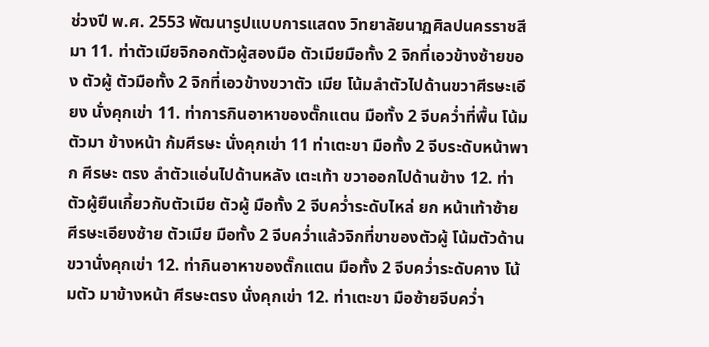ช่วงปี พ.ศ. 2553 พัฒนารูปแบบการแสดง วิทยาลัยนาฏศิลปนครราชสีมา 11. ท่าตัวเมียจิกอกตัวผู้สองมือ ตัวเมียมือทั้ง 2 จิกที่เอวข้างซ้ายของ ตัวผู้ ตัวมือทั้ง 2 จิกที่เอวข้างขวาตัว เมีย โน้มลำตัวไปด้านขวาศีรษะเอียง นั่งคุกเข่า 11. ท่าการกินอาหาของตั๊กแตน มือทั้ง 2 จีบคว่ำที่พื้น โน้มตัวมา ข้างหน้า ก้มศีรษะ นั่งคุกเข่า 11 ท่าเตะขา มือทั้ง 2 จีบระดับหน้าพาก ศีรษะ ตรง ลำตัวแอ่นไปด้านหลัง เตะเท้า ขวาออกไปด้านข้าง 12. ท่าตัวผู้ยืนเกี้ยวกับตัวเมีย ตัวผู้ มือทั้ง 2 จีบคว่ำระดับไหล่ ยก หน้าเท้าซ้าย ศีรษะเอียงซ้าย ตัวเมีย มือทั้ง 2 จีบคว่ำแล้วจิกที่ขาของตัวผู้ โน้มตัวด้านขวานั่งคุกเข่า 12. ท่ากินอาหาของตั๊กแตน มือทั้ง 2 จีบคว่ำระดับคาง โน้มตัว มาข้างหน้า ศีรษะตรง นั่งคุกเข่า 12. ท่าเตะขา มือซ้ายจีบคว่ำ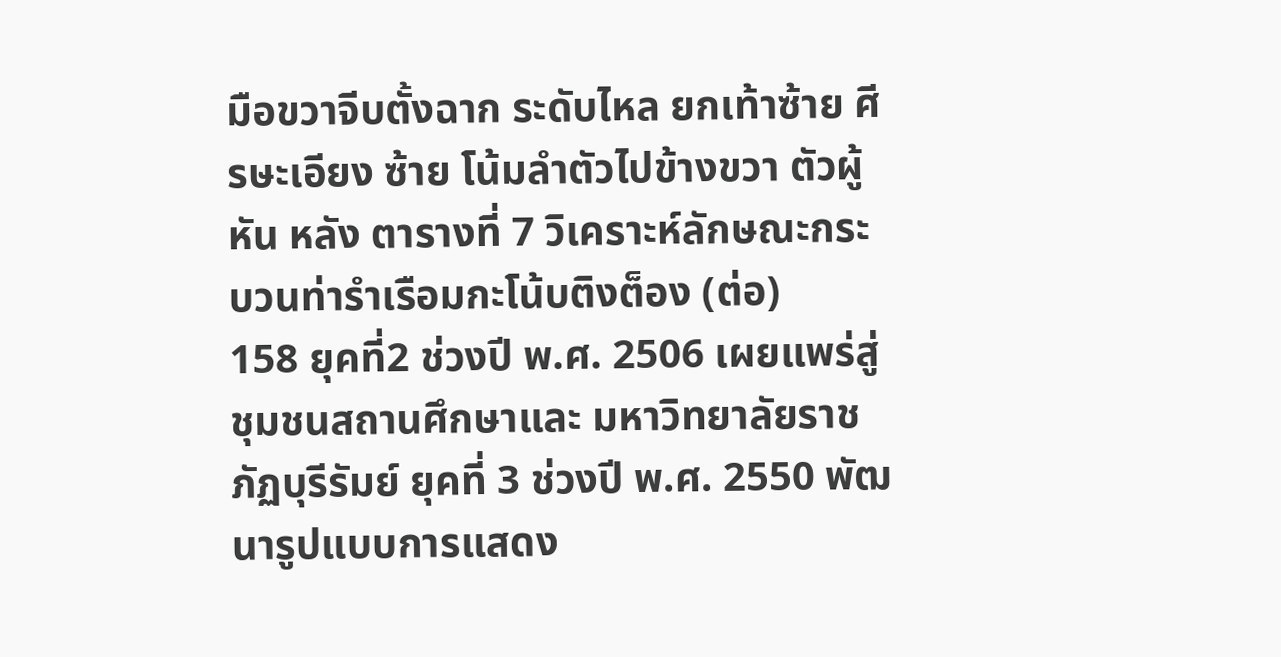มือขวาจีบตั้งฉาก ระดับไหล ยกเท้าซ้าย ศีรษะเอียง ซ้าย โน้มลำตัวไปข้างขวา ตัวผู้หัน หลัง ตารางที่ 7 วิเคราะห์ลักษณะกระบวนท่ารำเรือมกะโน้บติงต็อง (ต่อ)
158 ยุคที่2 ช่วงปี พ.ศ. 2506 เผยแพร่สู่ชุมชนสถานศึกษาและ มหาวิทยาลัยราชภัฏบุรีรัมย์ ยุคที่ 3 ช่วงปี พ.ศ. 2550 พัฒนารูปแบบการแสดง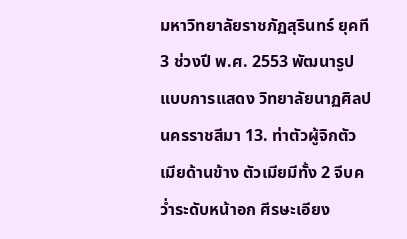มหาวิทยาลัยราชภัฏสุรินทร์ ยุคที 3 ช่วงปี พ.ศ. 2553 พัฒนารูปแบบการแสดง วิทยาลัยนาฏศิลปนครราชสีมา 13. ท่าตัวผู้จิกตัวเมียด้านข้าง ตัวเมียมีทั้ง 2 จีบคว่ำระดับหน้าอก ศีรษะเอียง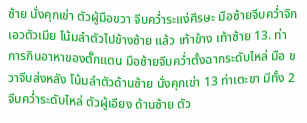ซ้าย นั่งคุกเข่า ตัวผู้มือขวา จีบคว่ำระแง่ศีรษะ มือซ้ายจีบคว่ำจิก เอวตัวเมีย โน้มลำตัวไปข้างซ้าย แล้ว เท้าข้าง เท้าซ้าย 13. ท่าการกินอาหาของตั๊กแตน มือซ้ายจีบคว่ำตั้งฉากระดับไหล่ มือ ขวาจีบส่งหลัง โน้มลำตัวด้านซ้าย นั่งคุกเข่า 13 ท่าเตะขา มีทั้ง 2 จีบคว่ำระดับไหล่ ตัวผู้เอียง ด้านซ้าย ตัว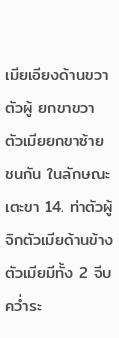เมียเอียงด้านขวาตัวผู้ ยกขาขวา ตัวเมียยกขาซ้าย ชนกัน ในลักษณะเตะขา 14. ท่าตัวผู้จิกตัวเมียด้านข้าง ตัวเมียมีทั้ง 2 จีบคว่ำระ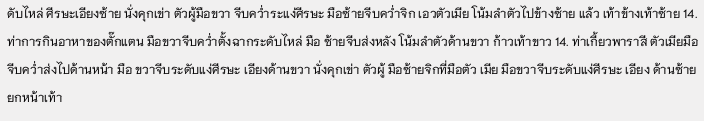ดับไหล่ ศีรษะเอียงซ้าย นั่งคุกเข่า ตัวผู้มือขวา จีบคว่ำระแง่ศีรษะ มือซ้ายจีบคว่ำจิก เอวตัวเมีย โน้มลำตัวไปข้างซ้าย แล้ว เท้าข้างเท้าซ้าย 14. ท่าการกินอาหาของตั๊กแตน มือขวาจีบคว่ำตั้งฉากระดับไหล่ มือ ซ้ายจีบส่งหลัง โน้มลำตัวด้านขวา ก้าวเท้าขาว 14. ท่าเกี้ยวพาราสี ตัวเมียมือจีบคว่ำส่งไปด้านหน้า มือ ขวาจีบระดับแง่ศีรษะ เอียงด้านขวา นั่งคุกเข่า ตัวผู้ มือซ้ายจิกที่มือตัว เมีย มือขวาจีบระดับแง่ศีรษะ เอียง ด้านซ้าย ยกหน้าเท้า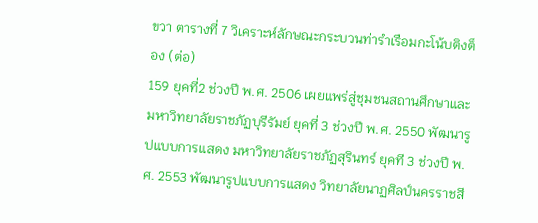ขวา ตารางที่ 7 วิเคราะห์ลักษณะกระบวนท่ารำเรือมกะโน้บติงต็อง (ต่อ)
159 ยุคที่2 ช่วงปี พ.ศ. 2506 เผยแพร่สู่ชุมชนสถานศึกษาและ มหาวิทยาลัยราชภัฏบุรีรัมย์ ยุคที่ 3 ช่วงปี พ.ศ. 2550 พัฒนารูปแบบการแสดง มหาวิทยาลัยราชภัฏสุรินทร์ ยุคที 3 ช่วงปี พ.ศ. 2553 พัฒนารูปแบบการแสดง วิทยาลัยนาฏศิลป์นครราชสี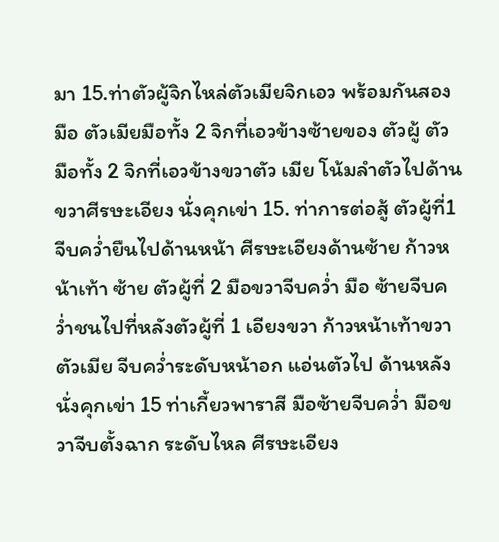มา 15.ท่าตัวผู้จิกไหล่ตัวเมียจิกเอว พร้อมกันสองมือ ตัวเมียมือทั้ง 2 จิกที่เอวข้างซ้ายของ ตัวผู้ ตัวมือทั้ง 2 จิกที่เอวข้างขวาตัว เมีย โน้มลำตัวไปด้านขวาศีรษะเอียง นั่งคุกเข่า 15. ท่าการต่อสู้ ตัวผู้ที่1 จีบคว่ำยืนไปด้านหน้า ศีรษะเอียงด้านซ้าย ก้าวหน้าเท้า ซ้าย ตัวผู้ที่ 2 มือขวาจีบคว่ำ มือ ซ้ายจีบคว่ำชนไปที่หลังตัวผู้ที่ 1 เอียงขวา ก้าวหน้าเท้าขวา ตัวเมีย จีบคว่ำระดับหน้าอก แอ่นตัวไป ด้านหลัง นั่งคุกเข่า 15 ท่าเกี้ยวพาราสี มือซ้ายจีบคว่ำ มือขวาจีบตั้งฉาก ระดับไหล ศีรษะเอียง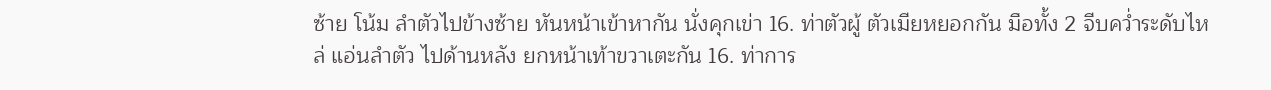ซ้าย โน้ม ลำตัวไปข้างซ้าย หันหน้าเข้าหากัน นั่งคุกเข่า 16. ท่าตัวผู้ ตัวเมียหยอกกัน มือทั้ง 2 จีบคว่ำระดับไหล่ แอ่นลำตัว ไปด้านหลัง ยกหน้าเท้าขวาเตะกัน 16. ท่าการ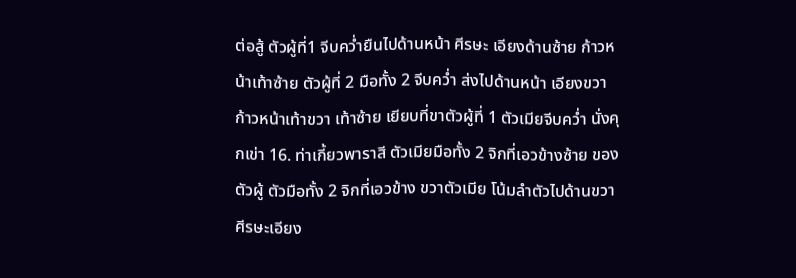ต่อสู้ ตัวผู้ที่1 จีบคว่ำยืนไปด้านหน้า ศีรษะ เอียงด้านซ้าย ก้าวหน้าเท้าซ้าย ตัวผู้ที่ 2 มือทั้ง 2 จีบคว่ำ ส่งไปด้านหน้า เอียงขวา ก้าวหน้าเท้าขวา เท้าซ้าย เยียบที่ขาตัวผู้ที่ 1 ตัวเมียจีบคว่ำ นั่งคุกเข่า 16. ท่าเกี้ยวพาราสี ตัวเมียมือทั้ง 2 จิกที่เอวข้างซ้าย ของตัวผู้ ตัวมือทั้ง 2 จิกที่เอวข้าง ขวาตัวเมีย โน้มลำตัวไปด้านขวา ศีรษะเอียง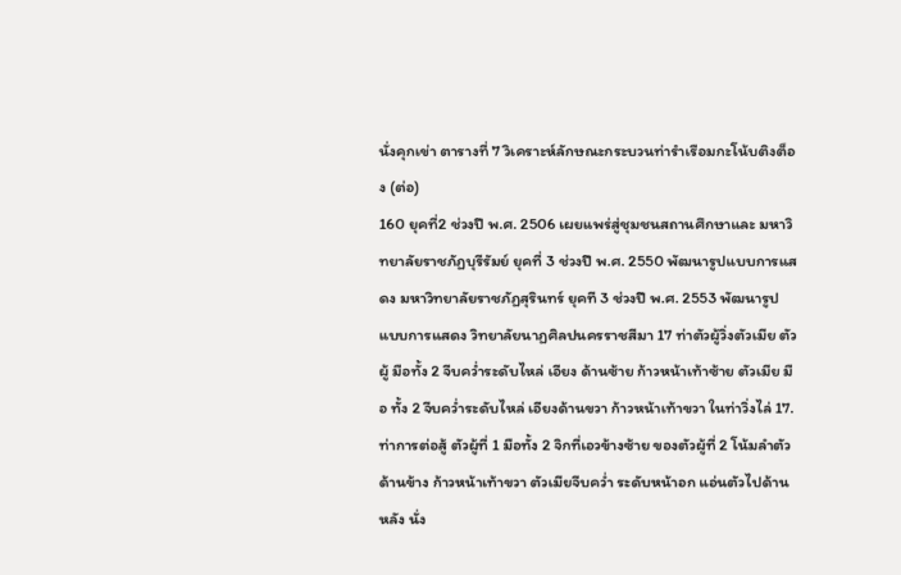นั่งคุกเข่า ตารางที่ 7 วิเคราะห์ลักษณะกระบวนท่ารำเรือมกะโน้บติงต็อง (ต่อ)
160 ยุคที่2 ช่วงปี พ.ศ. 2506 เผยแพร่สู่ชุมชนสถานศึกษาและ มหาวิทยาลัยราชภัฏบุรีรัมย์ ยุคที่ 3 ช่วงปี พ.ศ. 2550 พัฒนารูปแบบการแสดง มหาวิทยาลัยราชภัฏสุรินทร์ ยุคที 3 ช่วงปี พ.ศ. 2553 พัฒนารูปแบบการแสดง วิทยาลัยนาฏศิลปนครราชสีมา 17 ท่าตัวผู้วิ่งตัวเมีย ตัวผู้ มือทั้ง 2 จีบคว่ำระดับไหล่ เอียง ด้านซ้าย ก้าวหน้าเท้าซ้าย ตัวเมีย มือ ทั้ง 2 จีบคว่ำระดับไหล่ เอียงด้านขวา ก้าวหน้าเท้าขวา ในท่าวิ่งไล่ 17. ท่าการต่อสู้ ตัวผู้ที่ 1 มือทั้ง 2 จิกที่เอวข้างซ้าย ของตัวผู้ที่ 2 โน้มลำตัวด้านข้าง ก้าวหน้าเท้าขวา ตัวเมียจีบคว่ำ ระดับหน้าอก แอ่นตัวไปด้านหลัง นั่ง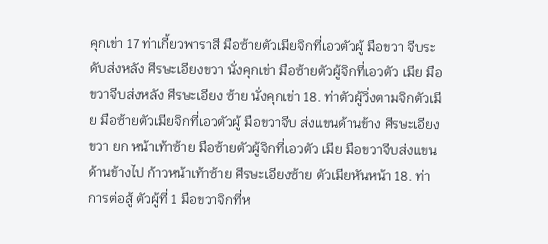คุกเข่า 17 ท่าเกี้ยวพาราสี มือซ้ายตัวเมียจิกที่เอวตัวผู้ มือขวา จีบระดับส่งหลัง ศีรษะเอียงขวา นั่งคุกเข่า มือซ้ายตัวผู้จิกที่เอวตัว เมีย มือขวาจีบส่งหลัง ศีรษะเอียง ซ้าย นั่งคุกเข่า 18. ท่าตัวผู้วิ่งตามจิกตัวเมีย มือซ้ายตัวเมียจิกที่เอวตัวผู้ มือขวาจีบ ส่งแขนด้านข้าง ศีรษะเอียงขวา ยก หน้าเท้าซ้าย มือซ้ายตัวผู้จิกที่เอวตัว เมีย มือขวาจีบส่งแขนด้านข้างไป ก้าวหน้าเท้าซ้าย ศีรษะเอียงซ้าย ตัวเมียหันหน้า 18. ท่าการต่อสู้ ตัวผู้ที่ 1 มือขวาจิกที่ห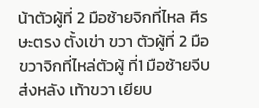น้าตัวผู้ที่ 2 มือซ้ายจิกที่ไหล ศีรษะตรง ตั้งเข่า ขวา ตัวผู้ที่ 2 มือขวาจิกที่ไหล่ตัวผู้ ที่1 มือซ้ายจีบส่งหลัง เท้าขวา เยียบ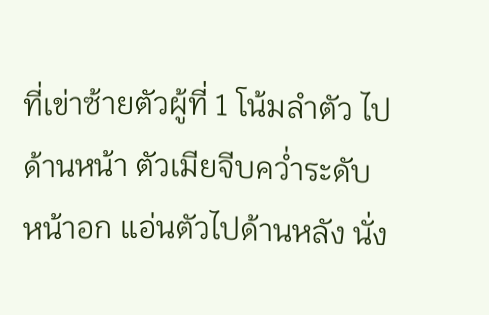ที่เข่าซ้ายตัวผู้ที่ 1 โน้มลำตัว ไปด้านหน้า ตัวเมียจีบคว่ำระดับ หน้าอก แอ่นตัวไปด้านหลัง นั่ง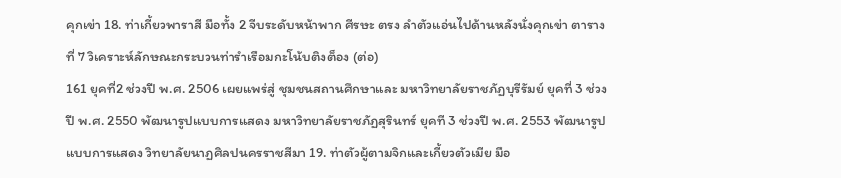คุกเข่า 18. ท่าเกี้ยวพาราสี มือทั้ง 2 จีบระดับหน้าพาก ศีรษะ ตรง ลำตัวแอ่นไปด้านหลังนั่งคุกเข่า ตารางที่ 7 วิเคราะห์ลักษณะกระบวนท่ารำเรือมกะโน้บติงต็อง (ต่อ)
161 ยุคที่2 ช่วงปี พ.ศ. 2506 เผยแพร่สู่ ชุมชนสถานศึกษาและ มหาวิทยาลัยราชภัฏบุรีรัมย์ ยุคที่ 3 ช่วงปี พ.ศ. 2550 พัฒนารูปแบบการแสดง มหาวิทยาลัยราชภัฏสุรินทร์ ยุคที 3 ช่วงปี พ.ศ. 2553 พัฒนารูปแบบการแสดง วิทยาลัยนาฏศิลปนครราชสีมา 19. ท่าตัวผู้ตามจิกและเกี้ยวตัวเมีย มือ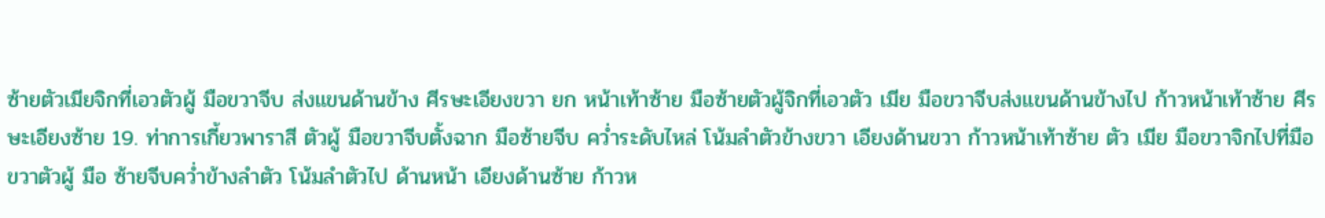ซ้ายตัวเมียจิกที่เอวตัวผู้ มือขวาจีบ ส่งแขนด้านข้าง ศีรษะเอียงขวา ยก หน้าเท้าซ้าย มือซ้ายตัวผู้จิกที่เอวตัว เมีย มือขวาจีบส่งแขนด้านข้างไป ก้าวหน้าเท้าซ้าย ศีรษะเอียงซ้าย 19. ท่าการเกี้ยวพาราสี ตัวผู้ มือขวาจีบตั้งฉาก มือซ้ายจีบ คว่ำระดับไหล่ โน้มลำตัวข้างขวา เอียงด้านขวา ก้าวหน้าเท้าซ้าย ตัว เมีย มือขวาจิกไปที่มือขวาตัวผู้ มือ ซ้ายจีบคว่ำข้างลำตัว โน้มลำตัวไป ด้านหน้า เอียงด้านซ้าย ก้าวห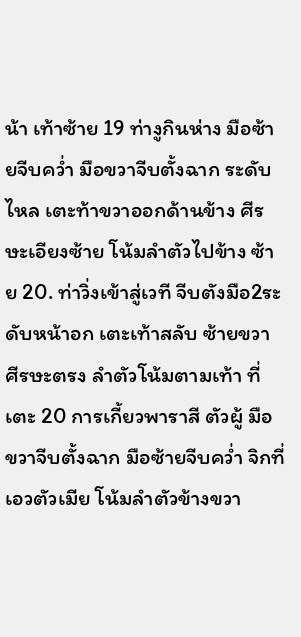น้า เท้าซ้าย 19 ท่างูกินห่าง มือซ้ายจีบคว่ำ มือขวาจีบตั้งฉาก ระดับไหล เตะท้าขวาออกด้านข้าง ศีรษะเอียงซ้าย โน้มลำตัวไปข้าง ซ้าย 20. ท่าวิ่งเข้าสู่เวที จีบตังมือ2ระดับหน้าอก เตะเท้าสลับ ซ้ายขวา ศีรษะตรง ลำตัวโน้มตามเท้า ที่เตะ 20 การเกี้ยวพาราสี ตัวผู้ มือขวาจีบตั้งฉาก มือซ้ายจีบคว่ำ จิกที่เอวตัวเมีย โน้มลำตัวข้างขวา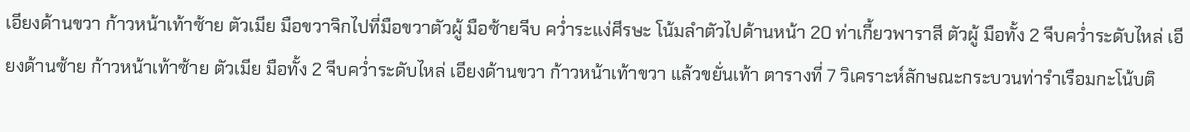เอียงด้านขวา ก้าวหน้าเท้าซ้าย ตัวเมีย มือขวาจิกไปที่มือขวาตัวผู้ มือซ้ายจีบ คว่ำระแง่ศีรษะ โน้มลำตัวไปด้านหน้า 20 ท่าเกี้ยวพาราสี ตัวผู้ มือทั้ง 2 จีบคว่ำระดับไหล่ เอียงด้านซ้าย ก้าวหน้าเท้าซ้าย ตัวเมีย มือทั้ง 2 จีบคว่ำระดับไหล่ เอียงด้านขวา ก้าวหน้าเท้าขวา แล้วขยั่นเท้า ตารางที่ 7 วิเคราะห์ลักษณะกระบวนท่ารำเรือมกะโน้บติ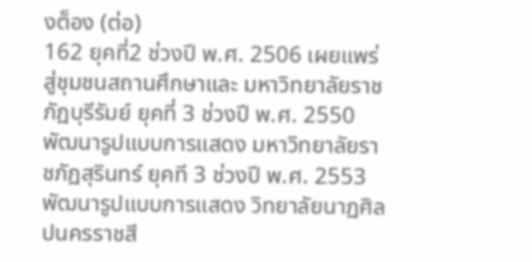งต็อง (ต่อ)
162 ยุคที่2 ช่วงปี พ.ศ. 2506 เผยแพร่ สู่ชุมชนสถานศึกษาและ มหาวิทยาลัยราชภัฏบุรีรัมย์ ยุคที่ 3 ช่วงปี พ.ศ. 2550 พัฒนารูปแบบการแสดง มหาวิทยาลัยราชภัฏสุรินทร์ ยุคที 3 ช่วงปี พ.ศ. 2553 พัฒนารูปแบบการแสดง วิทยาลัยนาฏศิลปนครราชสี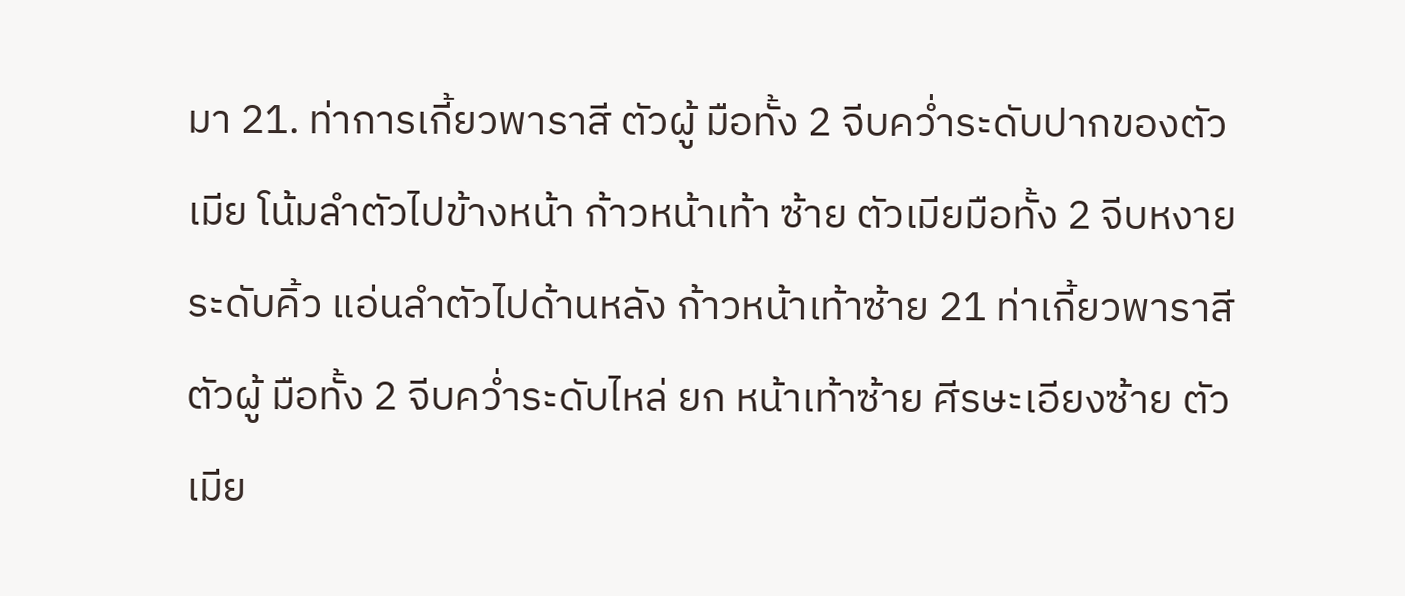มา 21. ท่าการเกี้ยวพาราสี ตัวผู้ มือทั้ง 2 จีบคว่ำระดับปากของตัว เมีย โน้มลำตัวไปข้างหน้า ก้าวหน้าเท้า ซ้าย ตัวเมียมือทั้ง 2 จีบหงายระดับคิ้ว แอ่นลำตัวไปด้านหลัง ก้าวหน้าเท้าซ้าย 21 ท่าเกี้ยวพาราสี ตัวผู้ มือทั้ง 2 จีบคว่ำระดับไหล่ ยก หน้าเท้าซ้าย ศีรษะเอียงซ้าย ตัวเมีย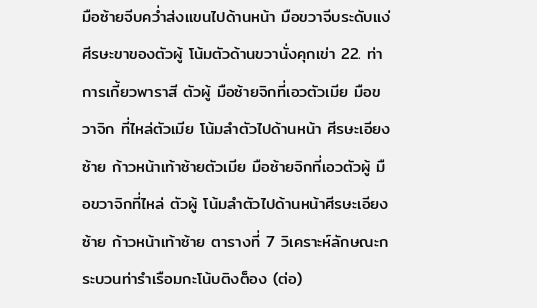มือซ้ายจีบคว่ำส่งแขนไปด้านหน้า มือขวาจีบระดับแง่ศีรษะขาของตัวผู้ โน้มตัวด้านขวานั่งคุกเข่า 22. ท่าการเกี้ยวพาราสี ตัวผู้ มือซ้ายจิกที่เอวตัวเมีย มือขวาจิก ที่ไหล่ตัวเมีย โน้มลำตัวไปด้านหน้า ศีรษะเอียงซ้าย ก้าวหน้าเท้าซ้ายตัวเมีย มือซ้ายจิกที่เอวตัวผู้ มือขวาจิกที่ไหล่ ตัวผู้ โน้มลำตัวไปด้านหน้าศีรษะเอียง ซ้าย ก้าวหน้าเท้าซ้าย ตารางที่ 7 วิเคราะห์ลักษณะกระบวนท่ารำเรือมกะโน้บติงต็อง (ต่อ)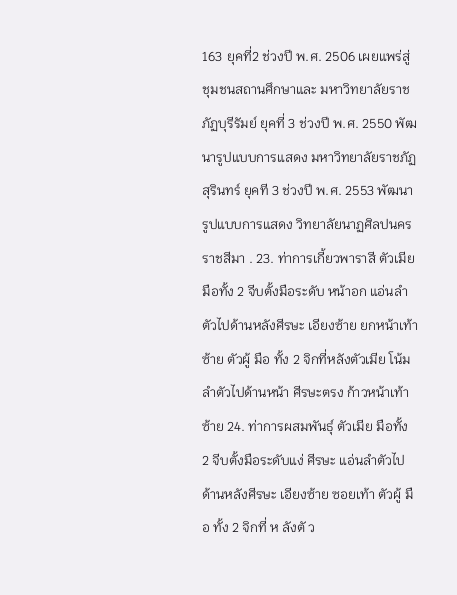163 ยุคที่2 ช่วงปี พ.ศ. 2506 เผยแพร่สู่ชุมชนสถานศึกษาและ มหาวิทยาลัยราชภัฏบุรีรัมย์ ยุคที่ 3 ช่วงปี พ.ศ. 2550 พัฒนารูปแบบการแสดง มหาวิทยาลัยราชภัฏสุรินทร์ ยุคที 3 ช่วงปี พ.ศ. 2553 พัฒนารูปแบบการแสดง วิทยาลัยนาฏศิลปนครราชสีมา . 23. ท่าการเกี้ยวพาราสี ตัวเมีย มือทั้ง 2 จีบตั้งมือระดับ หน้าอก แอ่นลำตัวไปด้านหลังศีรษะ เอียงซ้าย ยกหน้าเท้าซ้าย ตัวผู้ มือ ทั้ง 2 จิกที่หลังตัวเมีย โน้มลำตัวไปด้านหน้า ศีรษะตรง ก้าวหน้าเท้าซ้าย 24. ท่าการผสมพันธุ์ ตัวเมีย มือทั้ง 2 จีบตั้งมือระดับแง่ ศีรษะ แอ่นลำตัวไปด้านหลังศีรษะ เอียงซ้าย ซอยเท้า ตัวผู้ มือ ทั้ง 2 จิกที่ ห ลังตั ว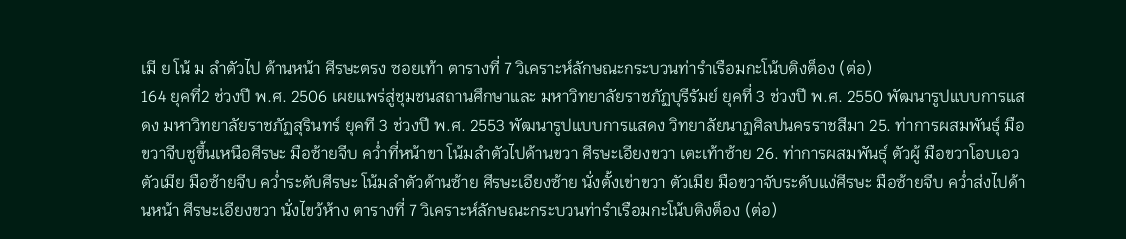เมี ย โน้ ม ลำตัวไป ด้านหน้า ศีรษะตรง ซอยเท้า ตารางที่ 7 วิเคราะห์ลักษณะกระบวนท่ารำเรือมกะโน้บติงต็อง (ต่อ)
164 ยุคที่2 ช่วงปี พ.ศ. 2506 เผยแพร่สู่ชุมชนสถานศึกษาและ มหาวิทยาลัยราชภัฏบุรีรัมย์ ยุคที่ 3 ช่วงปี พ.ศ. 2550 พัฒนารูปแบบการแสดง มหาวิทยาลัยราชภัฏสุรินทร์ ยุคที 3 ช่วงปี พ.ศ. 2553 พัฒนารูปแบบการแสดง วิทยาลัยนาฏศิลปนครราชสีมา 25. ท่าการผสมพันธุ์ มือขวาจีบชูขึ้นเหนือศีรษะ มือซ้ายจีบ คว่ำที่หน้าขา โน้มลำตัวไปด้านขวา ศีรษะเอียงขวา เตะเท้าซ้าย 26. ท่าการผสมพันธุ์ ตัวผู้ มือขวาโอบเอวตัวเมีย มือซ้ายจีบ คว่ำระดับศีรษะ โน้มลำตัวด้านซ้าย ศีรษะเอียงซ้าย นั่งตั้งเข่าขวา ตัวเมีย มือขวาจับระดับแง่ศีรษะ มือซ้ายจีบ คว่ำส่งไปด้านหน้า ศีรษะเอียงขวา นั่งไขว้ห้าง ตารางที่ 7 วิเคราะห์ลักษณะกระบวนท่ารำเรือมกะโน้บติงต็อง (ต่อ)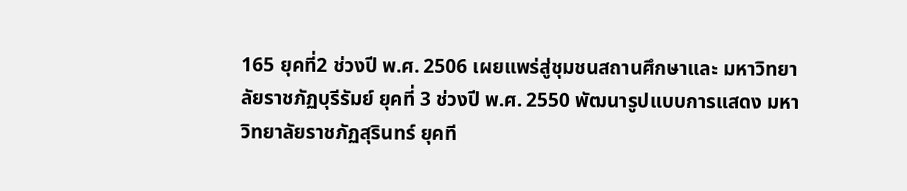165 ยุคที่2 ช่วงปี พ.ศ. 2506 เผยแพร่สู่ชุมชนสถานศึกษาและ มหาวิทยาลัยราชภัฏบุรีรัมย์ ยุคที่ 3 ช่วงปี พ.ศ. 2550 พัฒนารูปแบบการแสดง มหาวิทยาลัยราชภัฏสุรินทร์ ยุคที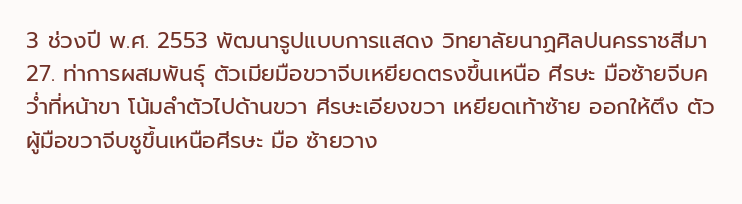3 ช่วงปี พ.ศ. 2553 พัฒนารูปแบบการแสดง วิทยาลัยนาฏศิลปนครราชสีมา 27. ท่าการผสมพันธุ์ ตัวเมียมือขวาจีบเหยียดตรงขึ้นเหนือ ศีรษะ มือซ้ายจีบคว่ำที่หน้าขา โน้มลำตัวไปด้านขวา ศีรษะเอียงขวา เหยียดเท้าซ้าย ออกให้ตึง ตัวผู้มือขวาจีบชูขึ้นเหนือศีรษะ มือ ซ้ายวาง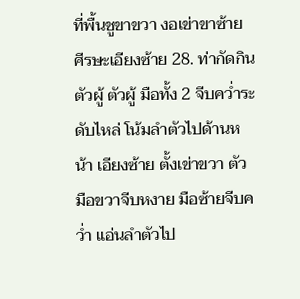ที่พื้นชูขาขวา งอเข่าขาซ้าย ศีรษะเอียงซ้าย 28. ท่ากัดกินตัวผู้ ตัวผู้ มือทั้ง 2 จีบคว่ำระดับไหล่ โน้มลำตัวไปด้านหน้า เอียงซ้าย ตั้งเข่าขวา ตัว มือขวาจีบหงาย มือซ้ายจีบคว่ำ แอ่นลำตัวไป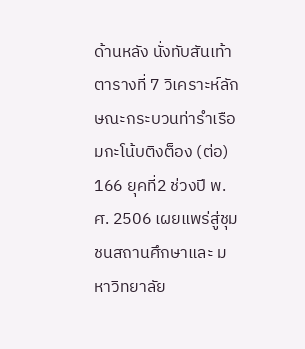ด้านหลัง นั่งทับสันเท้า ตารางที่ 7 วิเคราะห์ลักษณะกระบวนท่ารำเรือมกะโน้บติงต็อง (ต่อ)
166 ยุคที่2 ช่วงปี พ.ศ. 2506 เผยแพร่สู่ชุมชนสถานศึกษาและ มหาวิทยาลัย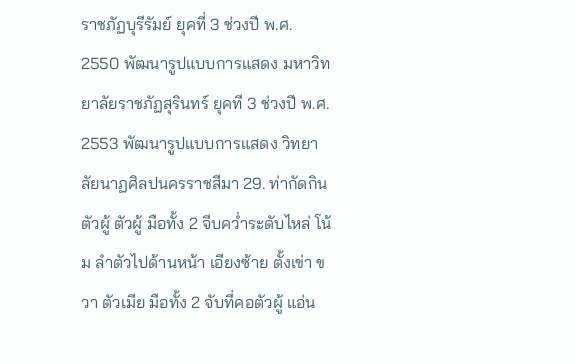ราชภัฏบุรีรัมย์ ยุคที่ 3 ช่วงปี พ.ศ. 2550 พัฒนารูปแบบการแสดง มหาวิทยาลัยราชภัฏสุรินทร์ ยุคที 3 ช่วงปี พ.ศ. 2553 พัฒนารูปแบบการแสดง วิทยาลัยนาฏศิลปนครราชสีมา 29. ท่ากัดกินตัวผู้ ตัวผู้ มือทั้ง 2 จีบคว่ำระดับไหล่ โน้ม ลำตัวไปด้านหน้า เอียงซ้าย ตั้งเข่า ขวา ตัวเมีย มือทั้ง 2 จับที่คอตัวผู้ แอ่น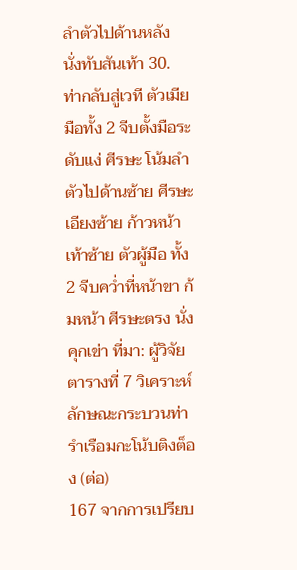ลำตัวไปด้านหลัง นั่งทับสันเท้า 30. ท่ากลับสู่เวที ตัวเมีย มือทั้ง 2 จีบตั้งมือระดับแง่ ศีรษะ โน้มลำตัวไปด้านซ้าย ศีรษะ เอียงซ้าย ก้าวหน้าเท้าซ้าย ตัวผู้มือ ทั้ง 2 จีบคว่ำที่หน้าขา ก้มหน้า ศีรษะตรง นั่งคุกเข่า ที่มา: ผู้วิจัย ตารางที่ 7 วิเคราะห์ลักษณะกระบวนท่ารำเรือมกะโน้บติงต็อง (ต่อ)
167 จากการเปรียบ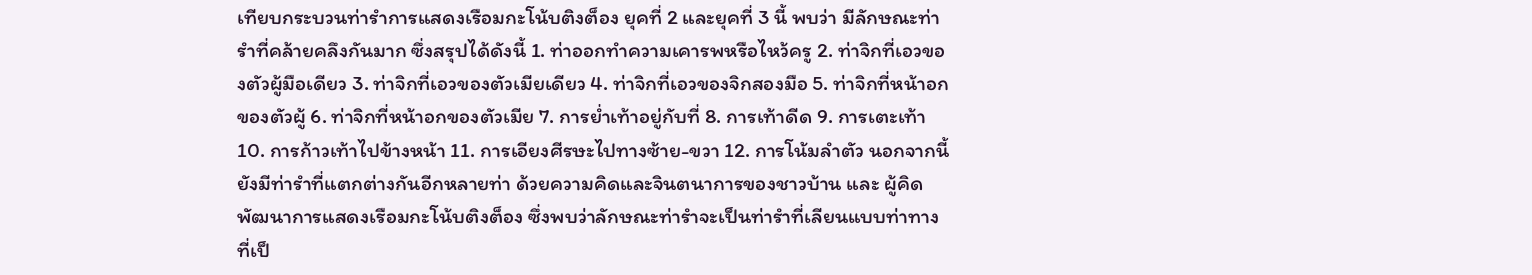เทียบกระบวนท่ารำการแสดงเรือมกะโน้บติงต็อง ยุคที่ 2 และยุคที่ 3 นี้ พบว่า มีลักษณะท่ารำที่คล้ายคลึงกันมาก ซึ่งสรุปได้ดังนี้ 1. ท่าออกทำความเคารพหรือไหว้ครู 2. ท่าจิกที่เอวของตัวผู้มือเดียว 3. ท่าจิกที่เอวของตัวเมียเดียว 4. ท่าจิกที่เอวของจิกสองมือ 5. ท่าจิกที่หน้าอกของตัวผู้ 6. ท่าจิกที่หน้าอกของตัวเมีย 7. การย่ำเท้าอยู่กับที่ 8. การเท้าดีด 9. การเตะเท้า 10. การก้าวเท้าไปข้างหน้า 11. การเอียงศีรษะไปทางซ้าย-ขวา 12. การโน้มลำตัว นอกจากนี้ ยังมีท่ารำที่แตกต่างกันอีกหลายท่า ด้วยความคิดและจินตนาการของชาวบ้าน และ ผู้คิดพัฒนาการแสดงเรือมกะโน้บติงต็อง ซึ่งพบว่าลักษณะท่ารำจะเป็นท่ารำที่เลียนแบบท่าทาง ที่เป็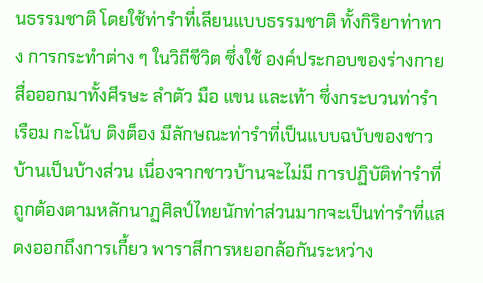นธรรมชาติ โดยใช้ท่ารำที่เลียนแบบธรรมชาติ ทั้งกิริยาท่าทาง การกระทำต่าง ๆ ในวิถีชีวิต ซึ่งใช้ องค์ประกอบของร่างกายสื่อออกมาทั้งศีรษะ ลำตัว มือ แขน และเท้า ซึ่งกระบวนท่ารำเรือม กะโน้บ ติงต็อง มีลักษณะท่ารำที่เป็นแบบฉบับของชาวบ้านเป็นบ้างส่วน เนื่องจากชาวบ้านจะไม่มี การปฏิบัติท่ารำที่ถูกต้องตามหลักนาฏศิลป์ไทยนักท่าส่วนมากจะเป็นท่ารำที่แสดงออกถึงการเกี้ยว พาราสีการหยอกล้อกันระหว่าง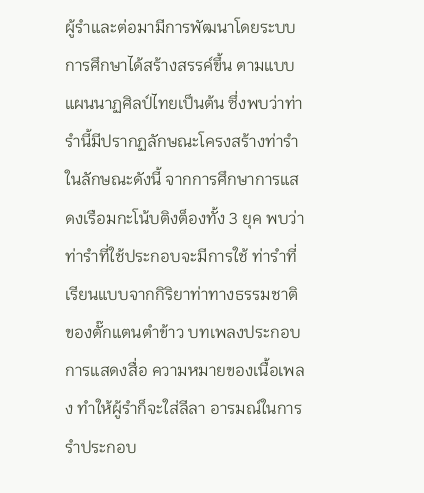ผู้รำและต่อมามีการพัฒนาโดยระบบการศึกษาได้สร้างสรรค์ขึ้น ตามแบบแผนนาฏศิลป์ไทยเป็นต้น ซึ่งพบว่าท่ารำนี้มีปรากฏลักษณะโครงสร้างท่ารำในลักษณะดังนี้ จากการศึกษาการแสดงเรือมกะโน้บติงต็องทั้ง 3 ยุค พบว่าท่ารำที่ใช้ประกอบจะมีการใช้ ท่ารำที่เรียนแบบจากกิริยาท่าทางธรรมชาติของตั๊กแตนตำข้าว บทเพลงประกอบการแสดงสื่อ ความหมายของเนื้อเพลง ทำให้ผู้รำก็จะใส่ลีลา อารมณ์ในการรำประกอบ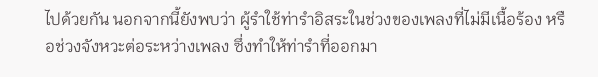ไปด้วยกัน นอกจากนี้ยังพบว่า ผู้รำใช้ท่ารำอิสระในช่วงของเพลงที่ไม่มีเนื้อร้อง หรือช่วงจังหวะต่อระหว่างเพลง ซึ่งทำให้ท่ารำที่ออกมา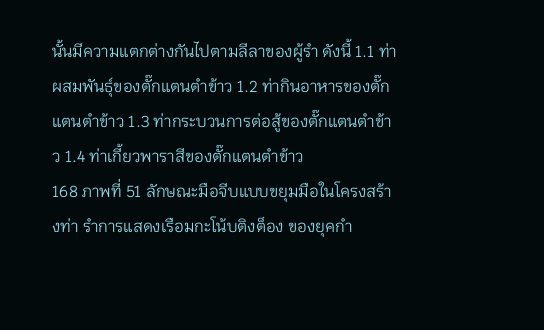นั้นมีความแตกต่างกันไปตามลีลาของผู้รำ ดังนี้ 1.1 ท่าผสมพันธุ์ของตั๊กแตนตำข้าว 1.2 ท่ากินอาหารของตั๊กแตนตำข้าว 1.3 ท่ากระบวนการต่อสู้ของตั๊กแตนตำข้าว 1.4 ท่าเกี้ยวพาราสีของตั๊กแตนตำข้าว
168 ภาพที่ 51 ลักษณะมือจีบแบบขยุมมือในโครงสร้างท่า รำการแสดงเรือมกะโน้บติงต็อง ของยุคกำ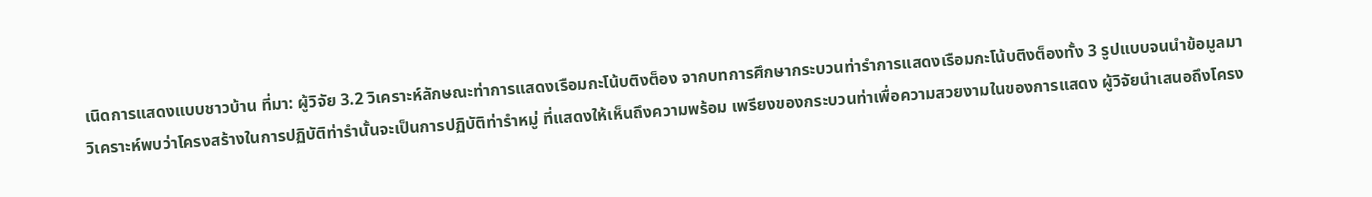เนิดการแสดงแบบชาวบ้าน ที่มา: ผู้วิจัย 3.2 วิเคราะห์ลักษณะท่าการแสดงเรือมกะโน้บติงต็อง จากบทการศึกษากระบวนท่ารำการแสดงเรือมกะโน้บติงต็องทั้ง 3 รูปแบบจนนำข้อมูลมา วิเคราะห์พบว่าโครงสร้างในการปฏิบัติท่ารำนั้นจะเป็นการปฏิบัติท่ารำหมู่ ที่แสดงให้เห็นถึงความพร้อม เพรียงของกระบวนท่าเพื่อความสวยงามในของการแสดง ผู้วิจัยนำเสนอถึงโครง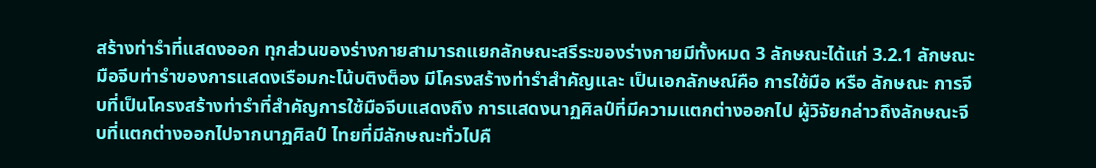สร้างท่ารำที่แสดงออก ทุกส่วนของร่างกายสามารถแยกลักษณะสรีระของร่างกายมีทั้งหมด 3 ลักษณะได้แก่ 3.2.1 ลักษณะมือจีบท่ารำของการแสดงเรือมกะโน้บติงต็อง มีโครงสร้างท่ารำสำคัญและ เป็นเอกลักษณ์คือ การใช้มือ หรือ ลักษณะ การจีบที่เป็นโครงสร้างท่ารำที่สำคัญการใช้มือจีบแสดงถึง การแสดงนาฏศิลป์ที่มีความแตกต่างออกไป ผู้วิจัยกล่าวถึงลักษณะจีบที่แตกต่างออกไปจากนาฏศิลป์ ไทยที่มีลักษณะทั่วไปคื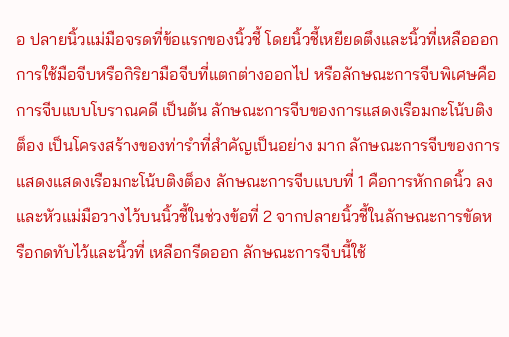อ ปลายนิ้วแม่มือจรดที่ข้อแรกของนิ้วชี้ โดยนิ้วชี้เหยียดตึงและนิ้วที่เหลือออก การใช้มือจีบหรือกิริยามือจีบที่แตกต่างออกไป หรือลักษณะการจีบพิเศษคือการจีบแบบโบราณคดี เป็นต้น ลักษณะการจีบของการแสดงเรือมกะโน้บติงต็อง เป็นโครงสร้างของท่ารำที่สำคัญเป็นอย่าง มาก ลักษณะการจีบของการแสดงแสดงเรือมกะโน้บติงต็อง ลักษณะการจีบแบบที่ 1 คือการหักกดนิ้ว ลงและหัวแม่มือวางไว้บนนิ้วชี้ในช่วงข้อที่ 2 จากปลายนิ้วชี้ในลักษณะการขัดหรือกดทับไว้และนิ้วที่ เหลือกรีดออก ลักษณะการจีบนี้ใช้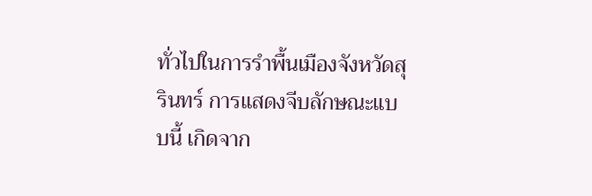ทั่วไปในการรำพื้นเมืองจังหวัดสุรินทร์ การแสดงจีบลักษณะแบบนี้ เกิดจาก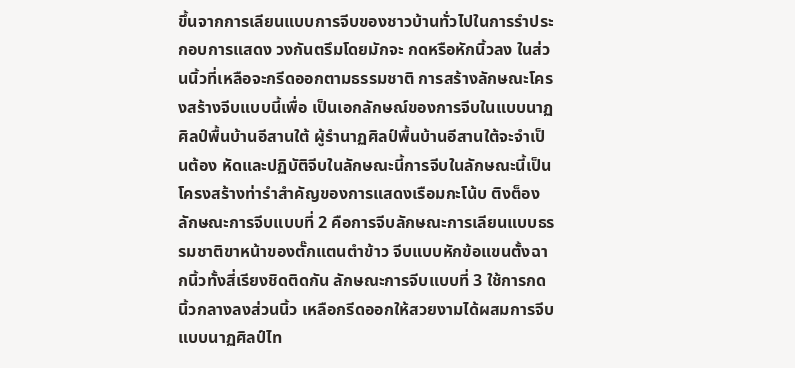ขึ้นจากการเลียนแบบการจีบของชาวบ้านทั่วไปในการรำประกอบการแสดง วงกันตรึมโดยมักจะ กดหรือหักนิ้วลง ในส่วนนิ้วที่เหลือจะกรีดออกตามธรรมชาติ การสร้างลักษณะโครงสร้างจีบแบบนี้เพื่อ เป็นเอกลักษณ์ของการจีบในแบบนาฏศิลป์พื้นบ้านอีสานใต้ ผู้รำนาฏศิลป์พื้นบ้านอีสานใต้จะจำเป็นต้อง หัดและปฏิบัติจีบในลักษณะนี้การจีบในลักษณะนี้เป็นโครงสร้างท่ารำสำคัญของการแสดงเรือมกะโน้บ ติงต็อง ลักษณะการจีบแบบที่ 2 คือการจีบลักษณะการเลียนแบบธรรมชาติขาหน้าของตั๊กแตนตำข้าว จีบแบบหักข้อแขนตั้งฉากนิ้วทั้งสี่เรียงชิดติดกัน ลักษณะการจีบแบบที่ 3 ใช้การกดนิ้วกลางลงส่วนนิ้ว เหลือกรีดออกให้สวยงามได้ผสมการจีบแบบนาฏศิลป์ไท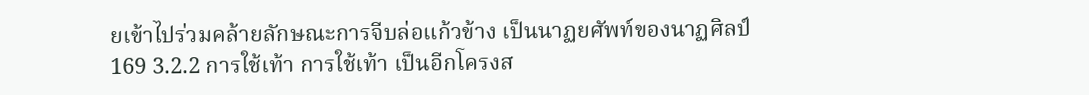ยเข้าไปร่วมคล้ายลักษณะการจีบล่อแก้วข้าง เป็นนาฏยศัพท์ของนาฏศิลป์
169 3.2.2 การใช้เท้า การใช้เท้า เป็นอีกโครงส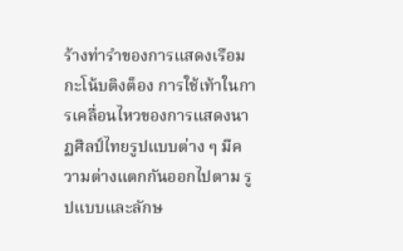ร้างท่ารำของการแสดงเรือมกะโน้บติงต็อง การใช้เท้าในการเคลื่อนไหวของการแสดงนาฏศิลป์ไทยรูปแบบต่าง ๆ มีความต่างแตกกันออกไปตาม รูปแบบและลักษ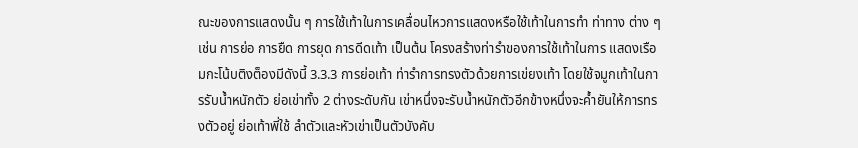ณะของการแสดงนั้น ๆ การใช้เท้าในการเคลื่อนไหวการแสดงหรือใช้เท้าในการทำ ท่าทาง ต่าง ๆ เช่น การย่อ การยืด การยุด การดีดเท้า เป็นต้น โครงสร้างท่ารำของการใช้เท้าในการ แสดงเรือมกะโน้บติงต็องมีดังนี้ 3.3.3 การย่อเท้า ท่ารำการทรงตัวด้วยการเข่ยงเท้า โดยใช้จมูกเท้าในการรับน้ำหนักตัว ย่อเข่าทั้ง 2 ต่างระดับกัน เข่าหนึ่งจะรับน้ำหนักตัวอีกข้างหนึ่งจะค้ำยันให้การทรงตัวอยู่ ย่อเท้าพี่ใช้ ลำตัวและหัวเข่าเป็นตัวบังคับ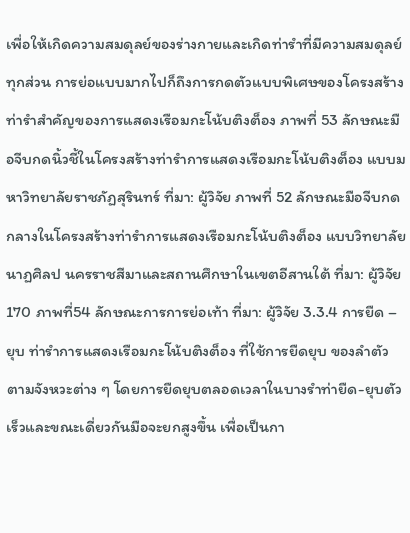เพื่อให้เกิดความสมดุลย์ของร่างกายและเกิดท่ารำที่มีความสมดุลย์ทุกส่วน การย่อแบบมากไปก็ถึงการกดตัวแบบพิเศษของโครงสร้างท่ารำสำคัญของการแสดงเรือมกะโน้บติงต็อง ภาพที่ 53 ลักษณะมือจีบกดนิ้วชี้ในโครงสร้างท่ารำการแสดงเรือมกะโน้บติงต็อง แบบมหาวิทยาลัยราชภัฏสุรินทร์ ที่มา: ผู้วิจัย ภาพที่ 52 ลักษณะมือจีบกดกลางในโครงสร้างท่ารำการแสดงเรือมกะโน้บติงต็อง แบบวิทยาลัยนาฏศิลป นครราชสีมาและสถานศึกษาในเขตอีสานใต้ ที่มา: ผู้วิจัย
170 ภาพที่54 ลักษณะการการย่อเท้า ที่มา: ผู้วิจัย 3.3.4 การยืด – ยุบ ท่ารำการแสดงเรือมกะโน้บติงต็อง ที่ใช้การยืดยุบ ของลำตัว ตามจังหวะต่าง ๆ โดยการยืดยุบตลอดเวลาในบางรำท่ายืด-ยุบตัวเร็วและขณะเดี่ยวกันมือจะยกสูงขึ้น เพื่อเป็นกา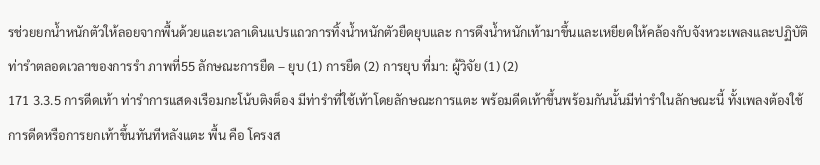รช่วยยกน้ำหนักตัวให้ลอยจากพื้นด้วยและเวลาเดินแปรแถวการทิ้งน้ำหนักตัวยืดยุบและ การดึงน้ำหนักเท้ามาขึ้นและเหยียดให้คล้องกับจังหวะเพลงและปฏิบัติท่ารำตลอดเวลาของการรำ ภาพที่55 ลักษณะการยืด – ยุบ (1) การยืด (2) การยุบ ที่มา: ผู้วิจัย (1) (2)
171 3.3.5 การดีดเท้า ท่ารำการแสดงเรือมกะโน้บติงต็อง มีท่ารำที่ใช้เท้าโดยลักษณะการแตะ พร้อมดีดเท้าขึ้นพร้อมกันนั้นมีท่ารำในลักษณะนี้ ทั้งเพลงต้องใช้การดีดหรือการยกเท้าขึ้นทันทีหลังแตะ พื้น คือ โครงส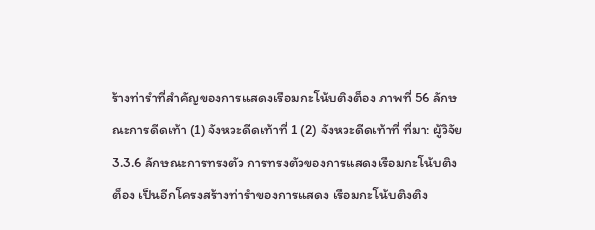ร้างท่ารำที่สำคัญของการแสดงเรือมกะโน้บติงต็อง ภาพที่ 56 ลักษณะการดีดเท้า (1) จังหวะดีดเท้าที่ 1 (2) จังหวะดีดเท้าที่ ที่มา: ผู้วิจัย 3.3.6 ลักษณะการทรงตัว การทรงตัวของการแสดงเรือมกะโน้บติงต็อง เป็นอีกโครงสร้างท่ารำของการแสดง เรือมกะโน้บติงติง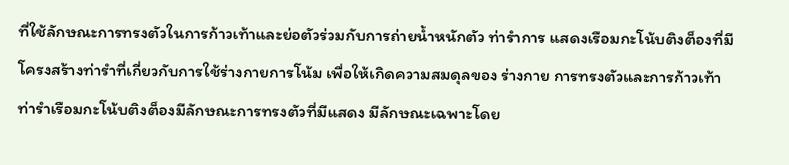ที่ใช้ลักษณะการทรงตัวในการก้าวเท้าและย่อตัวร่วมกับการถ่ายน้ำหนักตัว ท่ารำการ แสดงเรือมกะโน้บติงต็องที่มีโครงสร้างท่ารำที่เกี่ยวกับการใช้ร่างกายการโน้ม เพื่อให้เกิดความสมดุลของ ร่างกาย การทรงตัวและการก้าวเท้า ท่ารำเรือมกะโน้บติงต็องมีลักษณะการทรงตัวที่มีแสดง มีลักษณะเฉพาะโดย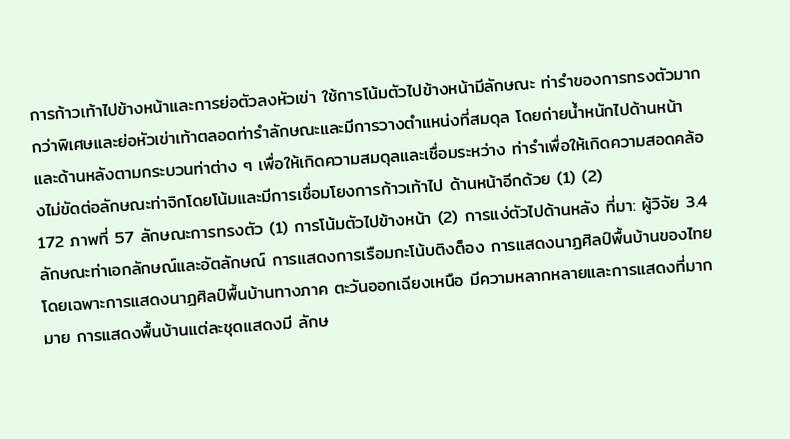การก้าวเท้าไปข้างหน้าและการย่อตัวลงหัวเข่า ใช้การโน้มตัวไปข้างหน้ามีลักษณะ ท่ารำของการทรงตัวมากกว่าพิเศษและย่อหัวเข่าเท้าตลอดท่ารำลักษณะและมีการวางตำแหน่งที่สมดุล โดยถ่ายน้ำหนักไปด้านหน้าและด้านหลังตามกระบวนท่าต่าง ๆ เพื่อให้เกิดความสมดุลและเชื่อมระหว่าง ท่ารำเพื่อให้เกิดความสอดคล้องไม่ขัดต่อลักษณะท่าจิกโดยโน้มและมีการเชื่อมโยงการก้าวเท้าไป ด้านหน้าอีกด้วย (1) (2)
172 ภาพที่ 57 ลักษณะการทรงตัว (1) การโน้มตัวไปข้างหน้า (2) การแง่ตัวไปด้านหลัง ที่มา: ผู้วิจัย 3.4 ลักษณะท่าเอกลักษณ์และอัตลักษณ์ การแสดงการเรือมกะโน้บติงต็อง การแสดงนาฏศิลป์พื้นบ้านของไทย โดยเฉพาะการแสดงนาฏศิลป์พื้นบ้านทางภาค ตะวันออกเฉียงเหนือ มีความหลากหลายและการแสดงที่มากมาย การแสดงพื้นบ้านแต่ละชุดแสดงมี ลักษ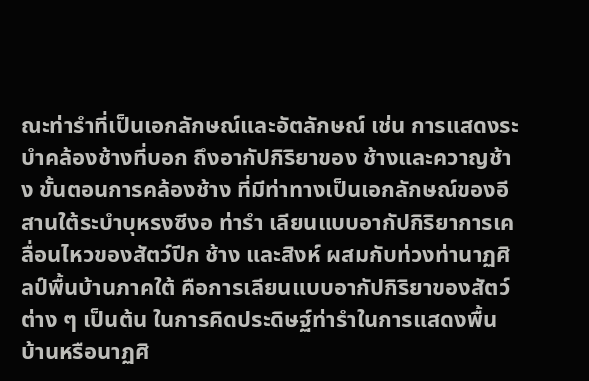ณะท่ารำที่เป็นเอกลักษณ์และอัตลักษณ์ เช่น การแสดงระบำคล้องช้างที่บอก ถึงอากัปกิริยาของ ช้างและควาญช้าง ขั้นตอนการคล้องช้าง ที่มีท่าทางเป็นเอกลักษณ์ของอีสานใต้ระบำบุหรงซีงอ ท่ารำ เลียนแบบอากัปกิริยาการเคลื่อนไหวของสัตว์ปีก ช้าง และสิงห์ ผสมกับท่วงท่านาฏศิลป์พื้นบ้านภาคใต้ คือการเลียนแบบอากัปกิริยาของสัตว์ต่าง ๆ เป็นต้น ในการคิดประดิษฐ์ท่ารำในการแสดงพื้นบ้านหรือนาฏศิ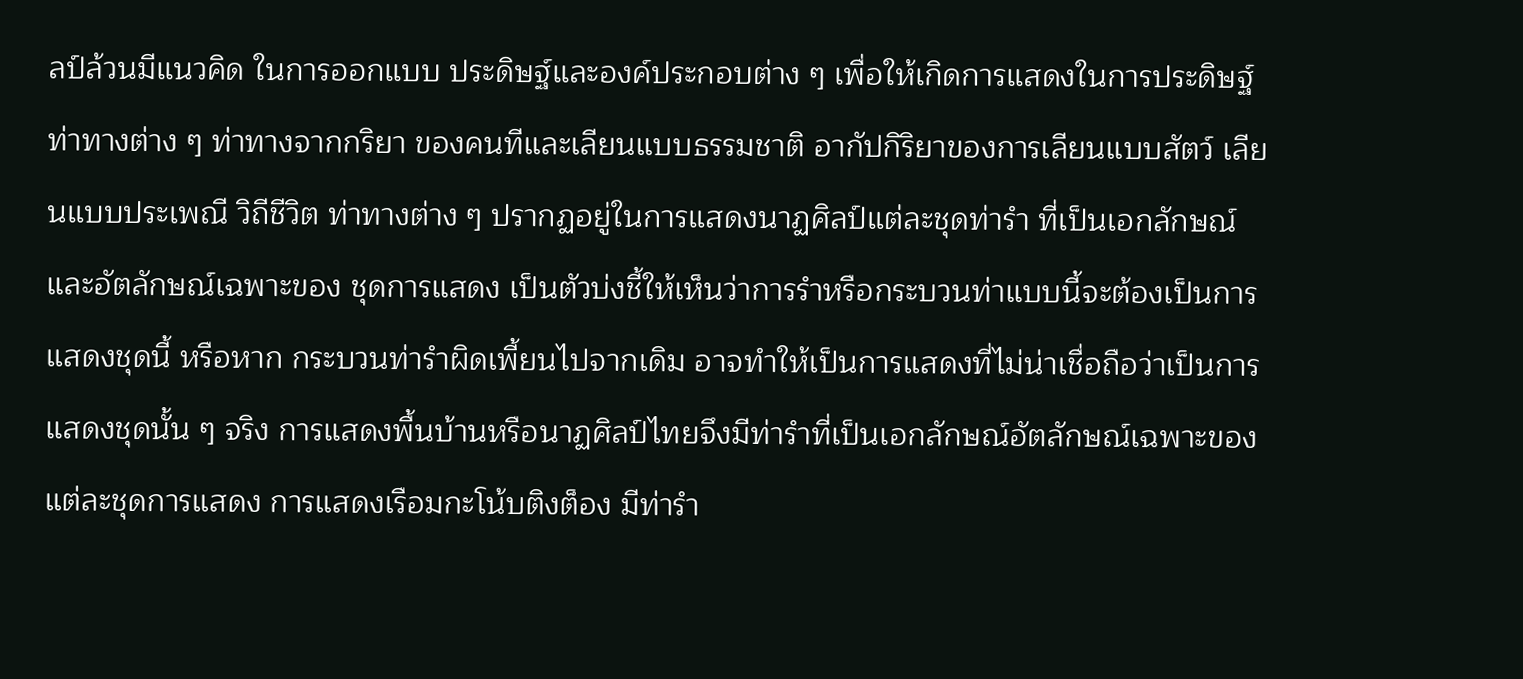ลป์ล้วนมีแนวคิด ในการออกแบบ ประดิษฐ์และองค์ประกอบต่าง ๆ เพื่อให้เกิดการแสดงในการประดิษฐ์ท่าทางต่าง ๆ ท่าทางจากกริยา ของคนทีและเลียนแบบธรรมชาติ อากัปกิริยาของการเลียนแบบสัตว์ เลียนแบบประเพณี วิถีชีวิต ท่าทางต่าง ๆ ปรากฏอยู่ในการแสดงนาฏศิลป์แต่ละชุดท่ารำ ที่เป็นเอกลักษณ์และอัตลักษณ์เฉพาะของ ชุดการแสดง เป็นตัวบ่งชี้ให้เห็นว่าการรำหรือกระบวนท่าแบบนี้จะต้องเป็นการแสดงชุดนี้ หรือหาก กระบวนท่ารำผิดเพี้ยนไปจากเดิม อาจทำให้เป็นการแสดงที่ไม่น่าเชื่อถือว่าเป็นการแสดงชุดนั้น ๆ จริง การแสดงพื้นบ้านหรือนาฏศิลป์ไทยจึงมีท่ารำที่เป็นเอกลักษณ์อัตลักษณ์เฉพาะของแต่ละชุดการแสดง การแสดงเรือมกะโน้บติงต็อง มีท่ารำ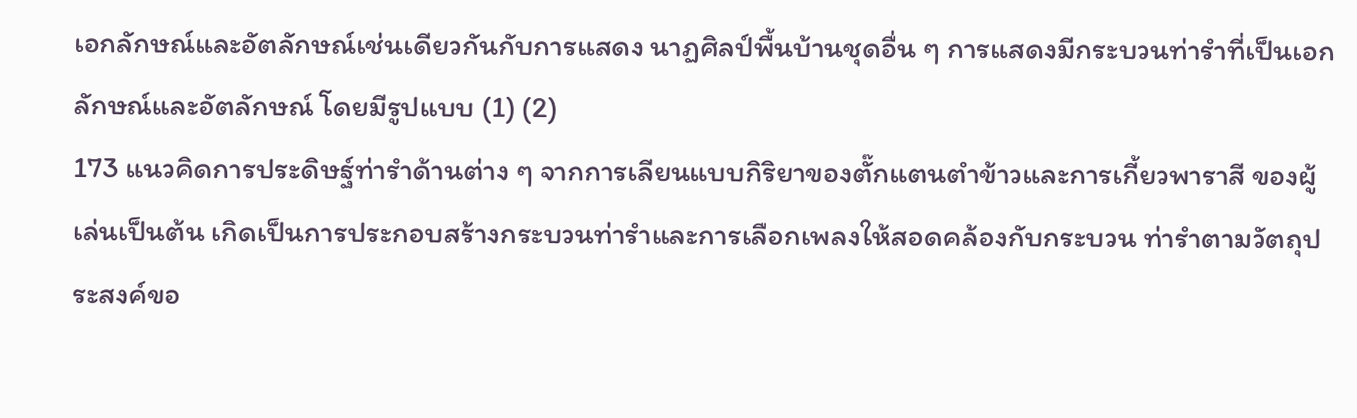เอกลักษณ์และอัตลักษณ์เช่นเดียวกันกับการแสดง นาฏศิลป์พื้นบ้านชุดอื่น ๆ การแสดงมีกระบวนท่ารำที่เป็นเอกลักษณ์และอัตลักษณ์ โดยมีรูปแบบ (1) (2)
173 แนวคิดการประดิษฐ์ท่ารำด้านต่าง ๆ จากการเลียนแบบกิริยาของตั๊กแตนตำข้าวและการเกี้ยวพาราสี ของผู้เล่นเป็นต้น เกิดเป็นการประกอบสร้างกระบวนท่ารำและการเลือกเพลงให้สอดคล้องกับกระบวน ท่ารำตามวัตถุประสงค์ขอ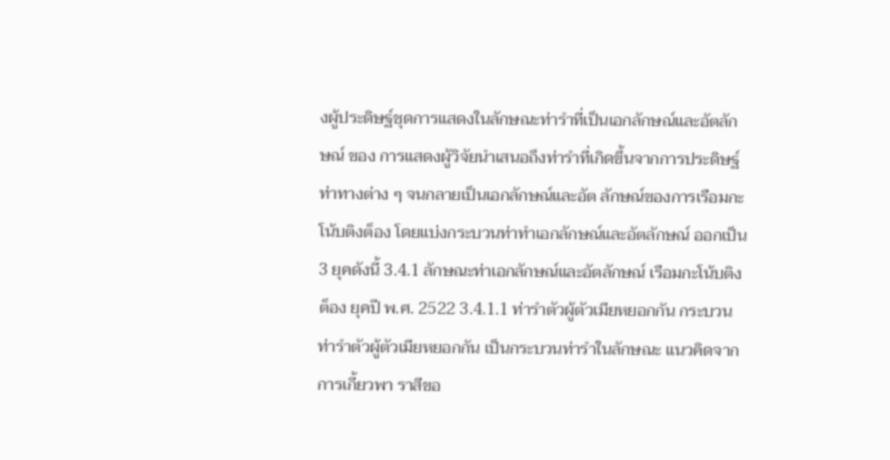งผู้ประดิษฐ์ชุดการแสดงในลักษณะท่ารำที่เป็นเอกลักษณ์และอัตลักษณ์ ของ การแสดงผู้วิจัยนำเสนอถึงท่ารำที่เกิดขึ้นจากการประดิษฐ์ท่าทางต่าง ๆ จนกลายเป็นเอกลักษณ์และอัต ลักษณ์ของการเรือมกะโน้บติงต็อง โดยแบ่งกระบวนท่าทำเอกลักษณ์และอัตลักษณ์ ออกเป็น 3 ยุคดังนี้ 3.4.1 ลักษณะท่าเอกลักษณ์และอัตลักษณ์ เรือมกะโน้บติงต็อง ยุคปี พ.ศ. 2522 3.4.1.1 ท่ารำตัวผู้ตัวเมียหยอกกัน กระบวนท่ารำตัวผู้ตัวเมียหยอกกัน เป็นกระบวนท่ารำในลักษณะ แนวคิดจากการเกี้ยวพา ราสีขอ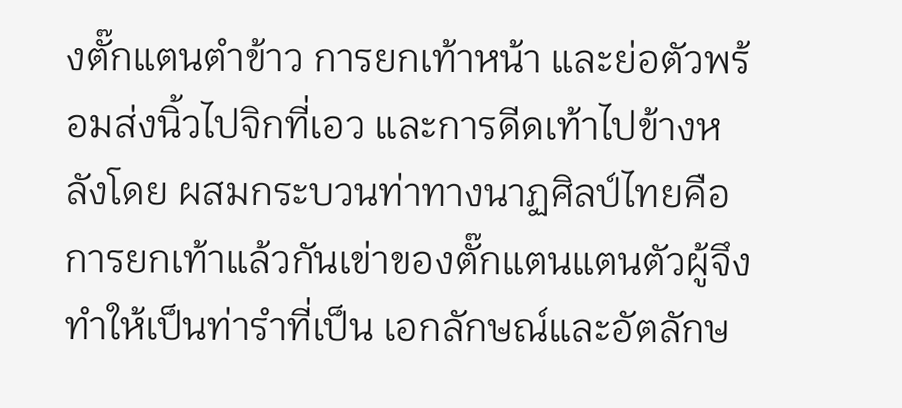งตั๊กแตนตำข้าว การยกเท้าหน้า และย่อตัวพร้อมส่งนิ้วไปจิกที่เอว และการดีดเท้าไปข้างหลังโดย ผสมกระบวนท่าทางนาฏศิลป์ไทยคือการยกเท้าแล้วกันเข่าของตั๊กแตนแตนตัวผู้จึงทำให้เป็นท่ารำที่เป็น เอกลักษณ์และอัตลักษ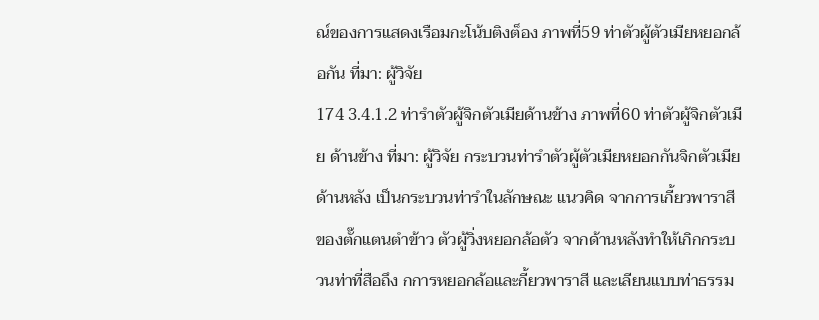ณ์ของการแสดงเรือมกะโน้บติงต็อง ภาพที่59 ท่าตัวผู้ตัวเมียหยอกล้อกัน ที่มา: ผู้วิจัย
174 3.4.1.2 ท่ารำตัวผู้จิกตัวเมียด้านข้าง ภาพที่60 ท่าตัวผู้จิกตัวเมีย ด้านข้าง ที่มา: ผู้วิจัย กระบวนท่ารำตัวผู้ตัวเมียหยอกกันจิกตัวเมียด้านหลัง เป็นกระบวนท่ารำในลักษณะ แนวคิด จากการเกี้ยวพาราสีของตั๊กแตนตำข้าว ตัวผู้วิ่งหยอกล้อตัว จากด้านหลังทำให้เกิกกระบวนท่าที่สือถึง กการหยอกล้อและกี้ยวพาราสี และเลียนแบบท่าธรรม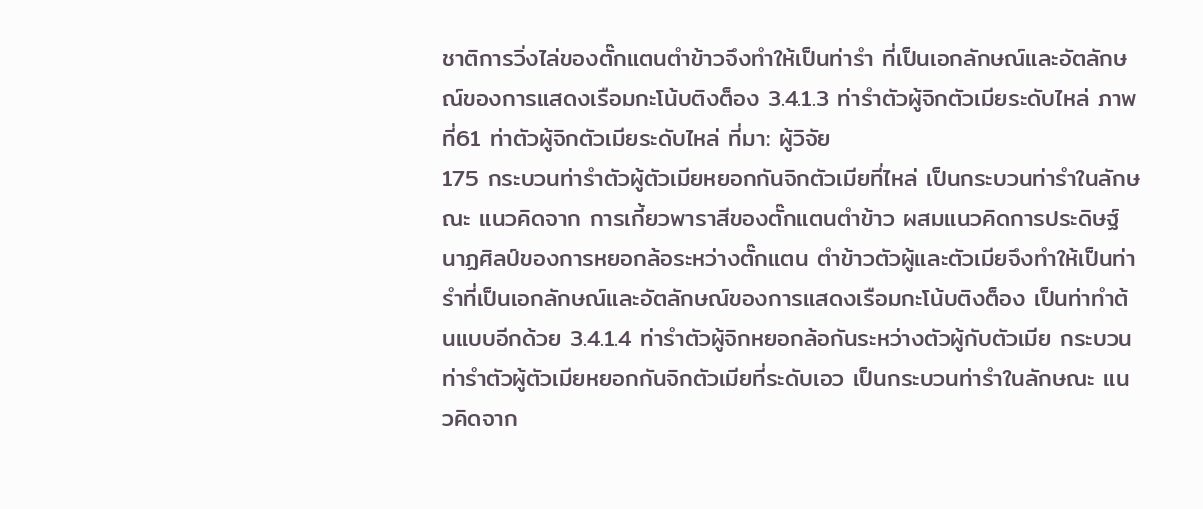ชาติการวิ่งไล่ของตั๊กแตนตำข้าวจึงทำให้เป็นท่ารำ ที่เป็นเอกลักษณ์และอัตลักษณ์ของการแสดงเรือมกะโน้บติงต็อง 3.4.1.3 ท่ารำตัวผู้จิกตัวเมียระดับไหล่ ภาพที่61 ท่าตัวผู้จิกตัวเมียระดับไหล่ ที่มา: ผู้วิจัย
175 กระบวนท่ารำตัวผู้ตัวเมียหยอกกันจิกตัวเมียที่ไหล่ เป็นกระบวนท่ารำในลักษณะ แนวคิดจาก การเกี้ยวพาราสีของตั๊กแตนตำข้าว ผสมแนวคิดการประดิษฐ์นาฏศิลป์ของการหยอกล้อระหว่างตั๊กแตน ตำข้าวตัวผู้และตัวเมียจึงทำให้เป็นท่ารำที่เป็นเอกลักษณ์และอัตลักษณ์ของการแสดงเรือมกะโน้บติงต็อง เป็นท่าทำต้นแบบอีกด้วย 3.4.1.4 ท่ารำตัวผู้จิกหยอกล้อกันระหว่างตัวผู้กับตัวเมีย กระบวนท่ารำตัวผู้ตัวเมียหยอกกันจิกตัวเมียที่ระดับเอว เป็นกระบวนท่ารำในลักษณะ แนวคิดจาก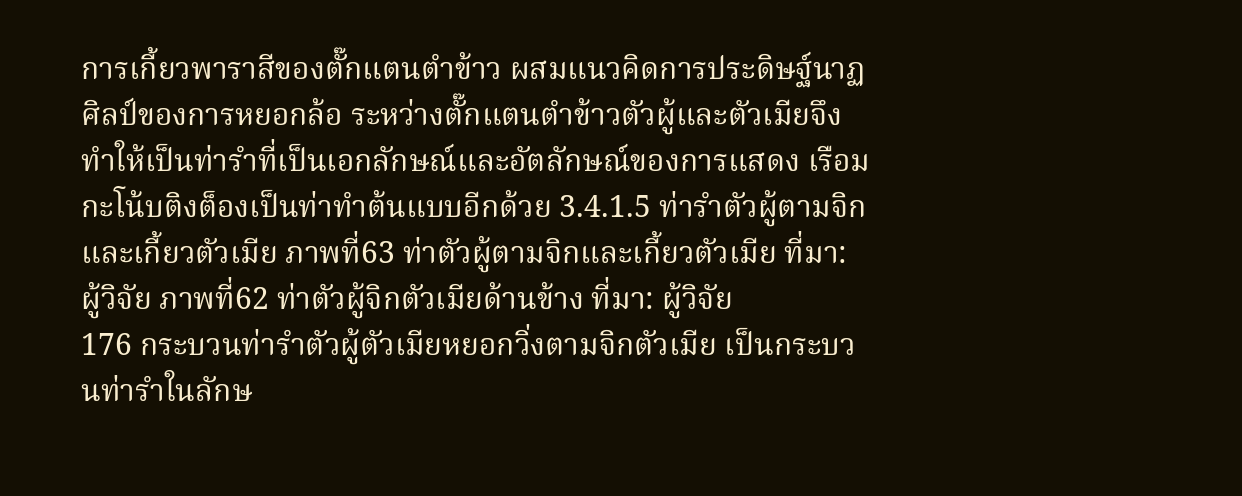การเกี้ยวพาราสีของตั๊กแตนตำข้าว ผสมแนวคิดการประดิษฐ์นาฏศิลป์ของการหยอกล้อ ระหว่างตั๊กแตนตำข้าวตัวผู้และตัวเมียจึงทำให้เป็นท่ารำที่เป็นเอกลักษณ์และอัตลักษณ์ของการแสดง เรือมกะโน้บติงต็องเป็นท่าทำต้นแบบอีกด้วย 3.4.1.5 ท่ารำตัวผู้ตามจิกและเกี้ยวตัวเมีย ภาพที่63 ท่าตัวผู้ตามจิกและเกี้ยวตัวเมีย ที่มา: ผู้วิจัย ภาพที่62 ท่าตัวผู้จิกตัวเมียด้านข้าง ที่มา: ผู้วิจัย
176 กระบวนท่ารำตัวผู้ตัวเมียหยอกวิ่งตามจิกตัวเมีย เป็นกระบวนท่ารำในลักษ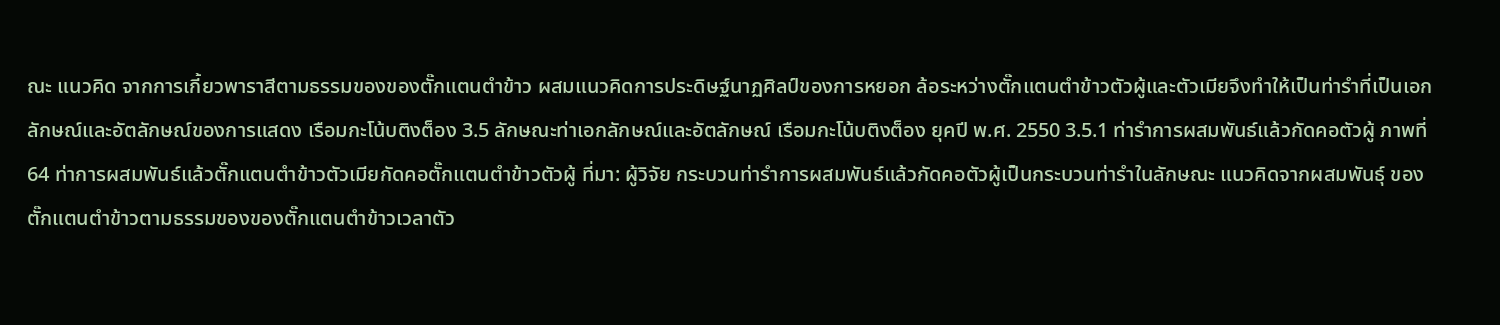ณะ แนวคิด จากการเกี้ยวพาราสีตามธรรมของของตั๊กแตนตำข้าว ผสมแนวคิดการประดิษฐ์นาฏศิลป์ของการหยอก ล้อระหว่างตั๊กแตนตำข้าวตัวผู้และตัวเมียจึงทำให้เป็นท่ารำที่เป็นเอกลักษณ์และอัตลักษณ์ของการแสดง เรือมกะโน้บติงต็อง 3.5 ลักษณะท่าเอกลักษณ์และอัตลักษณ์ เรือมกะโน้บติงต็อง ยุคปี พ.ศ. 2550 3.5.1 ท่ารำการผสมพันธ์แล้วกัดคอตัวผู้ ภาพที่64 ท่าการผสมพันธ์แล้วตั๊กแตนตำข้าวตัวเมียกัดคอตั๊กแตนตำข้าวตัวผู้ ที่มา: ผู้วิจัย กระบวนท่ารำการผสมพันธ์แล้วกัดคอตัวผู้เป็นกระบวนท่ารำในลักษณะ แนวคิดจากผสมพันธุ์ ของตั๊กแตนตำข้าวตามธรรมของของตั๊กแตนตำข้าวเวลาตัว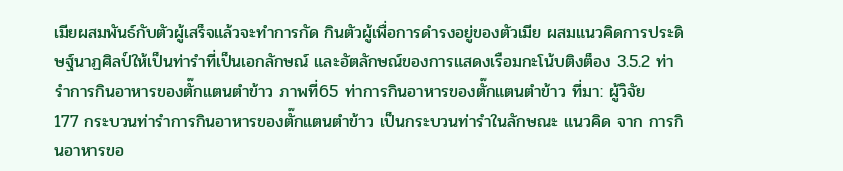เมียผสมพันธ์กับตัวผู้เสร็จแล้วจะทำการกัด กินตัวผู้เพื่อการดำรงอยู่ของตัวเมีย ผสมแนวคิดการประดิษฐ์นาฏศิลป์ให้เป็นท่ารำที่เป็นเอกลักษณ์ และอัตลักษณ์ของการแสดงเรือมกะโน้บติงต็อง 3.5.2 ท่ารำการกินอาหารของตั๊กแตนตำข้าว ภาพที่65 ท่าการกินอาหารของตั๊กแตนตำข้าว ที่มา: ผู้วิจัย
177 กระบวนท่ารำการกินอาหารของตั๊กแตนตำข้าว เป็นกระบวนท่ารำในลักษณะ แนวคิด จาก การกินอาหารขอ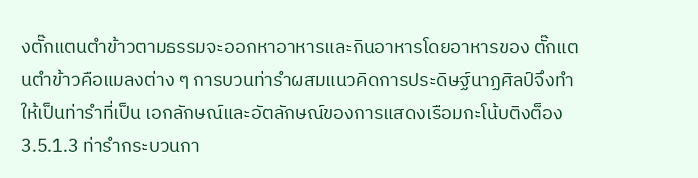งตั๊กแตนตำข้าวตามธรรมจะออกหาอาหารและกินอาหารโดยอาหารของ ตั๊กแตนตำข้าวคือแมลงต่าง ๆ การบวนท่ารำผสมแนวคิดการประดิษฐ์นาฏศิลป์จึงทำให้เป็นท่ารำที่เป็น เอกลักษณ์และอัตลักษณ์ของการแสดงเรือมกะโน้บติงต็อง 3.5.1.3 ท่ารำกระบวนกา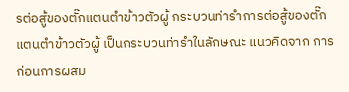รต่อสู้ของตั๊กแตนตำข้าวตัวผู้ กระบวนท่ารำการต่อสู้ของตั๊กแตนตำข้าวตัวผู้ เป็นกระบวนท่ารำในลักษณะ แนวคิดจาก การก่อนการผสม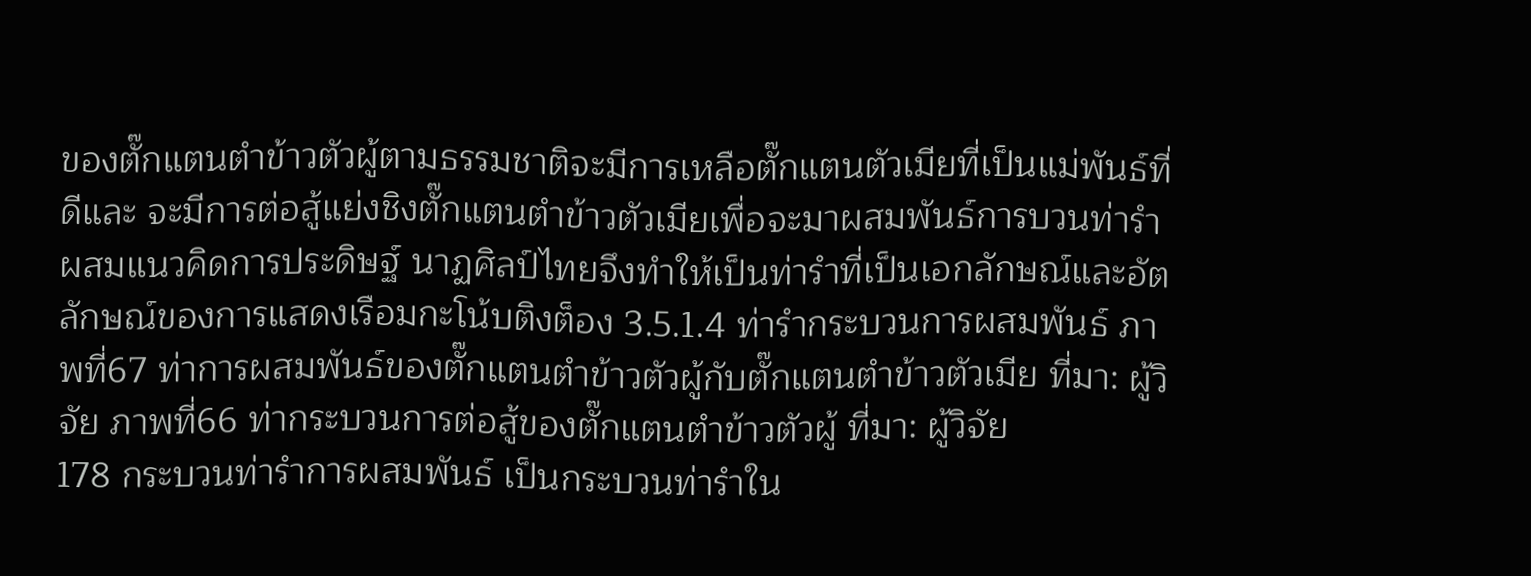ของตั๊กแตนตำข้าวตัวผู้ตามธรรมชาติจะมีการเหลือตั๊กแตนตัวเมียที่เป็นแม่พันธ์ที่ดีและ จะมีการต่อสู้แย่งชิงตั๊กแตนตำข้าวตัวเมียเพื่อจะมาผสมพันธ์การบวนท่ารำผสมแนวคิดการประดิษฐ์ นาฏศิลป์ไทยจึงทำให้เป็นท่ารำที่เป็นเอกลักษณ์และอัตลักษณ์ของการแสดงเรือมกะโน้บติงต็อง 3.5.1.4 ท่ารำกระบวนการผสมพันธ์ ภาพที่67 ท่าการผสมพันธ์ของตั๊กแตนตำข้าวตัวผู้กับตั๊กแตนตำข้าวตัวเมีย ที่มา: ผู้วิจัย ภาพที่66 ท่ากระบวนการต่อสู้ของตั๊กแตนตำข้าวตัวผู้ ที่มา: ผู้วิจัย
178 กระบวนท่ารำการผสมพันธ์ เป็นกระบวนท่ารำใน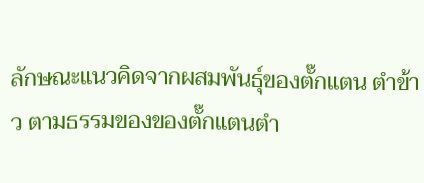ลักษณะแนวคิดจากผสมพันธุ์ของตั๊กแตน ตำข้าว ตามธรรมของของตั๊กแตนตำ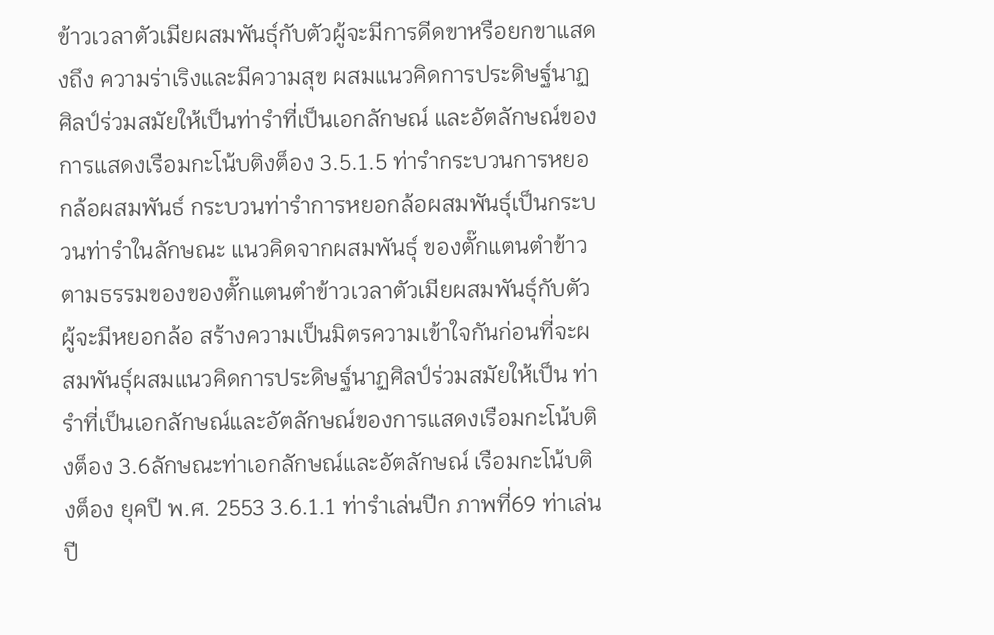ข้าวเวลาตัวเมียผสมพันธุ์กับตัวผู้จะมีการดีดขาหรือยกขาแสดงถึง ความร่าเริงและมีความสุข ผสมแนวคิดการประดิษฐ์นาฏศิลป์ร่วมสมัยให้เป็นท่ารำที่เป็นเอกลักษณ์ และอัตลักษณ์ของการแสดงเรือมกะโน้บติงต็อง 3.5.1.5 ท่ารำกระบวนการหยอกล้อผสมพันธ์ กระบวนท่ารำการหยอกล้อผสมพันธุ์เป็นกระบวนท่ารำในลักษณะ แนวคิดจากผสมพันธุ์ ของตั๊กแตนตำข้าวตามธรรมของของตั๊กแตนตำข้าวเวลาตัวเมียผสมพันธุ์กับตัวผู้จะมีหยอกล้อ สร้างความเป็นมิตรความเข้าใจกันก่อนที่จะผสมพันธุ์ผสมแนวคิดการประดิษฐ์นาฏศิลป์ร่วมสมัยให้เป็น ท่ารำที่เป็นเอกลักษณ์และอัตลักษณ์ของการแสดงเรือมกะโน้บติงต็อง 3.6ลักษณะท่าเอกลักษณ์และอัตลักษณ์ เรือมกะโน้บติงต็อง ยุคปี พ.ศ. 2553 3.6.1.1 ท่ารำเล่นปีก ภาพที่69 ท่าเล่นปี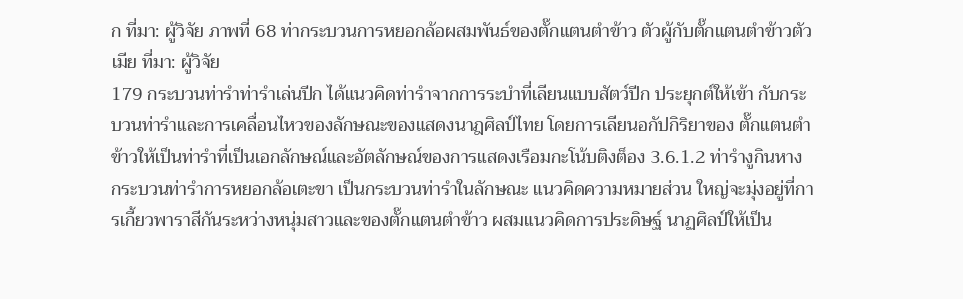ก ที่มา: ผู้วิจัย ภาพที่ 68 ท่ากระบวนการหยอกล้อผสมพันธ์ของตั๊กแตนตำข้าว ตัวผู้กับตั๊กแตนตำข้าวตัวเมีย ที่มา: ผู้วิจัย
179 กระบวนท่ารำท่ารำเล่นปีก ได้แนวคิดท่ารำจากการระบำที่เลียนแบบสัตว์ปีก ประยุกต์ให้เข้า กับกระบวนท่ารำและการเคลื่อนไหวของลักษณะของแสดงนาฎศิลป์ไทย โดยการเลียนอกัปกิริยาของ ตั๊กแตนตำข้าวให้เป็นท่ารำที่เป็นเอกลักษณ์และอัตลักษณ์ของการแสดงเรือมกะโน้บติงต็อง 3.6.1.2 ท่ารำงูกินหาง กระบวนท่ารำการหยอกล้อเตะขา เป็นกระบวนท่ารำในลักษณะ แนวคิดความหมายส่วน ใหญ่จะมุ่งอยู่ที่การเกี้ยวพาราสีกันระหว่างหนุ่มสาวและของตั๊กแตนตำข้าว ผสมแนวคิดการประดิษฐ์ นาฏศิลป์ให้เป็น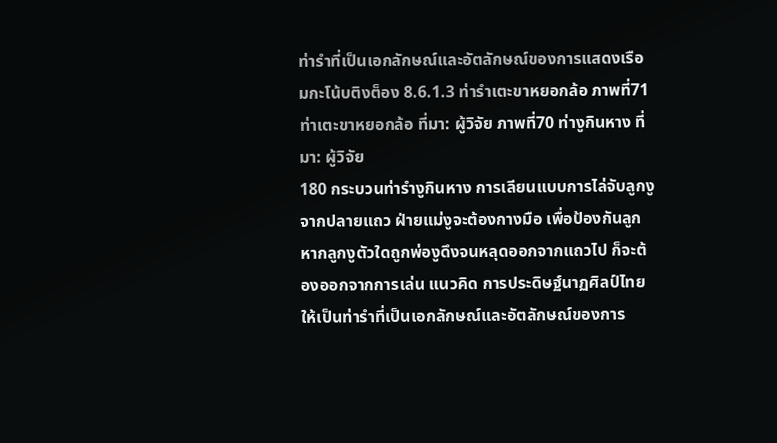ท่ารำที่เป็นเอกลักษณ์และอัตลักษณ์ของการแสดงเรือมกะโน้บติงต็อง 8.6.1.3 ท่ารำเตะขาหยอกล้อ ภาพที่71 ท่าเตะขาหยอกล้อ ที่มา: ผู้วิจัย ภาพที่70 ท่างูกินหาง ที่มา: ผู้วิจัย
180 กระบวนท่ารำงูกินหาง การเลียนแบบการไล่จับลูกงูจากปลายแถว ฝ่ายแม่งูจะต้องกางมือ เพื่อป้องกันลูก หากลูกงูตัวใดถูกพ่องูดึงจนหลุดออกจากแถวไป ก็จะต้องออกจากการเล่น แนวคิด การประดิษฐ์นาฏศิลป์ไทยให้เป็นท่ารำที่เป็นเอกลักษณ์และอัตลักษณ์ของการ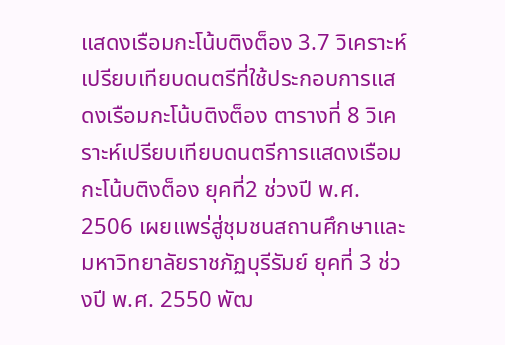แสดงเรือมกะโน้บติงต็อง 3.7 วิเคราะห์เปรียบเทียบดนตรีที่ใช้ประกอบการแสดงเรือมกะโน้บติงต็อง ตารางที่ 8 วิเคราะห์เปรียบเทียบดนตรีการแสดงเรือมกะโน้บติงต็อง ยุคที่2 ช่วงปี พ.ศ. 2506 เผยแพร่สู่ชุมชนสถานศึกษาและ มหาวิทยาลัยราชภัฏบุรีรัมย์ ยุคที่ 3 ช่วงปี พ.ศ. 2550 พัฒ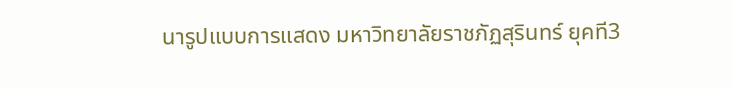นารูปแบบการแสดง มหาวิทยาลัยราชภัฏสุรินทร์ ยุคที3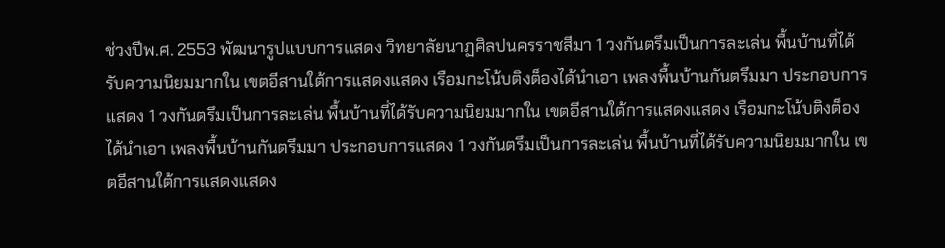ช่วงปีพ.ศ. 2553 พัฒนารูปแบบการแสดง วิทยาลัยนาฏศิลปนครราชสีมา 1 วงกันตรึมเป็นการละเล่น พื้นบ้านที่ได้รับความนิยมมากใน เขตอีสานใต้การแสดงแสดง เรือมกะโน้บติงต็องได้นำเอา เพลงพื้นบ้านกันตรึมมา ประกอบการแสดง 1 วงกันตรึมเป็นการละเล่น พื้นบ้านที่ได้รับความนิยมมากใน เขตอีสานใต้การแสดงแสดง เรือมกะโน้บติงต็องได้นำเอา เพลงพื้นบ้านกันตรึมมา ประกอบการแสดง 1 วงกันตรึมเป็นการละเล่น พื้นบ้านที่ได้รับความนิยมมากใน เขตอีสานใต้การแสดงแสดง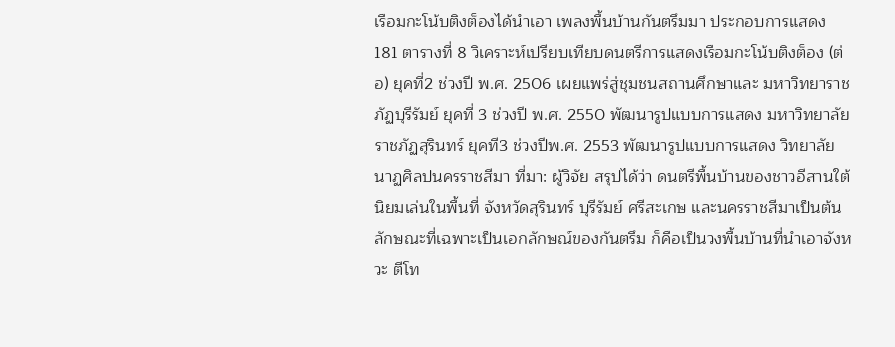เรือมกะโน้บติงต็องได้นำเอา เพลงพื้นบ้านกันตรึมมา ประกอบการแสดง
181 ตารางที่ 8 วิเคราะห์เปรียบเทียบดนตรีการแสดงเรือมกะโน้บติงต็อง (ต่อ) ยุคที่2 ช่วงปี พ.ศ. 2506 เผยแพร่สู่ชุมชนสถานศึกษาและ มหาวิทยาราชภัฏบุรีรัมย์ ยุคที่ 3 ช่วงปี พ.ศ. 2550 พัฒนารูปแบบการแสดง มหาวิทยาลัยราชภัฏสุรินทร์ ยุคที3 ช่วงปีพ.ศ. 2553 พัฒนารูปแบบการแสดง วิทยาลัยนาฏศิลปนครราชสีมา ที่มา: ผู้วิจัย สรุปได้ว่า ดนตรีพื้นบ้านของชาวอีสานใต้ นิยมเล่นในพื้นที่ จังหวัดสุรินทร์ บุรีรัมย์ ศรีสะเกษ และนครราชสีมาเป็นต้น ลักษณะที่เฉพาะเป็นเอกลักษณ์ของกันตรึม ก็คือเป็นวงพื้นบ้านที่นำเอาจังหวะ ตีโท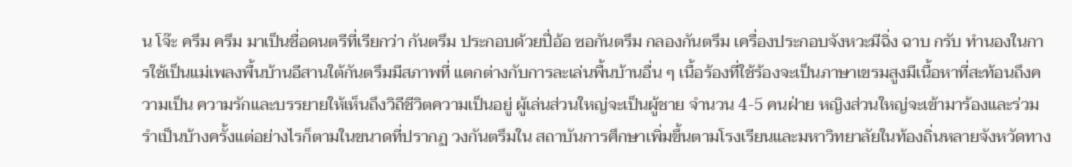น โจ๊ะ ครึม ครึม มาเป็นชื่อดนตรีที่เรียกว่า กันตรึม ประกอบด้วยปี่อ้อ ซอกันตรึม กลองกันตรึม เครื่องประกอบจังหวะมีฉิ่ง ฉาบ กรับ ทำนองในการใช้เป็นแม่เพลงพื้นบ้านอีสานใต้กันตรึมมีสภาพที่ แตกต่างกับการละเล่นพื้นบ้านอื่น ๆ เนื้อร้องที่ใช้ร้องจะเป็นภาษาเขรมสูงมีเนื้อหาที่สะท้อนถึงความเป็น ความรักและบรรยายให้เห็นถึงวิถีชีวิตความเป็นอยู่ ผู้เล่นส่วนใหญ่จะเป็นผู้ชาย จำนวน 4-5 คนฝ่าย หญิงส่วนใหญ่จะเข้ามาร้องและร่วมรำเป็นบ้างครั้งแต่อย่างไรก็ตามในขนาดที่ปรากฏ วงกันตรึมใน สถาบันการศึกษาเพิ่มขึ้นตามโรงเรียนและมหาวิทยาลัยในท้องถิ่นหลายจังหวัดทาง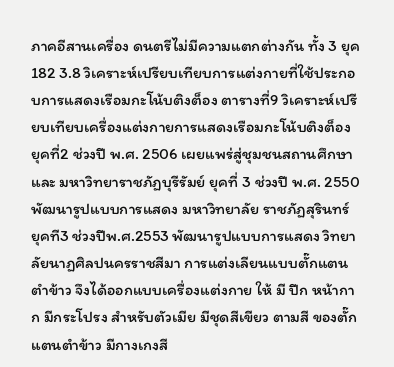ภาคอีสานเครื่อง ดนตรีไม่มีความแตกต่างกัน ทั้ง 3 ยุค
182 3.8 วิเคราะห์เปรียบเทียบการแต่งกายที่ใช้ประกอบการแสดงเรือมกะโน้บติงต็อง ตารางที่9 วิเคราะห์เปรียบเทียบเครื่องแต่งกายการแสดงเรือมกะโน้บติงต็อง ยุคที่2 ช่วงปี พ.ศ. 2506 เผยแพร่สู่ชุมชนสถานศึกษาและ มหาวิทยาราชภัฏบุรีรัมย์ ยุคที่ 3 ช่วงปี พ.ศ. 2550 พัฒนารูปแบบการแสดง มหาวิทยาลัย ราชภัฏสุรินทร์ ยุคที3 ช่วงปีพ.ศ.2553 พัฒนารูปแบบการแสดง วิทยาลัยนาฏศิลปนครราชสีมา การแต่งเลียนแบบตั๊กแตนตำข้าว จึงได้ออกแบบเครื่องแต่งกาย ให้ มี ปีก หน้ากาก มีกระโปรง สำหรับตัวเมีย มีชุดสีเขียว ตามสี ของตั๊กแตนตำข้าว มีกางเกงสี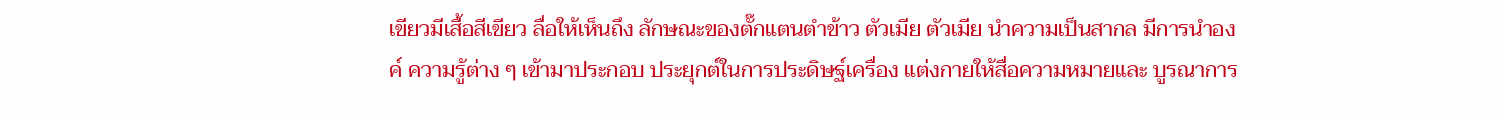เขียวมีเสื้อสีเขียว ลื่อให้เห็นถึง ลักษณะของตั๊กแตนตำข้าว ตัวเมีย ตัวเมีย นำความเป็นสากล มีการนำองค์ ความรู้ต่าง ๆ เข้ามาประกอบ ประยุกต์ในการประดิษฐ์เครื่อง แต่งกายให้สื่อความหมายและ บูรณาการ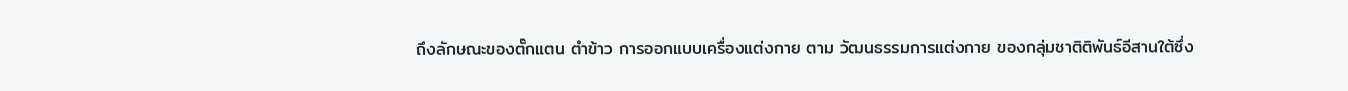ถึงลักษณะของตั๊กแตน ตำข้าว การออกแบบเครื่องแต่งกาย ตาม วัฒนธรรมการแต่งกาย ของกลุ่มชาติติพันธ์อีสานใต้ซึ่ง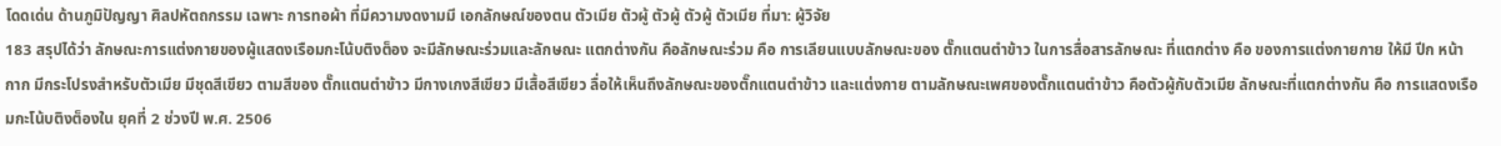โดดเด่น ด้านภูมิปัญญา ศิลปหัตถกรรม เฉพาะ การทอผ้า ที่มีความงดงามมี เอกลักษณ์ของตน ตัวเมีย ตัวผู้ ตัวผู้ ตัวผู้ ตัวเมีย ที่มา: ผู้วิจัย
183 สรุปได้ว่า ลักษณะการแต่งกายของผู้แสดงเรือมกะโน้บติงต็อง จะมีลักษณะร่วมและลักษณะ แตกต่างกัน คือลักษณะร่วม คือ การเลียนแบบลักษณะของ ตั๊กแตนตำข้าว ในการสื่อสารลักษณะ ที่แตกต่าง คือ ของการแต่งกายกาย ให้มี ปีก หน้ากาก มีกระโปรงสำหรับตัวเมีย มีชุดสีเขียว ตามสีของ ตั๊กแตนตำข้าว มีกางเกงสีเขียว มีเสื้อสีเขียว ลื่อให้เห็นถึงลักษณะของตั๊กแตนตำข้าว และแต่งกาย ตามลักษณะเพศของตั๊กแตนตำข้าว คือตัวผู้กับตัวเมีย ลักษณะที่แตกต่างกัน คือ การแสดงเรือมกะโน้บติงต็องใน ยุคที่ 2 ช่วงปี พ.ศ. 2506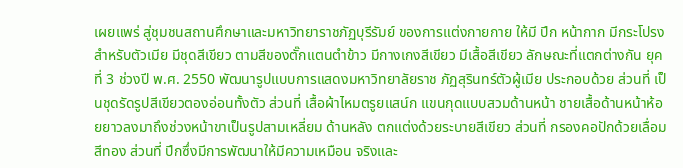เผยแพร่ สู่ชุมชนสถานศึกษาและมหาวิทยาราชภัฏบุรีรัมย์ ของการแต่งกายกาย ให้มี ปีก หน้ากาก มีกระโปรงสำหรับตัวเมีย มีชุดสีเขียว ตามสีของตั๊กแตนตำข้าว มีกางเกงสีเขียว มีเสื้อสีเขียว ลักษณะที่แตกต่างกัน ยุคที่ 3 ช่วงปี พ.ศ. 2550 พัฒนารูปแบบการแสดงมหาวิทยาลัยราช ภัฏสุรินทร์ตัวผู้เมีย ประกอบด้วย ส่วนที่ เป็นชุดรัดรูปสีเขียวตองอ่อนทั้งตัว ส่วนที่ เสื้อผ้าไหมตรูยแสน์ก แขนกุดแบบสวมด้านหน้า ชายเสื้อด้านหน้าห้อยยาวลงมาถึงช่วงหน้าขาเป็นรูปสามเหลี่ยม ด้านหลัง ตกแต่งด้วยระบายสีเขียว ส่วนที่ กรองคอปักด้วยเลื่อมสีทอง ส่วนที่ ปีกซึ่งมีการพัฒนาให้มีความเหมือน จริงและ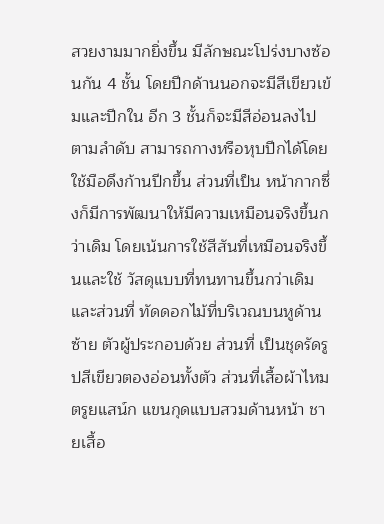สวยงามมากยิ่งขึ้น มีลักษณะโปร่งบางซ้อนกัน 4 ชั้น โดยปีกด้านนอกจะมีสีเขียวเข้มและปีกใน อีก 3 ชั้นก็จะมีสีอ่อนลงไปตามลำดับ สามารถกางหรือหุบปีกได้โดยใช้มือดึงก้านปีกขึ้น ส่วนที่เป็น หน้ากากซึ่งก็มีการพัฒนาให้มีความเหมือนจริงขึ้นกว่าเดิม โดยเน้นการใช้สีสันที่เหมือนจริงขึ้นและใช้ วัสดุแบบที่ทนทานขึ้นกว่าเดิม และส่วนที่ ทัดดอกไม้ที่บริเวณบนหูด้านซ้าย ตัวผู้ประกอบด้วย ส่วนที่ เป็นชุดรัดรูปสีเขียวตองอ่อนทั้งตัว ส่วนที่เสื้อผ้าไหมตรูยแสน์ก แขนกุดแบบสวมด้านหน้า ชายเสื้อ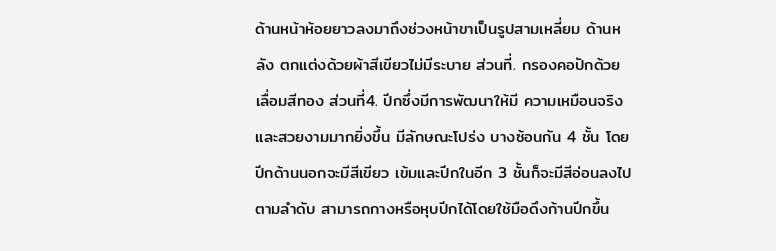ด้านหน้าห้อยยาวลงมาถึงช่วงหน้าขาเป็นรูปสามเหลี่ยม ด้านหลัง ตกแต่งด้วยผ้าสีเขียวไม่มีระบาย ส่วนที่. กรองคอปักด้วยเลื่อมสีทอง ส่วนที่4. ปีกซึ่งมีการพัฒนาให้มี ความเหมือนจริงและสวยงามมากยิ่งขึ้น มีลักษณะโปร่ง บางซ้อนกัน 4 ชั้น โดยปีกด้านนอกจะมีสีเขียว เข้มและปีกในอีก 3 ชั้นก็จะมีสีอ่อนลงไปตามลำดับ สามารถกางหรือหุบปีกได้โดยใช้มือดึงก้านปีกขึ้น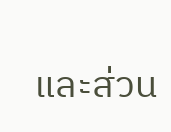และส่วน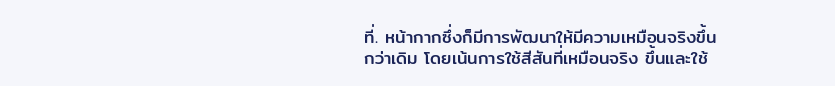ที่. หน้ากากซึ่งก็มีการพัฒนาให้มีความเหมือนจริงขึ้นกว่าเดิม โดยเน้นการใช้สีสันที่เหมือนจริง ขึ้นและใช้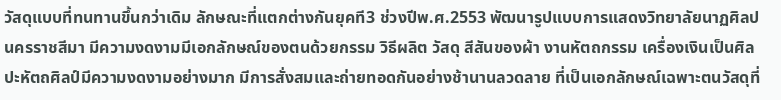วัสดุแบบที่ทนทานขึ้นกว่าเดิม ลักษณะที่แตกต่างกันยุคที3 ช่วงปีพ.ศ.2553 พัฒนารูปแบบการแสดงวิทยาลัยนาฏศิลป นครราชสีมา มีความงดงามมีเอกลักษณ์ของตนด้วยกรรม วิธีผลิต วัสดุ สีสันของผ้า งานหัตถกรรม เครื่องเงินเป็นศิลปะหัตถศิลป์มีความงดงามอย่างมาก มีการสั่งสมและถ่ายทอดกันอย่างช้านานลวดลาย ที่เป็นเอกลักษณ์เฉพาะตนวัสดุที่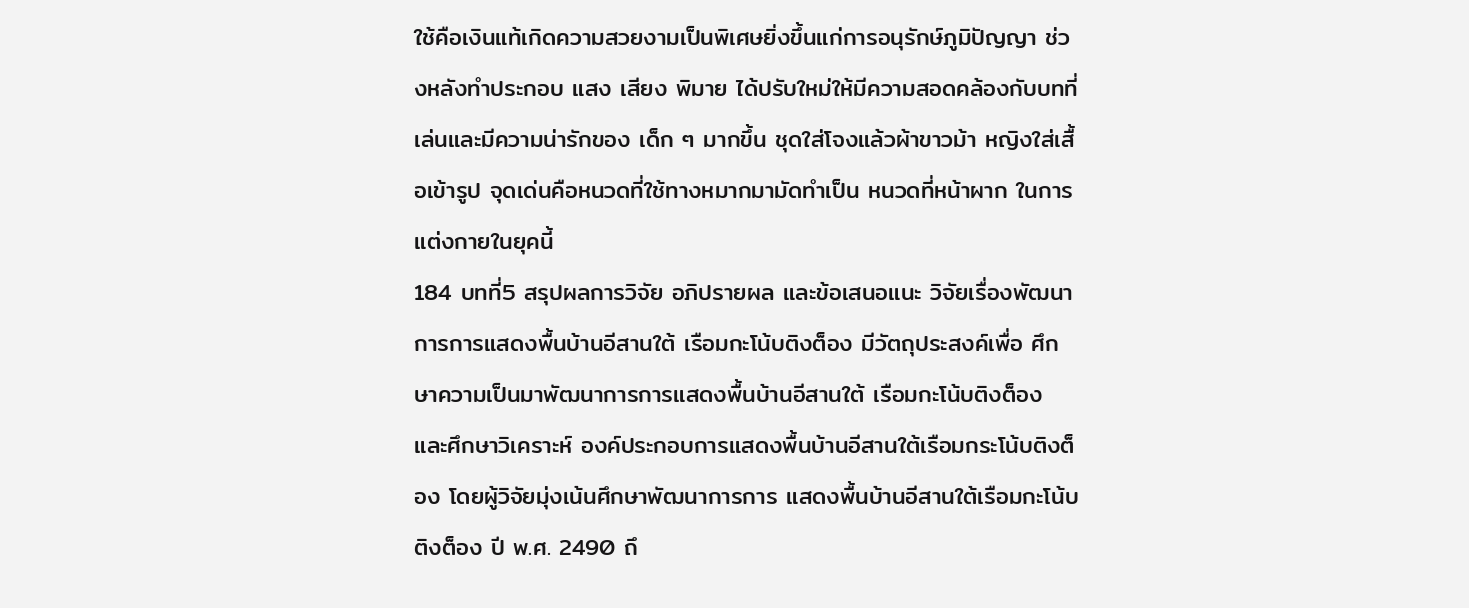ใช้คือเงินแท้เกิดความสวยงามเป็นพิเศษยิ่งขึ้นแก่การอนุรักษ์ภูมิปัญญา ช่วงหลังทำประกอบ แสง เสียง พิมาย ได้ปรับใหม่ให้มีความสอดคล้องกับบทที่เล่นและมีความน่ารักของ เด็ก ๆ มากขึ้น ชุดใส่โจงแล้วผ้าขาวม้า หญิงใส่เสื้อเข้ารูป จุดเด่นคือหนวดที่ใช้ทางหมากมามัดทำเป็น หนวดที่หน้าผาก ในการแต่งกายในยุคนี้
184 บทที่5 สรุปผลการวิจัย อภิปรายผล และข้อเสนอแนะ วิจัยเรื่องพัฒนาการการแสดงพื้นบ้านอีสานใต้ เรือมกะโน้บติงต็อง มีวัตถุประสงค์เพื่อ ศึกษาความเป็นมาพัฒนาการการแสดงพื้นบ้านอีสานใต้ เรือมกะโน้บติงต็อง และศึกษาวิเคราะห์ องค์ประกอบการแสดงพื้นบ้านอีสานใต้เรือมกระโน้บติงต็อง โดยผู้วิจัยมุ่งเน้นศึกษาพัฒนาการการ แสดงพื้นบ้านอีสานใต้เรือมกะโน้บติงต็อง ปี พ.ศ. 2490 ถึ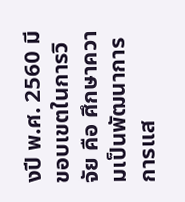งปี พ.ศ. 2560 มีขอบเขตในการวิจัย คือ ศึกษาความเป็นพัฒนาการการแส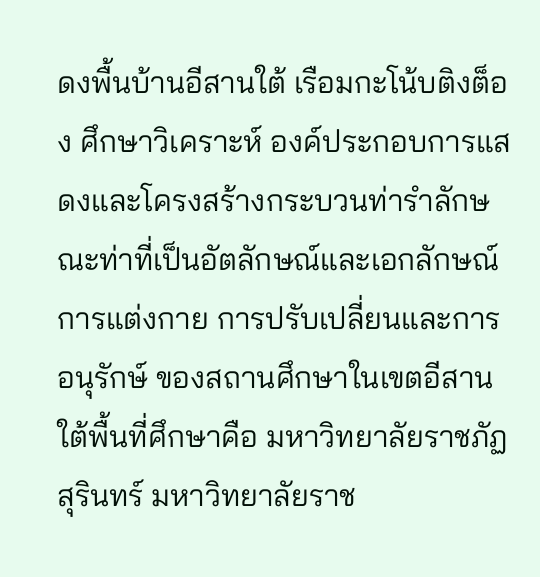ดงพื้นบ้านอีสานใต้ เรือมกะโน้บติงต็อง ศึกษาวิเคราะห์ องค์ประกอบการแสดงและโครงสร้างกระบวนท่ารำลักษณะท่าที่เป็นอัตลักษณ์และเอกลักษณ์ การแต่งกาย การปรับเปลี่ยนและการอนุรักษ์ ของสถานศึกษาในเขตอีสานใต้พื้นที่ศึกษาคือ มหาวิทยาลัยราชภัฏสุรินทร์ มหาวิทยาลัยราช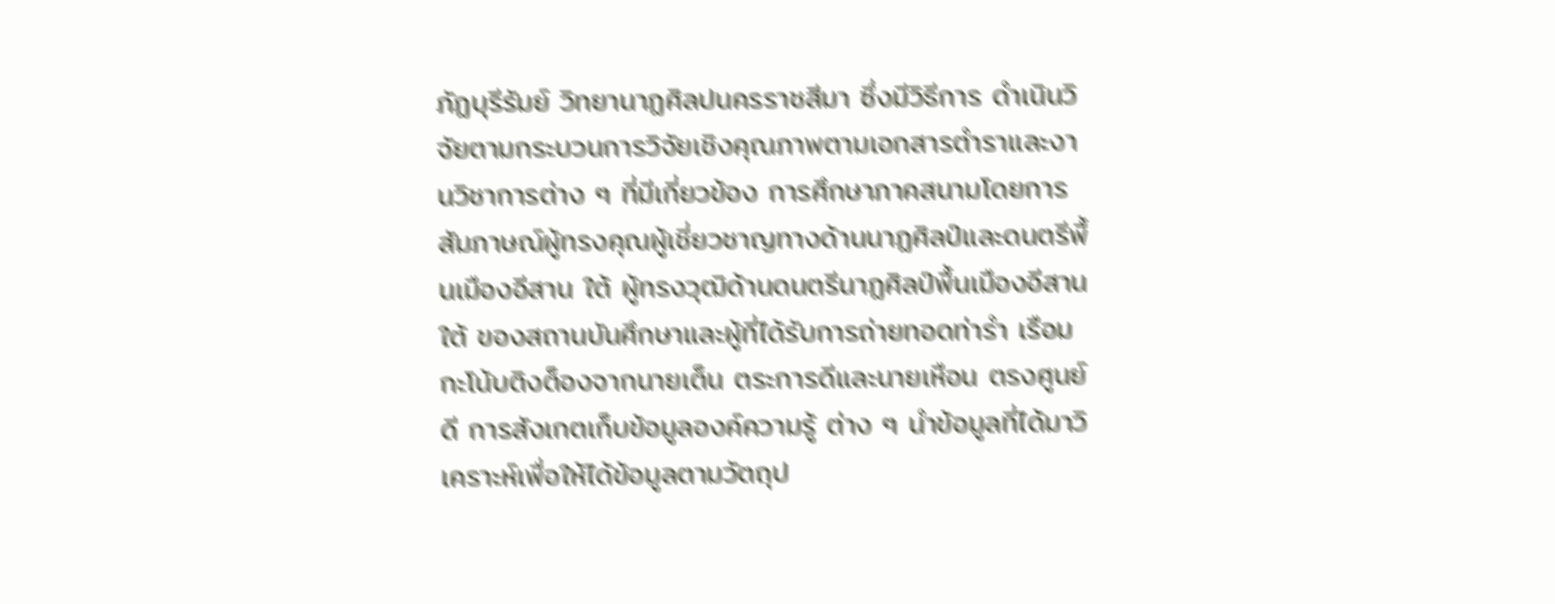ภัฏบุรีรัมย์ วิทยานาฏศิลปนครราชสีมา ซึ่งมีวิธีการ ดำเนินวิจัยตามกระบวนการวิจัยเชิงคุณภาพตามเอกสารตำราและงานวิชาการต่าง ๆ ที่มีเกี่ยวข้อง การศึกษาภาคสนามโดยการสัมภาษณ์ผู้ทรงคุณผู้เชี่ยวชาญทางด้านนาฏศิลป์และดนตรีพื้นเมืองอีสาน ใต้ ผู้ทรงวุฒิด้านดนตรีนาฏศิลป์พื้นเมืองอีสานใต้ ของสถานบันศึกษาและผู้ที่ได้รับการถ่ายทอดท่ารำ เรือมกะโน้บติงต็องจากนายเต็น ตระการดีและนายเหือน ตรงศูนย์ดี การสังเกตเก็บข้อมูลองค์ความรู้ ต่าง ๆ นำข้อมูลที่ได้มาวิเคราะห์เพื่อให้ได้ข้อมูลตามวัตถุป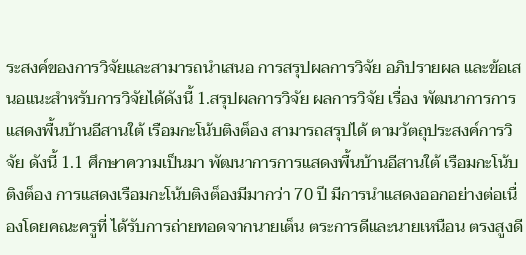ระสงค์ของการวิจัยและสามารถนำเสนอ การสรุปผลการวิจัย อภิปรายผล และข้อเสนอแนะสำหรับการวิจัยได้ดังนี้ 1.สรุปผลการวิจัย ผลการวิจัย เรื่อง พัฒนาการการแสดงพื้นบ้านอีสานใต้ เรือมกะโน้บติงต็อง สามารถสรุปได้ ตามวัตถุประสงค์การวิจัย ดังนี้ 1.1 ศึกษาความเป็นมา พัฒนาการการแสดงพื้นบ้านอีสานใต้ เรือมกะโน้บติงต็อง การแสดงเรือมกะโน้บติงต็องมีมากว่า 70 ปี มีการนำแสดงออกอย่างต่อเนื่องโดยคณะครูที่ ได้รับการถ่ายทอดจากนายเต็น ตระการดีและนายเหนือน ตรงสูงดี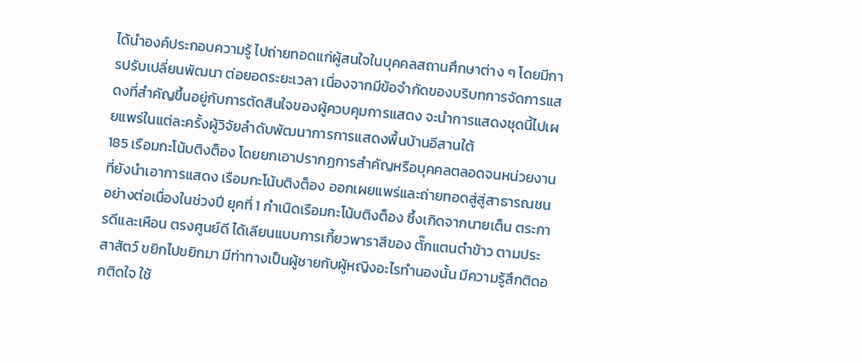ได้นำองค์ประกอบความรู้ ไปถ่ายทอดแก่ผู้สนใจในบุคคลสถานศึกษาต่าง ๆ โดยมีการปรับเปลี่ยนพัฒนา ต่อยอดระยะเวลา เนื่องจากมีข้อจำกัดของบริบทการจัดการแสดงที่สำคัญขึ้นอยู่กับการตัดสินใจของผู้ควบคุมการแสดง จะนำการแสดงชุดนี้ไปเผยแพร่ในแต่ละครั้งผู้วิจัยลำดับพัฒนาการการแสดงพื้นบ้านอีสานใต้
185 เรือมกะโน้บติงต็อง โดยยกเอาปรากฏการสำคัญหรือบุคคลตลอดจนหน่วยงานที่ยังนำเอาการแสดง เรือมกะโน้บติงต็อง ออกเผยแพร่และถ่ายทอดสู่สู่สาธารณชนอย่างต่อเนื่องในช่วงปี ยุคที่ 1 กำเนิดเรือมกะโน้บติงต็อง ซึ้งเกิดจากนายเต็น ตระการดีและเหือน ตรงศูนย์ดี ได้เลียนแบบการเกี้ยวพาราสีของ ตั๊กแตนตำข้าว ตามประสาสัตว์ ขยิกไปขยิกมา มีท่าทางเป็นผู้ชายกับผู้หญิงอะไรทำนองนั้น มีความรู้สึกติดอกติดใจ ใช้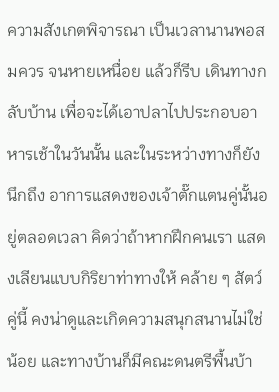ความสังเกตพิจารณา เป็นเวลานานพอสมควร จนหายเหนื่อย แล้วก็รีบ เดินทางกลับบ้าน เพื่อจะได้เอาปลาไปประกอบอาหารเช้าในวันนั้น และในระหว่างทางก็ยังนึกถึง อาการแสดงของเจ้าตั๊กแตนคู่นั้นอยู่ตลอดเวลา คิดว่าถ้าหากฝึกคนเรา แสดงเลียนแบบกิริยาท่าทางให้ คล้าย ๆ สัตว์คู่นี้ คงน่าดูและเกิดความสนุกสนานไม่ใช่น้อย และทางบ้านก็มีคณะดนตรีพื้นบ้า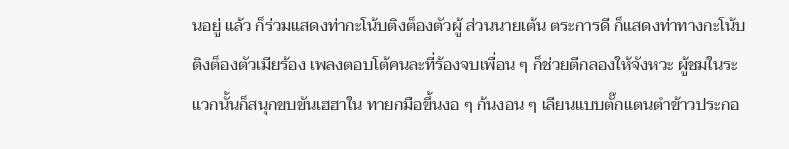นอยู่ แล้ว ก็ร่วมแสดงท่ากะโน้บติงต็องตัวผู้ ส่วนนายเต้น ตระการดี ก็แสดงท่าทางกะโน้บติงต็องตัวเมียร้อง เพลงตอบโต้คนละที่ร้องจบเพื่อน ๆ ก็ช่วยตีกลองให้จังหวะ ผู้ชมในระแวกนั้นก็สนุกขบขันเฮฮาใน ทายกมือขึ้นงอ ๆ ก้นงอน ๆ เลียนแบบตั๊กแตนตำข้าวประกอ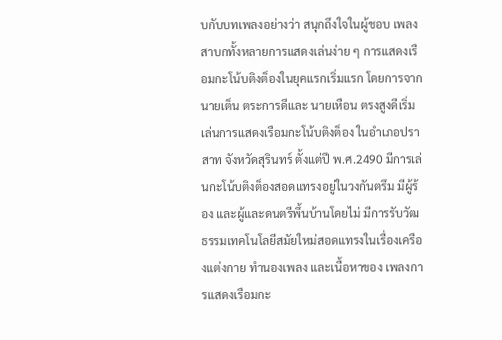บกับบทเพลงอย่างว่า สนุกถึงใจในผู้ชอบ เพลงสาบกทั้งหลายการแสดงเล่นง่าย ๆ การแสดงเรือมกะโน้บติงต็องในยุคแรกเริ่มแรก โดยการจากนายเต็น ตระการดีและ นายเหือน ตรงสูงดีเริ่มเล่นการแสดงเรือมกะโน้บติงต็อง ในอำเภอปราสาท จังหวัดสุรินทร์ ตั้งแต่ปี พ.ศ.2490 มีการเล่นกะโน้บติงต็องสอดแทรงอยู่ในวงกันตรึม มีผู้ร้อง และผู้และดนตรีพึ้นบ้านโดยไม่ มีการรับวัฒธรรมเทคโนโลยีสมัยใหม่สอดแทรงในเรื่องเครืองแต่งกาย ทำนองเพลง และเนื้อหาของ เพลงการแสดงเรือมกะ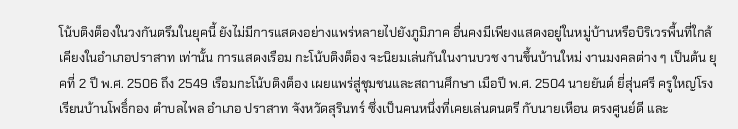โน้บติงต็องในวงกันตรึมในยุคนี้ ยังไม่มีการแสดงอย่างแพร่หลายไปยังภูมิภาค อื่นคงมีเพียงแสดงอยู่ในหมู่บ้านหรือบิริเวรพื้นที่ใกล้เคียงในอำเภอปราสาท เท่านั้น การแสดงเรือม กะโน้บติงต็อง จะนิยมเล่นกันในงานบวช งานขึ้นบ้านใหม่ งานมงคลต่าง ๆ เป็นต้น ยุคที่ 2 ปี พ.ศ. 2506 ถึง 2549 เรือมกะโน้บติงต็อง เผยแพร่สู่ชุมชนและสถานศึกษา เมือปี พ.ศ. 2504 นายยันต์ ยี่สุ่นศรี ครูใหญ่โรงเรียนบ้านโพธิ์กอง ตำบลไพล อำเภอ ปราสาท จังหวัดสุรินทร์ ซึ่งเป็นคนหนึ่งที่เคยเล่นดนตรี กับนายเหือน ตรงศูนย์ดี และ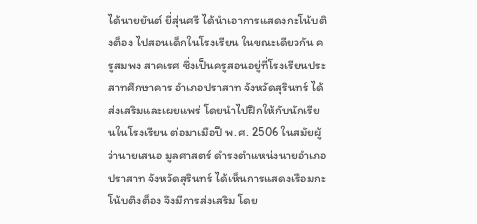ได้นายยันต์ ยี่สุ่นศรี ได้นำเอาการแสดงกะโน้บติงต็อง ไปสอนเด็กในโรงเรียน ในขณะเดียวกัน ครูสมพง สาคเรศ ซึ่งเป็นครูสอนอยู่ที่โรงเรียนประสาทศึกษาคาร อำเภอปราสาท จังหวัดสุรินทร์ ได้ส่งเสริมและเผยแพร่ โดยนำไปฝึกให้กับนักเรียนในโรงเรียน ต่อมาเมือปี พ.ศ. 2506 ในสมัยผู้ว่านายเสนอ มูลศาสตร์ ดำรงตำแหน่งนายอำเภอปราสาท จังหวัดสุรินทร์ ได้เห็นการแสดงเรือมกะโน้บติงต็อง จึงมีการส่งเสริม โดย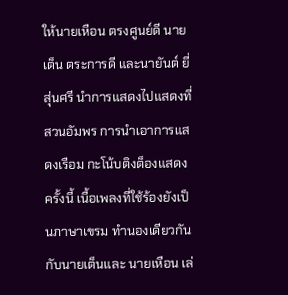ให้นายเหือน ตรงศูนย์ดี นายเต็น ตระการดี และนายันต์ ยี่สุ่นศรี นำการแสดงไปแสดงที่สวนอัมพร การนำเอาการแสดงเรือม กะโน้บติงต็องแสดงครั้งนี้ เนื้อเพลงที่ใช้ร้องยังเป็นภาษาเขรม ทำนองเดียวกันกับนายเต็นและ นายเหือน เล่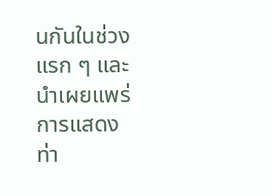นกันในช่วงแรก ๆ และนำเผยแพร่การแสดง ท่า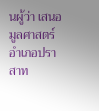นผู้ว่า เสนอ มูลศาสตร์ อำเภอปราสาท